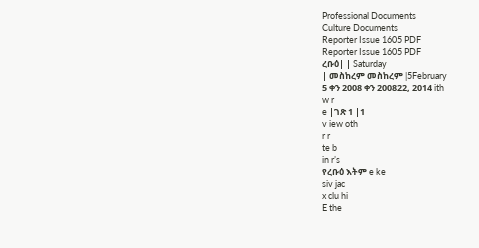Professional Documents
Culture Documents
Reporter Issue 1605 PDF
Reporter Issue 1605 PDF
ረቡዕ| | Saturday
| መስከረም መስከረም |5February
5 ቀን 2008 ቀን 200822, 2014 ith
w r
e |ገጽ 1 |1
v iew oth
r r
te b
in r’s
የረቡዕ እትም e ke
siv jac
x clu hi
E the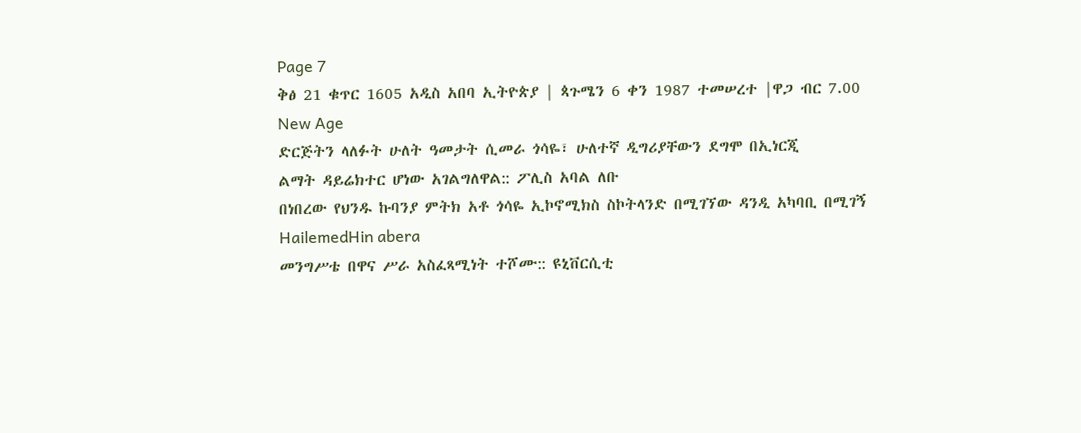Page 7
ቅፅ 21 ቁጥር 1605 አዲስ አበባ ኢትዮጵያ | ጳጉሜን 6 ቀን 1987 ተመሠረተ |ዋጋ ብር 7.00
New Age
ድርጅትን ላለፉት ሁለት ዓመታት ሲመራ ጎሳዬ፣ ሁለተኛ ዲግሪያቸውን ደግሞ በኢነርጂ
ልማት ዳይሬክተር ሆነው አገልግለዋል:: ፖሊስ አባል ለቡ
በነበረው የህንዱ ኩባንያ ምትክ አቶ ጎሳዬ ኢኮኖሚክስ ስኮትላንድ በሚገኘው ዳንዲ አካባቢ በሚገኝ
HailemedHin abera
መንግሥቴ በዋና ሥራ አስፈጻሚነት ተሾሙ:: ዩኒቨርሲቲ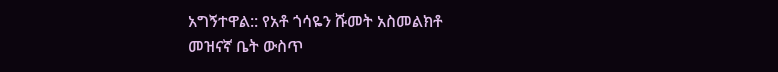አግኝተዋል:: የአቶ ጎሳዬን ሹመት አስመልክቶ
መዝናኛ ቤት ውስጥ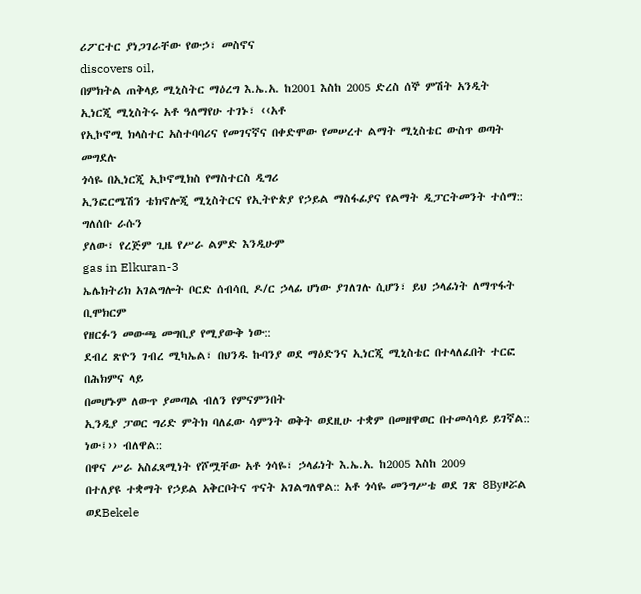ሪፖርተር ያነጋገራቸው የውኃ፣ መስኖና
discovers oil,
በምክትል ጠቅላይ ሚኒስትር ማዕረግ እ.ኤ.አ. ከ2001 እስከ 2005 ድረስ ሰኞ ምሽት አንዲት
ኢነርጂ ሚኒስትሩ አቶ ዓለማየሁ ተገኑ፣ ‹‹አቶ
የኢኮኖሚ ክላስተር አስተባባሪና የመገናኛና በቀድሞው የመሠረተ ልማት ሚኒስቴር ውስጥ ወጣት መግደሉ
ጎሳዬ በኢነርጂ ኢኮኖሚክስ የማስተርስ ዲግሪ
ኢንፎርሜሽን ቴክኖሎጂ ሚኒስትርና የኢትዮጵያ የኃይል ማስፋፊያና የልማት ዲፓርትመንት ተሰማ:: ግለሰቡ ራሱን
ያለው፣ የረጅም ጊዜ የሥራ ልምድ እንዲሁም
gas in Elkuran-3
ኤሌክትሪክ አገልግሎት ቦርድ ሰብሳቢ ዶ/ር ኃላፊ ሆነው ያገለገሉ ሲሆን፣ ይህ ኃላፊነት ለማጥፋት ቢሞክርም
የዘርፉን መውጫ መግቢያ የሚያውቅ ነው::
ደብረ ጽዮን ገብረ ሚካኤል፣ በህንዱ ኩባንያ ወደ ማዕድንና ኢነርጂ ሚኒስቴር በተላለፈበት ተርፎ በሕክምና ላይ
በመሆኑም ለውጥ ያመጣል ብለን የምናምንበት
ኢንዲያ ፓወር ግሪድ ምትክ ባለፈው ሳምንት ወቅት ወደዚሁ ተቋም በመዘዋወር በተመሳሳይ ይገኛል::
ነው፤›› ብለዋል::
በዋና ሥራ አስፈጻሚነት የሾሟቸው አቶ ጎሳዬ፣ ኃላፊነት እ.ኤ.አ. ከ2005 እስከ 2009
በተለያዩ ተቋማት የኃይል አቅርቦትና ጥናት አገልግለዋል:: አቶ ጎሳዬ መንግሥቴ ወደ ገጽ 8Byዞሯል ወደBekele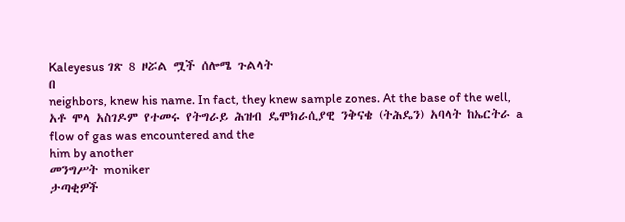Kaleyesus ገጽ 8 ዞሯል ሟች ሰሎሜ ጉልላት
በ
neighbors, knew his name. In fact, they knew sample zones. At the base of the well,
አቶ ሞላ አስገዶም የተመሩ የትግራይ ሕዝብ ዴሞክራሲያዊ ንቅናቄ (ትሕዴን) አባላት ከኤርትራ a flow of gas was encountered and the
him by another
መንግሥት moniker
ታጣቂዎች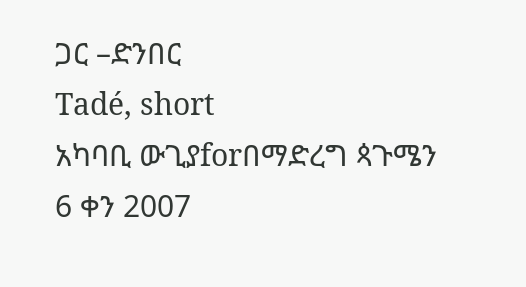ጋር –ድንበር
Tadé, short
አካባቢ ውጊያforበማድረግ ጳጉሜን 6 ቀን 2007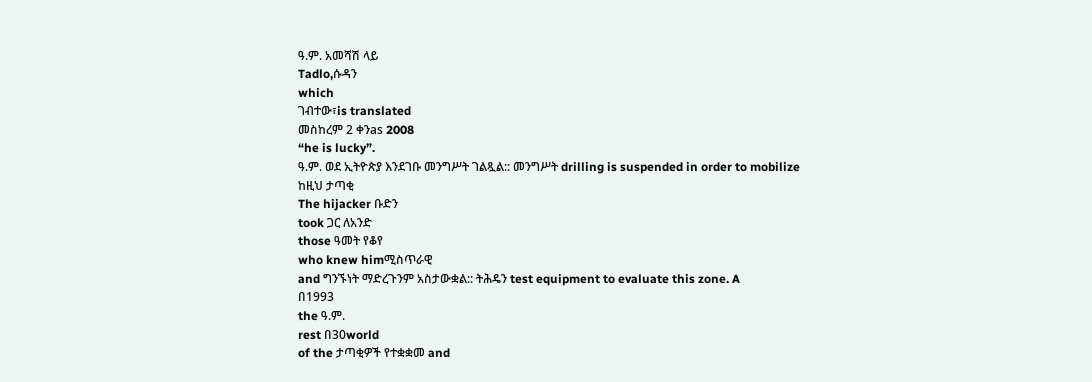ዓ.ም. አመሻሽ ላይ
Tadlo,ሱዳን
which
ገብተው፣is translated
መስከረም 2 ቀንas 2008
“he is lucky”.
ዓ.ም. ወደ ኢትዮጵያ እንደገቡ መንግሥት ገልጿል:: መንግሥት drilling is suspended in order to mobilize
ከዚህ ታጣቂ
The hijacker ቡድን
took ጋር ለአንድ
those ዓመት የቆየ
who knew himሚስጥራዊ
and ግንኙነት ማድረጉንም አስታውቋል:: ትሕዴን test equipment to evaluate this zone. A
በ1993
the ዓ.ም.
rest በ30world
of the ታጣቂዎች የተቋቋመ and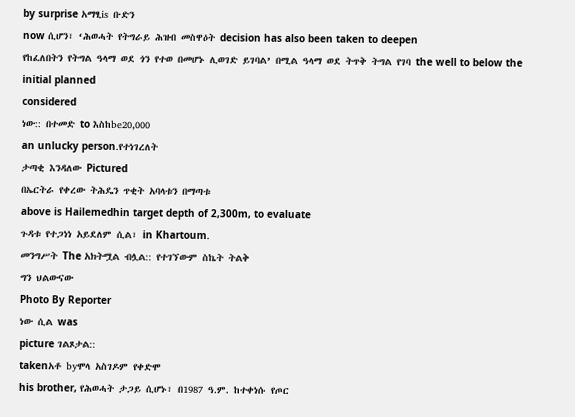by surprise አማፂis ቡድን
now ሲሆን፣ ‘ሕወሓት የትግራይ ሕዝብ መስዋዕት decision has also been taken to deepen
የከፈለበትን የትግል ዓላማ ወደ ጎን የተወ በመሆኑ ሊወገድ ይገባል’ በሚል ዓላማ ወደ ትጥቅ ትግል የገባ the well to below the initial planned
considered
ነው:: በተመድ to እስከbe20,000
an unlucky person.የተነገረለት
ታጣቂ እንዳለው Pictured
በኤርትራ የቀረው ትሕዴን ጥቂት አባላቱን በማጣቱ
above is Hailemedhin target depth of 2,300m, to evaluate
ጉዳቱ የተጋነነ አይደለም ሲል፣ in Khartoum.
መንግሥት The አክትሟል ብሏል:: የተገኘውም ስኬት ትልቅ
ግን ህልውናው
Photo By Reporter
ነው ሲል was
picture ገልጾታል::
takenአቶ byሞላ አስገዶም የቀድሞ
his brother, የሕወሓት ታጋይ ሲሆኑ፣ በ1987 ዓ.ም. ከተቀነሱ የጦር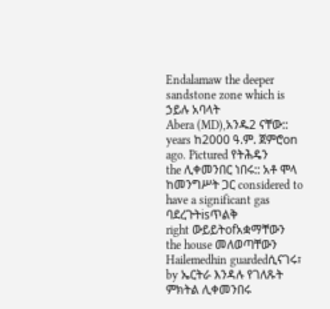Endalamaw the deeper sandstone zone which is
ኃይሉ አባላት
Abera (MD),አንዱ2 ናቸው::
years ከ2000 ዓ.ም. ጀምሮon
ago. Pictured የትሕዴን
the ሊቀመንበር ነበሩ:: አቶ ሞላ ከመንግሥት ጋር considered to have a significant gas
ባደረጉትisጥልቅ
right ውይይትofአቋማቸውን
the house መለወጣቸውን
Hailemedhin guardedሲናገሩ፣
by ኤርትራ እንዳሉ የገለጹት ምክትል ሊቀመንበሩ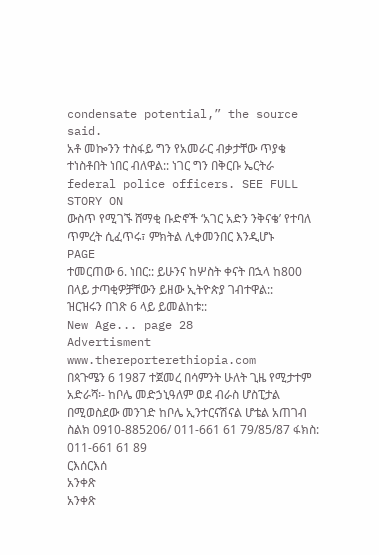condensate potential,” the source said.
አቶ መኰንን ተስፋይ ግን የአመራር ብቃታቸው ጥያቄ ተነስቶበት ነበር ብለዋል:: ነገር ግን በቅርቡ ኤርትራ
federal police officers. SEE FULL STORY ON
ውስጥ የሚገኙ ሸማቂ ቡድኖች ‘አገር አድን ንቅናቄ’ የተባለ ጥምረት ሲፈጥሩ፣ ምክትል ሊቀመንበር እንዲሆኑ
PAGE
ተመርጠው 6. ነበር:: ይሁንና ከሦስት ቀናት በኋላ ከ800 በላይ ታጣቂዎቻቸውን ይዘው ኢትዮጵያ ገብተዋል::
ዝርዝሩን በገጽ 6 ላይ ይመልከቱ::
New Age... page 28
Advertisment
www.thereporterethiopia.com
በጳጉሜን 6 1987 ተጀመረ በሳምንት ሁለት ጊዜ የሚታተም አድራሻ፡- ከቦሌ መድኃኒዓለም ወደ ብራስ ሆስፒታል በሚወስደው መንገድ ከቦሌ ኢንተርናሽናል ሆቴል አጠገብ
ስልክ 0910-885206/ 011-661 61 79/85/87 ፋክስ: 011-661 61 89
ርእሰርእሰ
አንቀጽ
አንቀጽ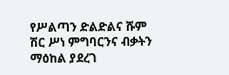የሥልጣን ድልድልና ሹም
ሽር ሥነ ምግባርንና ብቃትን
ማዕከል ያደረገ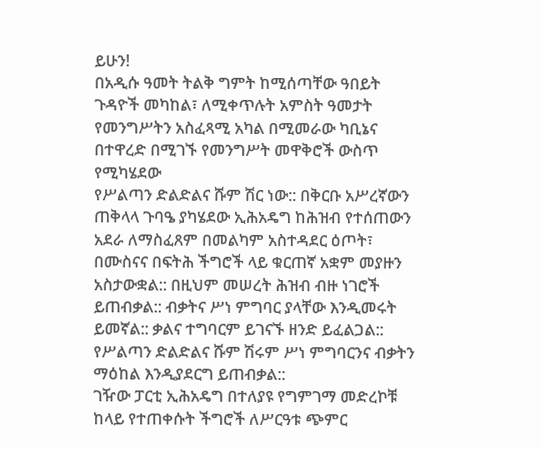ይሁን!
በአዲሱ ዓመት ትልቅ ግምት ከሚሰጣቸው ዓበይት ጉዳዮች መካከል፣ ለሚቀጥሉት አምስት ዓመታት
የመንግሥትን አስፈጻሚ አካል በሚመራው ካቢኔና በተዋረድ በሚገኙ የመንግሥት መዋቅሮች ውስጥ የሚካሄደው
የሥልጣን ድልድልና ሹም ሽር ነው:: በቅርቡ አሥረኛውን ጠቅላላ ጉባዔ ያካሄደው ኢሕአዴግ ከሕዝብ የተሰጠውን
አደራ ለማስፈጸም በመልካም አስተዳደር ዕጦት፣ በሙስናና በፍትሕ ችግሮች ላይ ቁርጠኛ አቋም መያዙን
አስታውቋል:: በዚህም መሠረት ሕዝብ ብዙ ነገሮች ይጠብቃል:: ብቃትና ሥነ ምግባር ያላቸው እንዲመሩት
ይመኛል:: ቃልና ተግባርም ይገናኙ ዘንድ ይፈልጋል:: የሥልጣን ድልድልና ሹም ሽሩም ሥነ ምግባርንና ብቃትን
ማዕከል እንዲያደርግ ይጠብቃል::
ገዥው ፓርቲ ኢሕአዴግ በተለያዩ የግምገማ መድረኮቹ ከላይ የተጠቀሱት ችግሮች ለሥርዓቱ ጭምር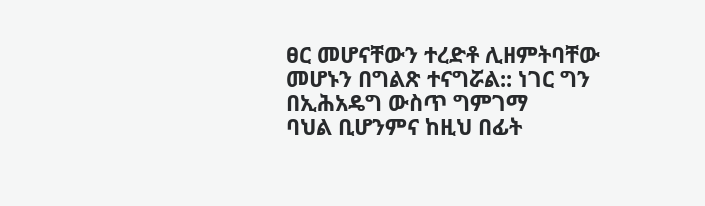ፀር መሆናቸውን ተረድቶ ሊዘምትባቸው መሆኑን በግልጽ ተናግሯል:: ነገር ግን በኢሕአዴግ ውስጥ ግምገማ
ባህል ቢሆንምና ከዚህ በፊት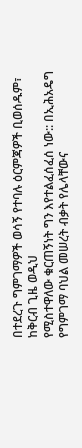በተደረጉ ግምገማዎች ወሳኝ የተባሉ ዕርምጃዎች ቢወሰዱም፣ ከቅርብ ጊዜ ወዲህ
የሚስተዋለው ቁርጠኝነት ግን እየተልፈሰፈሰ ነው:: በኢሕአዴግ የግምገማ ባህል መሠረት ብቃት የሌላቸውና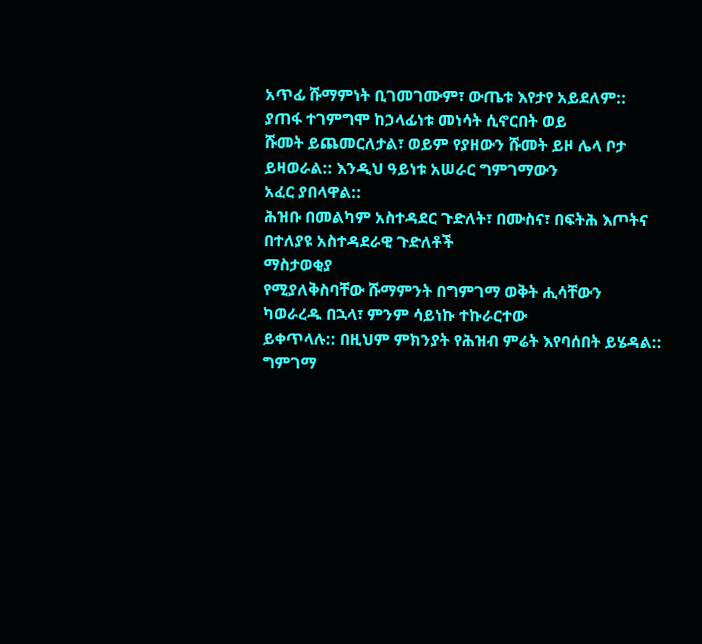አጥፊ ሹማምነት ቢገመገሙም፣ ውጤቱ እየታየ አይደለም:: ያጠፋ ተገምግሞ ከኃላፊነቱ መነሳት ሲኖርበት ወይ
ሹመት ይጨመርለታል፣ ወይም የያዘውን ሹመት ይዞ ሌላ ቦታ ይዛወራል:: እንዲህ ዓይነቱ አሠራር ግምገማውን
አፈር ያበላዋል::
ሕዝቡ በመልካም አስተዳደር ጉድለት፣ በሙስና፣ በፍትሕ እጦትና በተለያዩ አስተዳደራዊ ጉድለቶች
ማስታወቂያ
የሚያለቅስባቸው ሹማምንት በግምገማ ወቅት ሒሳቸውን ካወራረዱ በኋላ፣ ምንም ሳይነኩ ተኩራርተው
ይቀጥላሉ:: በዚህም ምክንያት የሕዝብ ምሬት እየባሰበት ይሄዳል:: ግምገማ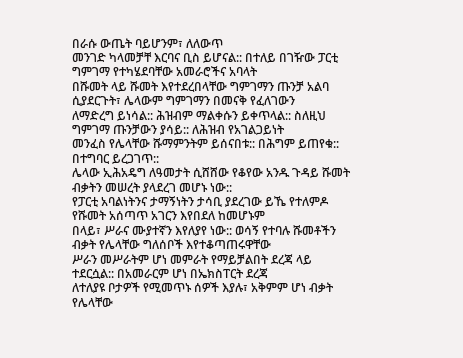በራሱ ውጤት ባይሆንም፣ ለለውጥ
መንገድ ካላመቻቸ እርባና ቢስ ይሆናል:: በተለይ በገዥው ፓርቲ ግምገማ የተካሄደባቸው አመራሮችና አባላት
በሹመት ላይ ሹመት እየተደረበላቸው ግምገማን ጡንቻ አልባ ሲያደርጉት፣ ሌላውም ግምገማን በመናቅ የፈለገውን
ለማድረግ ይነሳል:: ሕዝብም ማልቀሱን ይቀጥላል:: ስለዚህ ግምገማ ጡንቻውን ያሳይ:: ለሕዝብ የአገልጋይነት
መንፈስ የሌላቸው ሹማምንትም ይሰናበቱ:: በሕግም ይጠየቁ:: በተግባር ይረጋገጥ::
ሌላው ኢሕአዴግ ለዓመታት ሲሸሸው የቆየው አንዱ ጉዳይ ሹመት ብቃትን መሠረት ያላደረገ መሆኑ ነው::
የፓርቲ አባልነትንና ታማኝነትን ታሳቢ ያደረገው ይኼ የተለምዶ የሹመት አሰጣጥ አገርን እየበደለ ከመሆኑም
በላይ፣ ሥራና ሙያተኛን እየለያየ ነው:: ወሳኝ የተባሉ ሹመቶችን ብቃት የሌላቸው ግለሰቦች እየተቆጣጠሩዋቸው
ሥራን መሥራትም ሆነ መምራት የማይቻልበት ደረጃ ላይ ተደርሷል:: በአመራርም ሆነ በኤክስፐርት ደረጃ
ለተለያዩ ቦታዎች የሚመጥኑ ሰዎች እያሉ፣ አቅምም ሆነ ብቃት የሌላቸው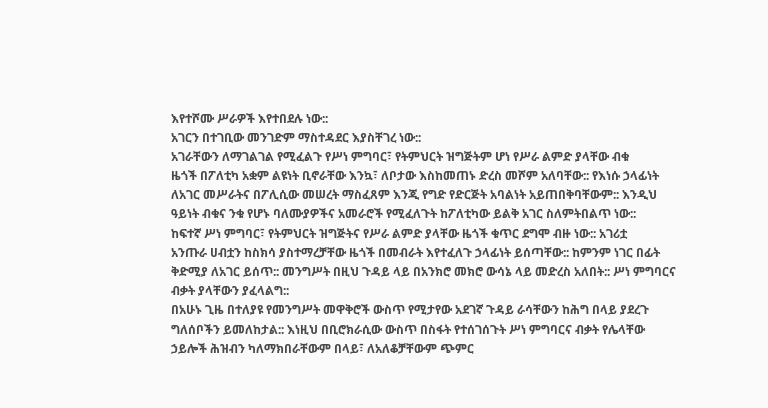እየተሾሙ ሥራዎች እየተበደሉ ነው::
አገርን በተገቢው መንገድም ማስተዳደር እያስቸገረ ነው::
አገራቸውን ለማገልገል የሚፈልጉ የሥነ ምግባር፣ የትምህርት ዝግጅትም ሆነ የሥራ ልምድ ያላቸው ብቁ
ዜጎች በፖለቲካ አቋም ልዩነት ቢኖራቸው እንኳ፣ ለቦታው እስከመጠኑ ድረስ መሾም አለባቸው:: የእነሱ ኃላፊነት
ለአገር መሥራትና በፖሊሲው መሠረት ማስፈጸም እንጂ የግድ የድርጅት አባልነት አይጠበቅባቸውም:: እንዲህ
ዓይነት ብቁና ንቁ የሆኑ ባለሙያዎችና አመራሮች የሚፈለጉት ከፖለቲካው ይልቅ አገር ስለምትበልጥ ነው::
ከፍተኛ ሥነ ምግባር፣ የትምህርት ዝግጅትና የሥራ ልምድ ያላቸው ዜጎች ቁጥር ደግሞ ብዙ ነው:: አገሪቷ
አንጡራ ሀብቷን ከስክሳ ያስተማረቻቸው ዜጎች በመብራት እየተፈለጉ ኃላፊነት ይሰጣቸው:: ከምንም ነገር በፊት
ቅድሚያ ለአገር ይሰጥ:: መንግሥት በዚህ ጉዳይ ላይ በአንክሮ መክሮ ውሳኔ ላይ መድረስ አለበት:: ሥነ ምግባርና
ብቃት ያላቸውን ያፈላልግ::
በአሁኑ ጊዜ በተለያዩ የመንግሥት መዋቅሮች ውስጥ የሚታየው አደገኛ ጉዳይ ራሳቸውን ከሕግ በላይ ያደረጉ
ግለሰቦችን ይመለከታል:: እነዚህ በቢሮክራሲው ውስጥ በስፋት የተሰገሰጉት ሥነ ምግባርና ብቃት የሌላቸው
ኃይሎች ሕዝብን ካለማክበራቸውም በላይ፣ ለአለቆቻቸውም ጭምር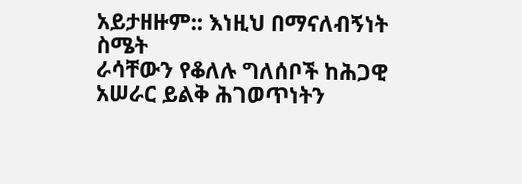አይታዘዙም:: እነዚህ በማናለብኝነት ስሜት
ራሳቸውን የቆለሉ ግለሰቦች ከሕጋዊ አሠራር ይልቅ ሕገወጥነትን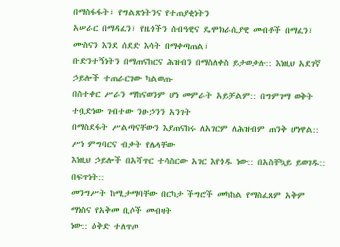በማስፋፋት፣ የግልጽነትንና የተጠያቂነትን
አሠራር በማዳፈን፣ የዜጎችን ሰብዓዊና ዴሞክራሲያዊ መብቶች በማፈን፣ ሙስናን እንደ ሰደድ እሳት በማቀጣጠል፣
ቡድንተኝነትን በማጠናከርና ሕዝብን በማስለቀስ ይታወቃሉ:: እነዚህ አደገኛ ኃይሎች ተጠራርገው ካልወጡ
በስተቀር ሥራን ማከናወንም ሆነ መምራት አይቻልም:: በግምገማ ወቅት ተቧድነው ገብተው ንፁኃንን አንገት
በማስደፋት ሥልጣናቸውን እያጠናከሩ ለአገርም ለሕዝብም ጠንቅ ሆነዋል:: ሥነ ምግባርና ብቃት የሌላቸው
እነዚህ ኃይሎች በአሻጥር ተሳስርው አገር እየጎዱ ነው:: በአስቸኳይ ይወገዱ:: በፍጥነት::
መንግሥት ከሚታማባቸው በርካታ ችግሮች መካከል የማስፈጸም አቅም ማነስና የአቅመ ቢሶች መብዛት
ነው:: ዕቅድ ተለጥጦ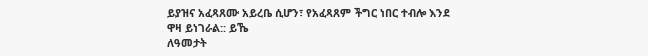ይያዝና አፈጻጸሙ አይረቤ ሲሆን፣ የአፈጻጸም ችግር ነበር ተብሎ እንደ ዋዛ ይነገራል:: ይኼ
ለዓመታት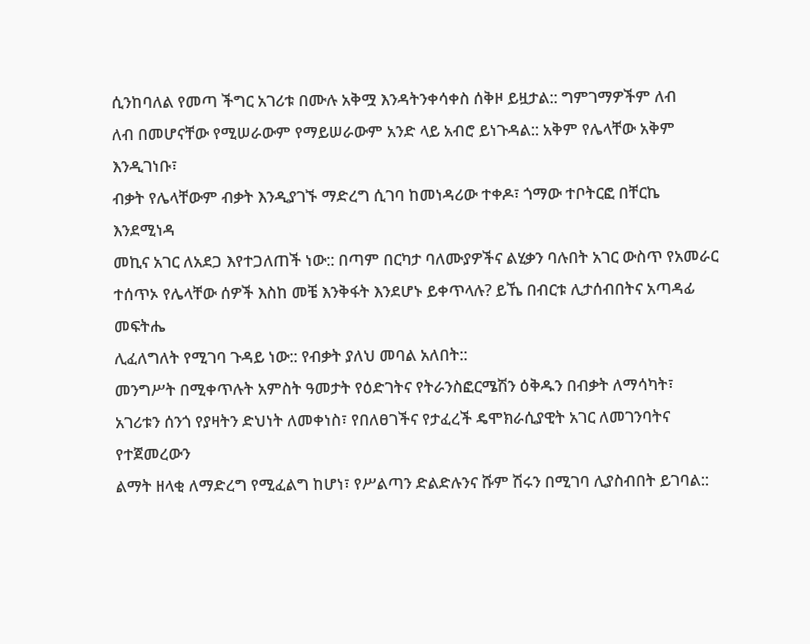ሲንከባለል የመጣ ችግር አገሪቱ በሙሉ አቅሟ እንዳትንቀሳቀስ ሰቅዞ ይዟታል:: ግምገማዎችም ለብ
ለብ በመሆናቸው የሚሠራውም የማይሠራውም አንድ ላይ አብሮ ይነጉዳል:: አቅም የሌላቸው አቅም እንዲገነቡ፣
ብቃት የሌላቸውም ብቃት እንዲያገኙ ማድረግ ሲገባ ከመነዳሪው ተቀዶ፣ ጎማው ተቦትርፎ በቸርኬ እንደሚነዳ
መኪና አገር ለአደጋ እየተጋለጠች ነው:: በጣም በርካታ ባለሙያዎችና ልሂቃን ባሉበት አገር ውስጥ የአመራር
ተሰጥኦ የሌላቸው ሰዎች እስከ መቼ እንቅፋት እንደሆኑ ይቀጥላሉ? ይኼ በብርቱ ሊታሰብበትና አጣዳፊ መፍትሔ
ሊፈለግለት የሚገባ ጉዳይ ነው:: የብቃት ያለህ መባል አለበት::
መንግሥት በሚቀጥሉት አምስት ዓመታት የዕድገትና የትራንስፎርሜሽን ዕቅዱን በብቃት ለማሳካት፣
አገሪቱን ሰንጎ የያዛትን ድህነት ለመቀነስ፣ የበለፀገችና የታፈረች ዴሞክራሲያዊት አገር ለመገንባትና የተጀመረውን
ልማት ዘላቂ ለማድረግ የሚፈልግ ከሆነ፣ የሥልጣን ድልድሉንና ሹም ሽሩን በሚገባ ሊያስብበት ይገባል::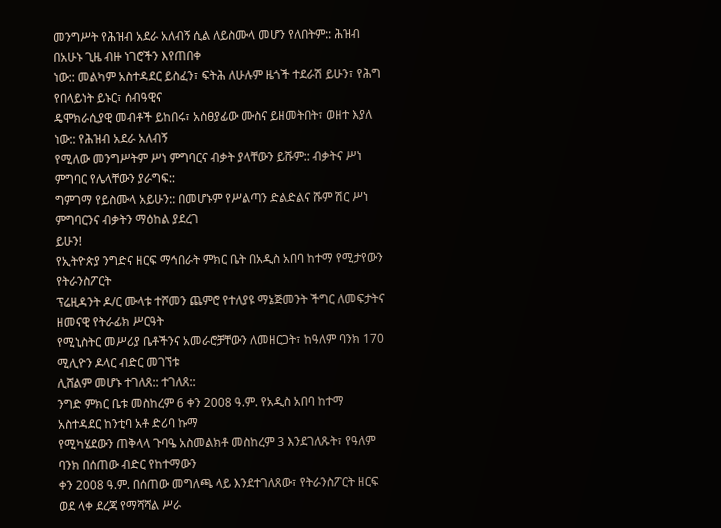መንግሥት የሕዝብ አደራ አለብኝ ሲል ለይስሙላ መሆን የለበትም:: ሕዝብ በአሁኑ ጊዜ ብዙ ነገሮችን እየጠበቀ
ነው:: መልካም አስተዳደር ይስፈን፣ ፍትሕ ለሁሉም ዜጎች ተደራሽ ይሁን፣ የሕግ የበላይነት ይኑር፣ ሰብዓዊና
ዴሞክራሲያዊ መብቶች ይከበሩ፣ አስፀያፊው ሙስና ይዘመትበት፣ ወዘተ እያለ ነው:: የሕዝብ አደራ አለብኝ
የሚለው መንግሥትም ሥነ ምግባርና ብቃት ያላቸውን ይሹም:: ብቃትና ሥነ ምግባር የሌላቸውን ያራግፍ::
ግምገማ የይስሙላ አይሁን:: በመሆኑም የሥልጣን ድልድልና ሹም ሽር ሥነ ምግባርንና ብቃትን ማዕከል ያደረገ
ይሁን!
የኢትዮጵያ ንግድና ዘርፍ ማኅበራት ምክር ቤት በአዲስ አበባ ከተማ የሚታየውን የትራንስፖርት
ፕሬዚዳንት ዶ/ር ሙላቱ ተሾመን ጨምሮ የተለያዩ ማኔጅመንት ችግር ለመፍታትና ዘመናዊ የትራፊክ ሥርዓት
የሚኒስትር መሥሪያ ቤቶችንና አመራሮቻቸውን ለመዘርጋት፣ ከዓለም ባንክ 170 ሚሊዮን ዶላር ብድር መገኘቱ
ሊሸልም መሆኑ ተገለጸ:: ተገለጸ::
ንግድ ምክር ቤቱ መስከረም 6 ቀን 2008 ዓ.ም. የአዲስ አበባ ከተማ አስተዳደር ከንቲባ አቶ ድሪባ ኩማ
የሚካሄደውን ጠቅላላ ጉባዔ አስመልክቶ መስከረም 3 እንደገለጹት፣ የዓለም ባንክ በሰጠው ብድር የከተማውን
ቀን 2008 ዓ.ም. በሰጠው መግለጫ ላይ እንደተገለጸው፣ የትራንስፖርት ዘርፍ ወደ ላቀ ደረጃ የማሻሻል ሥራ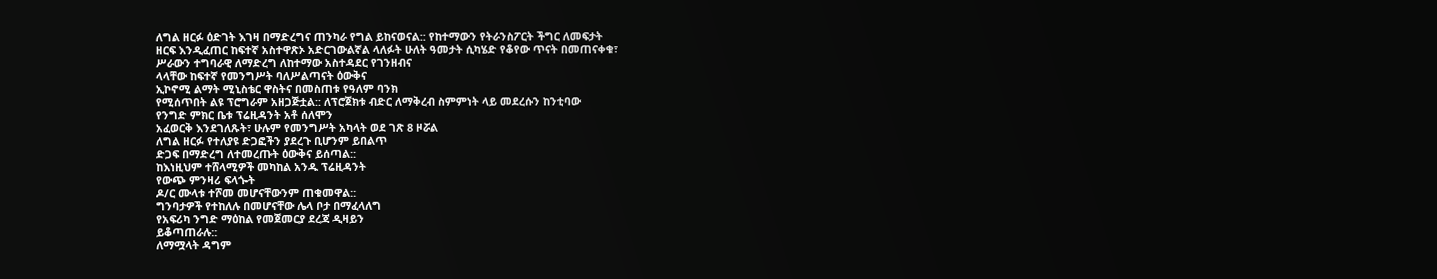ለግል ዘርፉ ዕድገት እገዛ በማድረግና ጠንካራ የግል ይከናወናል:: የከተማውን የትራንስፖርት ችግር ለመፍታት
ዘርፍ እንዲፈጠር ከፍተኛ አስተዋጽኦ አድርገውልኛል ላለፉት ሁለት ዓመታት ሲካሄድ የቆየው ጥናት በመጠናቀቁ፣
ሥራውን ተግባራዊ ለማድረግ ለከተማው አስተዳደር የገንዘብና
ላላቸው ከፍተኛ የመንግሥት ባለሥልጣናት ዕውቅና
ኢኮኖሚ ልማት ሚኒስቴር ዋስትና በመስጠቱ የዓለም ባንክ
የሚሰጥበት ልዩ ፕሮግራም አዘጋጅቷል:: ለፕሮጀክቱ ብድር ለማቅረብ ስምምነት ላይ መደረሱን ከንቲባው
የንግድ ምክር ቤቱ ፕሬዚዳንት አቶ ሰለሞን
አፈወርቅ እንደገለጹት፣ ሁሉም የመንግሥት አካላት ወደ ገጽ 8 ዞሯል
ለግል ዘርፉ የተለያዩ ድጋፎችን ያደረጉ ቢሆንም ይበልጥ
ድጋፍ በማድረግ ለተመረጡት ዕውቅና ይሰጣል::
ከእነዚህም ተሸላሚዎች መካከል አንዱ ፕሬዚዳንት
የውጭ ምንዛሪ ፍላጐት
ዶ/ር ሙላቱ ተሾመ መሆናቸውንም ጠቁመዋል::
ግንባታዎች የተከለሉ በመሆናቸው ሌላ ቦታ በማፈላለግ
የአፍሪካ ንግድ ማዕከል የመጀመርያ ደረጃ ዲዛይን
ይቆጣጠራሉ::
ለማሟላት ዳግም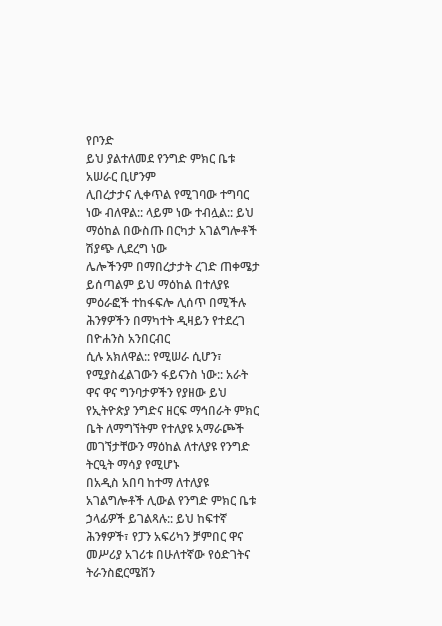የቦንድ
ይህ ያልተለመደ የንግድ ምክር ቤቱ አሠራር ቢሆንም
ሊበረታታና ሊቀጥል የሚገባው ተግባር ነው ብለዋል:: ላይም ነው ተብሏል:: ይህ ማዕከል በውስጡ በርካታ አገልግሎቶች ሽያጭ ሊደረግ ነው
ሌሎችንም በማበረታታት ረገድ ጠቀሜታ ይሰጣልም ይህ ማዕከል በተለያዩ ምዕራፎች ተከፋፍሎ ሊሰጥ በሚችሉ ሕንፃዎችን በማካተት ዲዛይን የተደረገ
በዮሐንስ አንበርብር
ሲሉ አክለዋል:: የሚሠራ ሲሆን፣ የሚያስፈልገውን ፋይናንስ ነው:: አራት ዋና ዋና ግንባታዎችን የያዘው ይህ
የኢትዮጵያ ንግድና ዘርፍ ማኅበራት ምክር ቤት ለማግኘትም የተለያዩ አማራጮች መገኘታቸውን ማዕከል ለተለያዩ የንግድ ትርዒት ማሳያ የሚሆኑ
በአዲስ አበባ ከተማ ለተለያዩ አገልግሎቶች ሊውል የንግድ ምክር ቤቱ ኃላፊዎች ይገልጻሉ:: ይህ ከፍተኛ ሕንፃዎች፣ የፓን አፍሪካን ቻምበር ዋና መሥሪያ አገሪቱ በሁለተኛው የዕድገትና ትራንስፎርሜሽን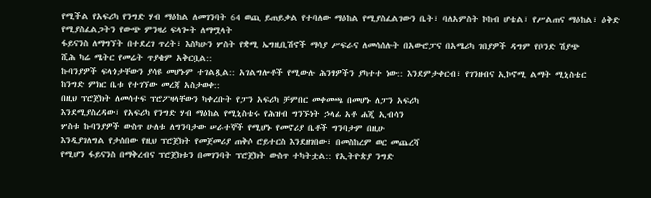የሚችል የአፍሪካ የንግድ ሃብ ማዕከል ለመገንባት 64 ወጪ ይጠይቃል የተባለው ማዕከል የሚያስፈልገውን ቤት፣ ባለአምስት ኮከብ ሆቴል፣ የሥልጠና ማዕከል፣ ዕቅድ የሚያስፈልጋትን የውጭ ምንዛሪ ፍላጐት ለማሟላት
ፋይናንስ ለማግኘት በተደረገ ጥረት፣ እስካሁን ሦስት የቋሚ ኤግዚቢሽኖች ማሳያ ሥፍራና ለመሳሰሉት በአውሮፓና በአሜሪካ ገበያዎች ዳግም የቦንድ ሽያጭ
ሺሕ ካሬ ሜትር የመሬት ጥያቄም አቅርቧል::
ኩባንያዎች ፍላጎታቸውን ያሳዩ መሆኑም ተገልጿል:: አገልግሎቶች የሚውሉ ሕንፃዎችን ያካተተ ነው:: እንደምታቀርብ፣ የገንዘብና ኢኮኖሚ ልማት ሚኒስቴር
ከንግድ ምክር ቤቱ የተገኘው መረጃ አስታወቀ::
በዚህ ፕሮጀክት ለመሳተፍ ፕሮፖዛላቸውን ካቀረቡት የፓን አፍሪካ ቻምበር መቀመጫ በመሆኑ ለፓን አፍሪካ
እንደሚያስረዳው፣ የአፍሪካ የንግድ ሃብ ማዕከል የሚኒስቴሩ የሕዝብ ግንኙነት ኃላፊ አቶ ሐጂ ኢብሳን
ሦስቱ ኩባንያዎች ውስጥ ሁለቱ ለግንባታው ሠራተኞች የሚሆኑ የመኖሪያ ቤቶች ግንባታም በዚሁ
እንዲያገለግል የታሰበው የዚህ ፕሮጀክት የመጀመሪያ ጠቅሶ ሮይተርስ እንደዘገበው፣ በመስከረም ወር መጨረሻ
የሚሆን ፋይናንስ በማቅረብና ፕሮጀክቱን በመገንባት ፕሮጀክት ውስጥ ተካትቷል:: የኢትዮጵያ ንግድ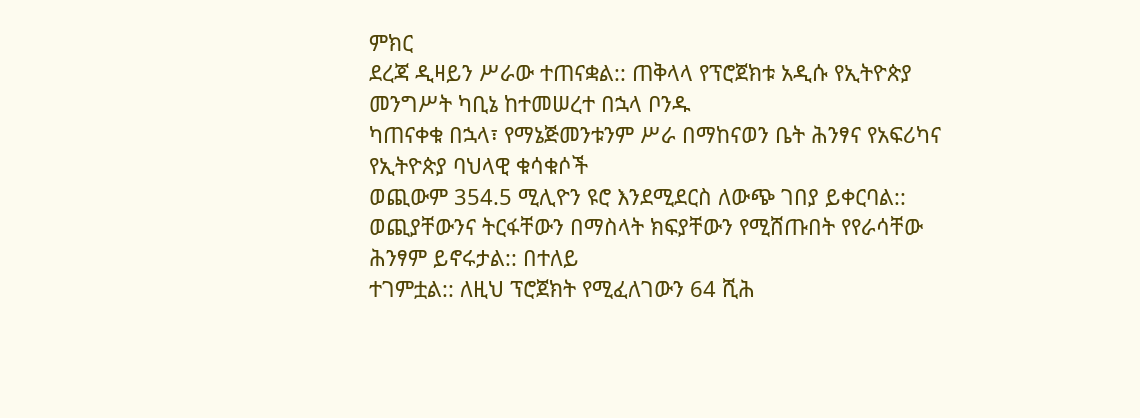ምክር
ደረጃ ዲዛይን ሥራው ተጠናቋል:: ጠቅላላ የፕሮጀክቱ አዲሱ የኢትዮጵያ መንግሥት ካቢኔ ከተመሠረተ በኋላ ቦንዱ
ካጠናቀቁ በኋላ፣ የማኔጅመንቱንም ሥራ በማከናወን ቤት ሕንፃና የአፍሪካና የኢትዮጵያ ባህላዊ ቁሳቁሶች
ወጪውም 354.5 ሚሊዮን ዩሮ እንደሚደርስ ለውጭ ገበያ ይቀርባል::
ወጪያቸውንና ትርፋቸውን በማስላት ክፍያቸውን የሚሸጡበት የየራሳቸው ሕንፃም ይኖሩታል:: በተለይ
ተገምቷል:: ለዚህ ፕሮጀክት የሚፈለገውን 64 ሺሕ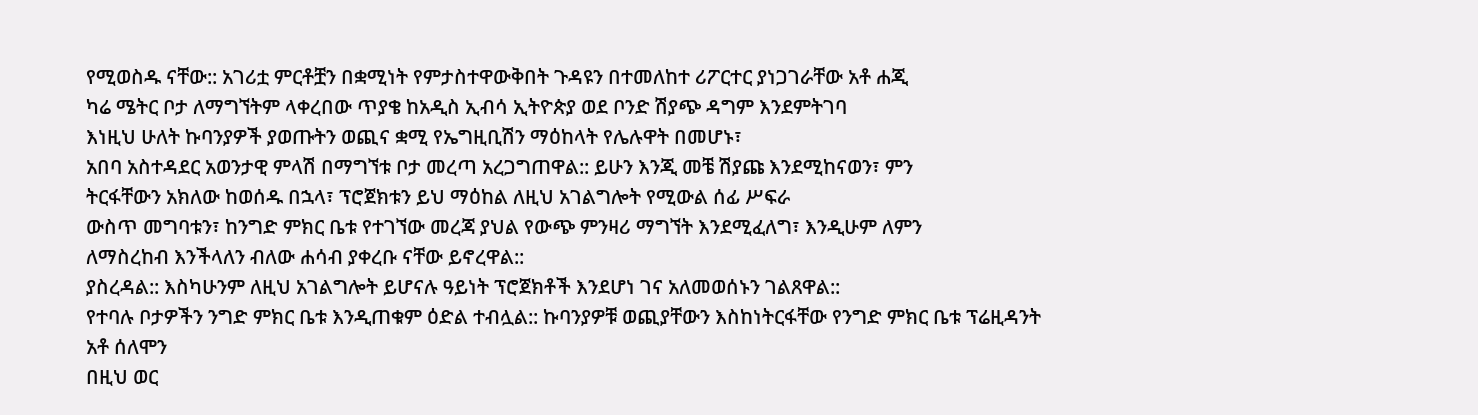የሚወስዱ ናቸው:: አገሪቷ ምርቶቿን በቋሚነት የምታስተዋውቅበት ጉዳዩን በተመለከተ ሪፖርተር ያነጋገራቸው አቶ ሐጂ
ካሬ ሜትር ቦታ ለማግኘትም ላቀረበው ጥያቄ ከአዲስ ኢብሳ ኢትዮጵያ ወደ ቦንድ ሽያጭ ዳግም እንደምትገባ
እነዚህ ሁለት ኩባንያዎች ያወጡትን ወጪና ቋሚ የኤግዚቢሽን ማዕከላት የሌሉዋት በመሆኑ፣
አበባ አስተዳደር አወንታዊ ምላሽ በማግኘቱ ቦታ መረጣ አረጋግጠዋል:: ይሁን እንጂ መቼ ሽያጩ እንደሚከናወን፣ ምን
ትርፋቸውን አክለው ከወሰዱ በኋላ፣ ፕሮጀክቱን ይህ ማዕከል ለዚህ አገልግሎት የሚውል ሰፊ ሥፍራ
ውስጥ መግባቱን፣ ከንግድ ምክር ቤቱ የተገኘው መረጃ ያህል የውጭ ምንዛሪ ማግኘት እንደሚፈለግ፣ እንዲሁም ለምን
ለማስረከብ እንችላለን ብለው ሐሳብ ያቀረቡ ናቸው ይኖረዋል::
ያስረዳል:: እስካሁንም ለዚህ አገልግሎት ይሆናሉ ዓይነት ፕሮጀክቶች እንደሆነ ገና አለመወሰኑን ገልጸዋል::
የተባሉ ቦታዎችን ንግድ ምክር ቤቱ እንዲጠቁም ዕድል ተብሏል:: ኩባንያዎቹ ወጪያቸውን እስከነትርፋቸው የንግድ ምክር ቤቱ ፕሬዚዳንት አቶ ሰለሞን
በዚህ ወር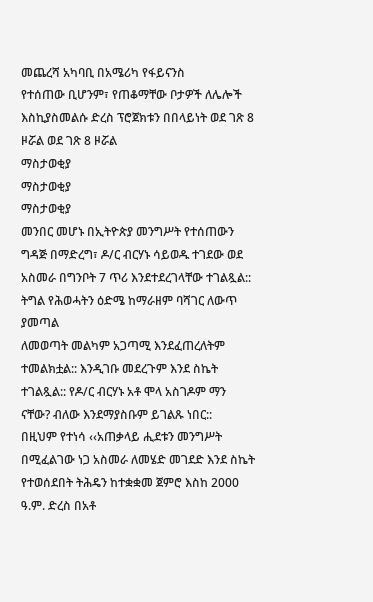መጨረሻ አካባቢ በአሜሪካ የፋይናንስ
የተሰጠው ቢሆንም፣ የጠቆማቸው ቦታዎች ለሌሎች እስኪያስመልሱ ድረስ ፕሮጀክቱን በበላይነት ወደ ገጽ 8 ዞሯል ወደ ገጽ 8 ዞሯል
ማስታወቂያ
ማስታወቂያ
ማስታወቂያ
መንበር መሆኑ በኢትዮጵያ መንግሥት የተሰጠውን ግዳጅ በማድረግ፣ ዶ/ር ብርሃኑ ሳይወዱ ተገደው ወደ አስመራ በግንቦት 7 ጥሪ እንደተደረገላቸው ተገልጿል:: ትግል የሕወሓትን ዕድሜ ከማራዘም ባሻገር ለውጥ ያመጣል
ለመወጣት መልካም አጋጣሚ እንደፈጠረለትም ተመልክቷል:: እንዲገቡ መደረጉም እንደ ስኬት ተገልጿል:: የዶ/ር ብርሃኑ አቶ ሞላ አስገዶም ማን ናቸው? ብለው እንደማያስቡም ይገልጹ ነበር::
በዚህም የተነሳ ‹‹አጠቃላይ ሒደቱን መንግሥት በሚፈልገው ነጋ አስመራ ለመሄድ መገደድ እንደ ስኬት የተወሰደበት ትሕዴን ከተቋቋመ ጀምሮ እስከ 2000 ዓ.ም. ድረስ በአቶ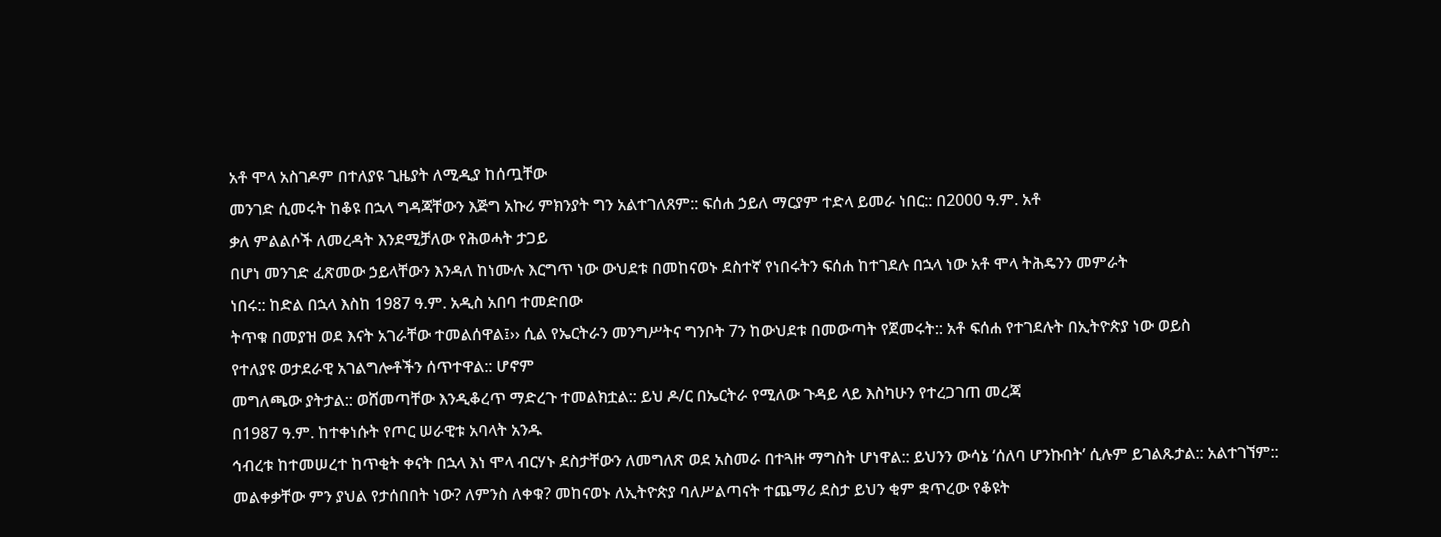አቶ ሞላ አስገዶም በተለያዩ ጊዜያት ለሚዲያ ከሰጧቸው
መንገድ ሲመሩት ከቆዩ በኋላ ግዳጃቸውን እጅግ አኩሪ ምክንያት ግን አልተገለጸም:: ፍሰሐ ኃይለ ማርያም ተድላ ይመራ ነበር:: በ2000 ዓ.ም. አቶ
ቃለ ምልልሶች ለመረዳት እንደሚቻለው የሕወሓት ታጋይ
በሆነ መንገድ ፈጽመው ኃይላቸውን እንዳለ ከነሙሉ እርግጥ ነው ውህደቱ በመከናወኑ ደስተኛ የነበሩትን ፍሰሐ ከተገደሉ በኋላ ነው አቶ ሞላ ትሕዴንን መምራት
ነበሩ:: ከድል በኋላ እስከ 1987 ዓ.ም. አዲስ አበባ ተመድበው
ትጥቁ በመያዝ ወደ እናት አገራቸው ተመልሰዋል፤›› ሲል የኤርትራን መንግሥትና ግንቦት 7ን ከውህደቱ በመውጣት የጀመሩት:: አቶ ፍሰሐ የተገደሉት በኢትዮጵያ ነው ወይስ
የተለያዩ ወታደራዊ አገልግሎቶችን ሰጥተዋል:: ሆኖም
መግለጫው ያትታል:: ወሸመጣቸው እንዲቆረጥ ማድረጉ ተመልክቷል:: ይህ ዶ/ር በኤርትራ የሚለው ጉዳይ ላይ እስካሁን የተረጋገጠ መረጃ
በ1987 ዓ.ም. ከተቀነሱት የጦር ሠራዊቱ አባላት አንዱ
ኅብረቱ ከተመሠረተ ከጥቂት ቀናት በኋላ እነ ሞላ ብርሃኑ ደስታቸውን ለመግለጽ ወደ አስመራ በተጓዙ ማግስት ሆነዋል:: ይህንን ውሳኔ ‘ሰለባ ሆንኩበት’ ሲሉም ይገልጹታል:: አልተገኘም::
መልቀቃቸው ምን ያህል የታሰበበት ነው? ለምንስ ለቀቁ? መከናወኑ ለኢትዮጵያ ባለሥልጣናት ተጨማሪ ደስታ ይህን ቂም ቋጥረው የቆዩት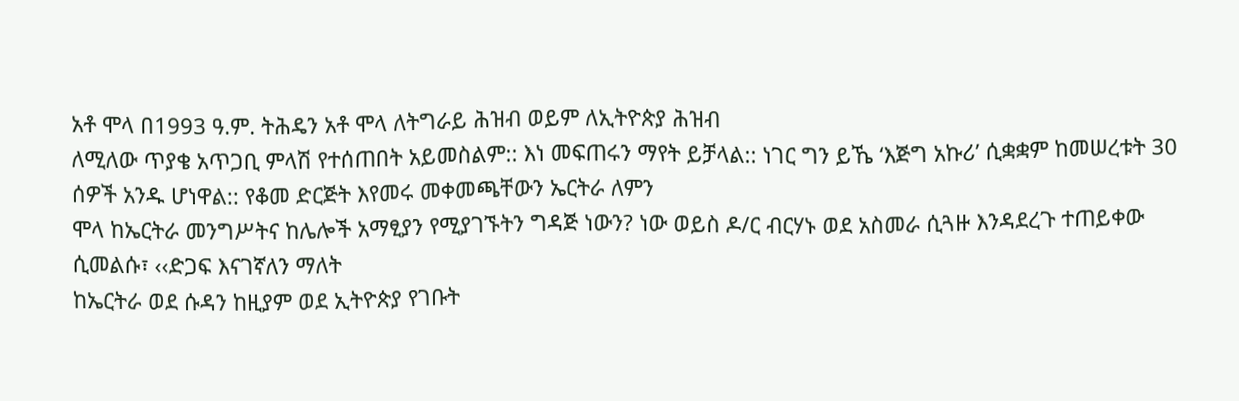አቶ ሞላ በ1993 ዓ.ም. ትሕዴን አቶ ሞላ ለትግራይ ሕዝብ ወይም ለኢትዮጵያ ሕዝብ
ለሚለው ጥያቄ አጥጋቢ ምላሽ የተሰጠበት አይመስልም:: እነ መፍጠሩን ማየት ይቻላል:: ነገር ግን ይኼ ‘እጅግ አኩሪ’ ሲቋቋም ከመሠረቱት 30 ሰዎች አንዱ ሆነዋል:: የቆመ ድርጅት እየመሩ መቀመጫቸውን ኤርትራ ለምን
ሞላ ከኤርትራ መንግሥትና ከሌሎች አማፂያን የሚያገኙትን ግዳጅ ነውን? ነው ወይስ ዶ/ር ብርሃኑ ወደ አስመራ ሲጓዙ እንዳደረጉ ተጠይቀው ሲመልሱ፣ ‹‹ድጋፍ እናገኛለን ማለት
ከኤርትራ ወደ ሱዳን ከዚያም ወደ ኢትዮጵያ የገቡት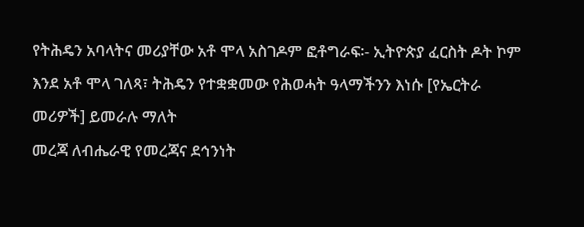የትሕዴን አባላትና መሪያቸው አቶ ሞላ አስገዶም ፎቶግራፍ፡- ኢትዮጵያ ፈርስት ዶት ኮም
እንደ አቶ ሞላ ገለጻ፣ ትሕዴን የተቋቋመው የሕወሓት ዓላማችንን እነሱ [የኤርትራ መሪዎች] ይመራሉ ማለት
መረጃ ለብሔራዊ የመረጃና ደኅንነት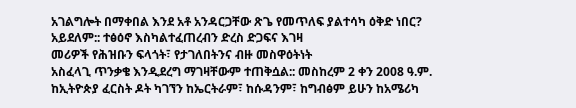አገልግሎት በማቀበል እንደ አቶ አንዳርጋቸው ጽጌ የመጥለፍ ያልተሳካ ዕቅድ ነበር? አይደለም:: ተፅዕኖ እስካልተፈጠረብን ድረስ ድጋፍና እገዛ
መሪዎች የሕዝቡን ፍላጎት፣ የታገለበትንና ብዙ መስዋዕትነት
አስፈላጊ ጥንቃቄ እንዲደረግ ማገዛቸውም ተጠቅሷል:: መስከረም 2 ቀን 2008 ዓ.ም. ከኢትዮጵያ ፈርስት ዶት ካገኘን ከኤርትራም፣ ከሱዳንም፣ ከግብፅም ይሁን ከአሜሪካ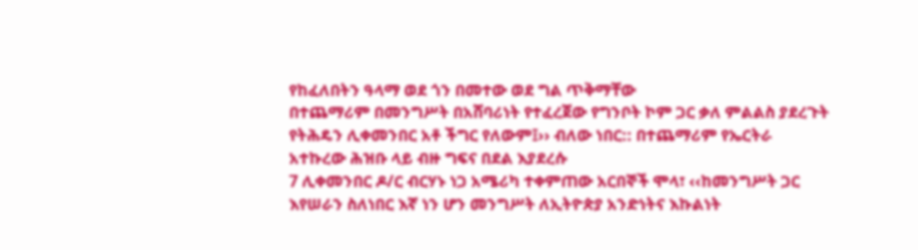የከፈለበትን ዓላማ ወደ ጎን በመተው ወደ ግል ጥቅማቸው
በተጨማሪም በመንግሥት በአሸባሪነት የተፈረጀው የግንቦት ኮም ጋር ቃለ ምልልስ ያደረጉት የትሕዴን ሊቀመንበር አቶ ችግር የለውም፤›› ብለው ነበር:: በተጨማሪም የኤርትራ
አተኩረው ሕዝቡ ላይ ብዙ ግፍና በደል እያደረሱ
7 ሊቀመንበር ዶ/ር ብርሃኑ ነጋ አሜሪካ ተቀምጠው አርበኞች ሞላ፣ ‹‹ከመንግሥት ጋር እየሠራን ስለነበር እኛ ነን ሆን መንግሥት ለኢትዮጵያ አንድነትና እኩልነት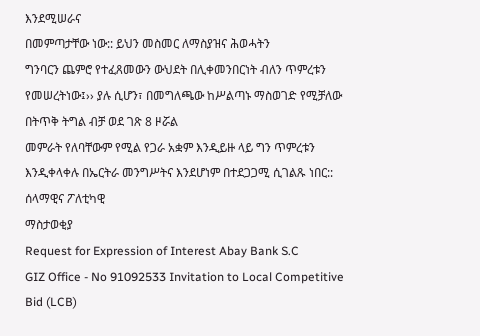እንደሚሠራና
በመምጣታቸው ነው:: ይህን መስመር ለማስያዝና ሕወሓትን
ግንባርን ጨምሮ የተፈጸመውን ውህደት በሊቀመንበርነት ብለን ጥምረቱን የመሠረትነው፤›› ያሉ ሲሆን፣ በመግለጫው ከሥልጣኑ ማስወገድ የሚቻለው በትጥቅ ትግል ብቻ ወደ ገጽ 8 ዞሯል
መምራት የለባቸውም የሚል የጋራ አቋም እንዲይዙ ላይ ግን ጥምረቱን እንዲቀላቀሉ በኤርትራ መንግሥትና እንደሆነም በተደጋጋሚ ሲገልጹ ነበር:: ሰላማዊና ፖለቲካዊ
ማስታወቂያ
Request for Expression of Interest Abay Bank S.C
GIZ Office - No 91092533 Invitation to Local Competitive Bid (LCB)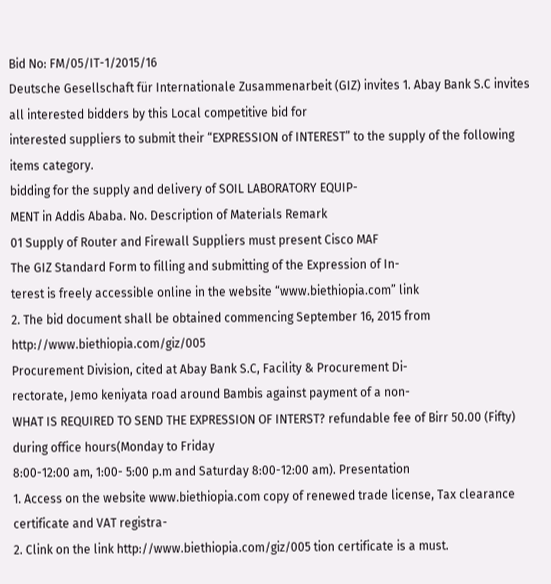Bid No: FM/05/IT-1/2015/16
Deutsche Gesellschaft für Internationale Zusammenarbeit (GIZ) invites 1. Abay Bank S.C invites all interested bidders by this Local competitive bid for
interested suppliers to submit their “EXPRESSION of INTEREST” to the supply of the following items category.
bidding for the supply and delivery of SOIL LABORATORY EQUIP-
MENT in Addis Ababa. No. Description of Materials Remark
01 Supply of Router and Firewall Suppliers must present Cisco MAF
The GIZ Standard Form to filling and submitting of the Expression of In-
terest is freely accessible online in the website “www.biethiopia.com” link
2. The bid document shall be obtained commencing September 16, 2015 from
http://www.biethiopia.com/giz/005
Procurement Division, cited at Abay Bank S.C, Facility & Procurement Di-
rectorate, Jemo keniyata road around Bambis against payment of a non-
WHAT IS REQUIRED TO SEND THE EXPRESSION OF INTERST? refundable fee of Birr 50.00 (Fifty) during office hours(Monday to Friday
8:00-12:00 am, 1:00- 5:00 p.m and Saturday 8:00-12:00 am). Presentation
1. Access on the website www.biethiopia.com copy of renewed trade license, Tax clearance certificate and VAT registra-
2. Clink on the link http://www.biethiopia.com/giz/005 tion certificate is a must.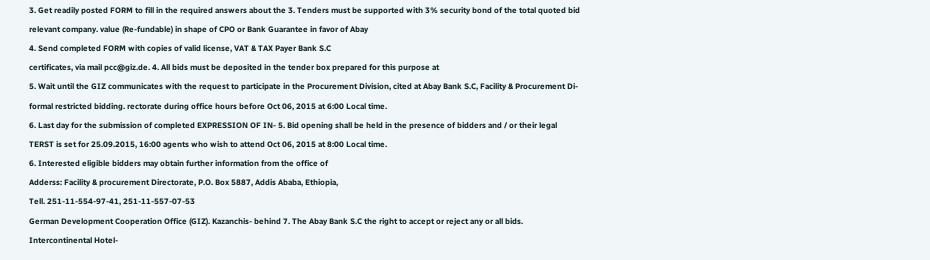3. Get readily posted FORM to fill in the required answers about the 3. Tenders must be supported with 3% security bond of the total quoted bid
relevant company. value (Re-fundable) in shape of CPO or Bank Guarantee in favor of Abay
4. Send completed FORM with copies of valid license, VAT & TAX Payer Bank S.C
certificates, via mail pcc@giz.de. 4. All bids must be deposited in the tender box prepared for this purpose at
5. Wait until the GIZ communicates with the request to participate in the Procurement Division, cited at Abay Bank S.C, Facility & Procurement Di-
formal restricted bidding. rectorate during office hours before Oct 06, 2015 at 6:00 Local time.
6. Last day for the submission of completed EXPRESSION OF IN- 5. Bid opening shall be held in the presence of bidders and / or their legal
TERST is set for 25.09.2015, 16:00 agents who wish to attend Oct 06, 2015 at 8:00 Local time.
6. Interested eligible bidders may obtain further information from the office of
Adderss: Facility & procurement Directorate, P.O. Box 5887, Addis Ababa, Ethiopia,
Tell. 251-11-554-97-41, 251-11-557-07-53
German Development Cooperation Office (GIZ). Kazanchis- behind 7. The Abay Bank S.C the right to accept or reject any or all bids.
Intercontinental Hotel-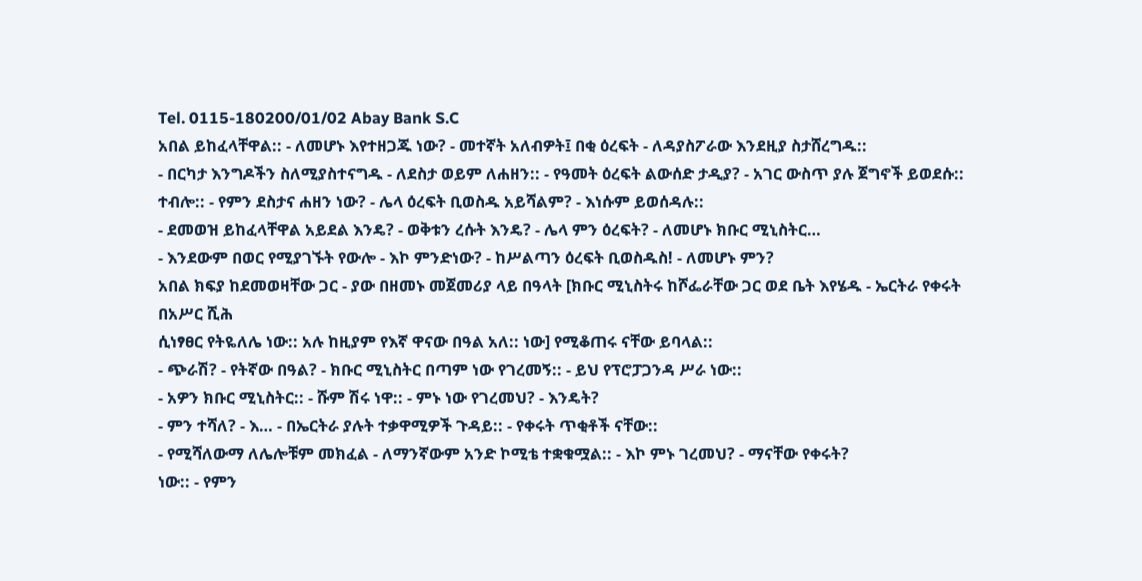Tel. 0115-180200/01/02 Abay Bank S.C
አበል ይከፈላቸዋል:: - ለመሆኑ እየተዘጋጁ ነው? - መተኛት አለብዎት፤ በቂ ዕረፍት - ለዳያስፖራው እንደዚያ ስታሸረግዱ::
- በርካታ እንግዶችን ስለሚያስተናግዱ - ለደስታ ወይም ለሐዘን:: - የዓመት ዕረፍት ልውሰድ ታዲያ? - አገር ውስጥ ያሉ ጀግኖች ይወደሱ::
ተብሎ:: - የምን ደስታና ሐዘን ነው? - ሌላ ዕረፍት ቢወስዱ አይሻልም? - እነሱም ይወሰዳሉ::
- ደመወዝ ይከፈላቸዋል አይደል እንዴ? - ወቅቱን ረሱት እንዴ? - ሌላ ምን ዕረፍት? - ለመሆኑ ክቡር ሚኒስትር…
- እንደውም በወር የሚያገኙት የውሎ - እኮ ምንድነው? - ከሥልጣን ዕረፍት ቢወስዱስ! - ለመሆኑ ምን?
አበል ክፍያ ከደመወዛቸው ጋር - ያው በዘመኑ መጀመሪያ ላይ በዓላት [ክቡር ሚኒስትሩ ከሾፌራቸው ጋር ወደ ቤት እየሄዱ - ኤርትራ የቀሩት በአሥር ሺሕ
ሲነፃፀር የትዬለሌ ነው:: አሉ ከዚያም የእኛ ዋናው በዓል አለ:: ነው] የሚቆጠሩ ናቸው ይባላል::
- ጭራሽ? - የትኛው በዓል? - ክቡር ሚኒስትር በጣም ነው የገረመኝ:: - ይህ የፕሮፓጋንዳ ሥራ ነው::
- አዎን ክቡር ሚኒስትር:: - ሹም ሽሩ ነዋ:: - ምኑ ነው የገረመህ? - እንዴት?
- ምን ተሻለ? - እ… - በኤርትራ ያሉት ተቃዋሚዎች ጉዳይ:: - የቀሩት ጥቂቶች ናቸው::
- የሚሻለውማ ለሌሎቹም መክፈል - ለማንኛውም አንድ ኮሚቴ ተቋቁሟል:: - እኮ ምኑ ገረመህ? - ማናቸው የቀሩት?
ነው:: - የምን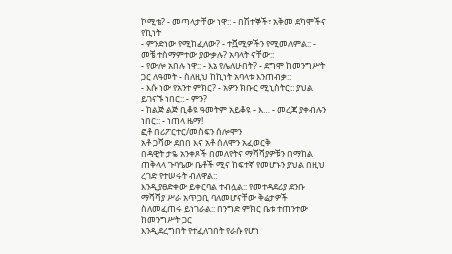ኮሚቴ? - መጣላታቸው ነዋ:: - በሽተኞች፣ አቅመ ደካሞችና የኪነት
- ምንድነው የሚከፈለው? - ተሿሚዎችን የሚመለምል:: - መቼ ተስማምተው ያውቃሉ? አባላት ናቸው::
- የውሎ አበሉ ነዋ:: - እኔ የሌለሁበት? - ደግሞ ከመንግሥት ጋር ለዓመት - ስለዚህ ከኪነት አባላቱ እንጠብቃ::
- እሱ ነው የአንተ ምክር? - አዎን ክቡር ሚኒስትር:: ያህል ይገናኙ ነበር:: - ምን?
- ከልጅ ልጅ ቢቆዩ ዓመትም አይቆዩ - እ… - መረጃ ያቀብሉን ነበር:: - ነጠላ ዜማ!
ፎቶ በሪፖርተር/መስፍን ሰሎሞን
አቶ ጋሻው ደበበ እና አቶ ሰለሞን አፈወርቅ
በዳዊት ታዬ አንቀጾች በመለየትና ማሻሻያዎቹን በማከል ጠቅላላ ጉባዔው ቤቶች ሚና ከፍተኛ የመሆኑን ያህል በዚህ ረገድ የተሠሩት ብለዋል::
እንዲያፀድቀው ይቀርባል ተብሏል:: የመተዳደሪያ ደንቡ ማሻሻያ ሥራ አጥጋቢ ባለመሆናቸው ቅሬታዎች ስለመፈጠሩ ይነገራል:: በንግድ ምክር ቤቱ ተጠንተው ከመንግሥት ጋር
እንዲደረግበት የተፈለገበት የራሱ የሆነ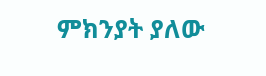ምክንያት ያለው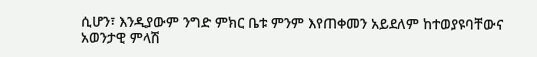ሲሆን፣ እንዲያውም ንግድ ምክር ቤቱ ምንም እየጠቀመን አይደለም ከተወያዩባቸውና አወንታዊ ምላሽ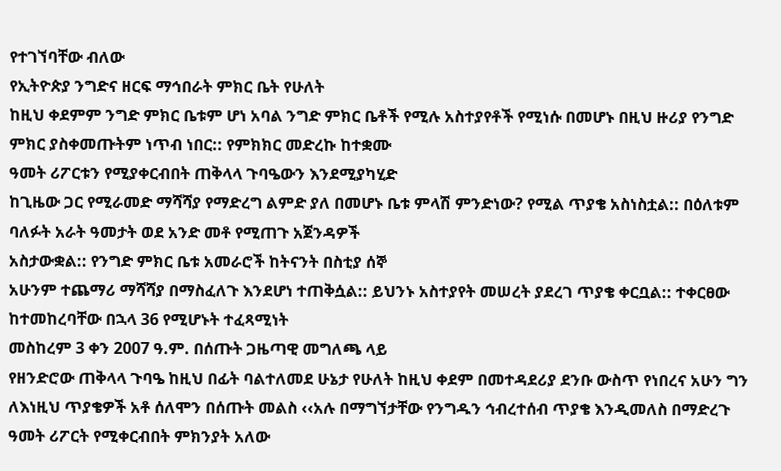የተገኘባቸው ብለው
የኢትዮጵያ ንግድና ዘርፍ ማኅበራት ምክር ቤት የሁለት
ከዚህ ቀደምም ንግድ ምክር ቤቱም ሆነ አባል ንግድ ምክር ቤቶች የሚሉ አስተያየቶች የሚነሱ በመሆኑ በዚህ ዙሪያ የንግድ ምክር ያስቀመጡትም ነጥብ ነበር:: የምክክር መድረኩ ከተቋሙ
ዓመት ሪፖርቱን የሚያቀርብበት ጠቅላላ ጉባዔውን እንደሚያካሂድ
ከጊዜው ጋር የሚራመድ ማሻሻያ የማድረግ ልምድ ያለ በመሆኑ ቤቱ ምላሽ ምንድነው? የሚል ጥያቄ አስነስቷል:: በዕለቱም ባለፉት አራት ዓመታት ወደ አንድ መቶ የሚጠጉ አጀንዳዎች
አስታውቋል:: የንግድ ምክር ቤቱ አመራሮች ከትናንት በስቲያ ሰኞ
አሁንም ተጨማሪ ማሻሻያ በማስፈለጉ እንደሆነ ተጠቅሷል:: ይህንኑ አስተያየት መሠረት ያደረገ ጥያቄ ቀርቧል:: ተቀርፀው ከተመከረባቸው በኋላ 36 የሚሆኑት ተፈጻሚነት
መስከረም 3 ቀን 2007 ዓ.ም. በሰጡት ጋዜጣዊ መግለጫ ላይ
የዘንድሮው ጠቅላላ ጉባዔ ከዚህ በፊት ባልተለመደ ሁኔታ የሁለት ከዚህ ቀደም በመተዳደሪያ ደንቡ ውስጥ የነበረና አሁን ግን ለእነዚህ ጥያቄዎች አቶ ሰለሞን በሰጡት መልስ ‹‹አሉ በማግኘታቸው የንግዱን ኅብረተሰብ ጥያቄ እንዲመለስ በማድረጉ
ዓመት ሪፖርት የሚቀርብበት ምክንያት አለው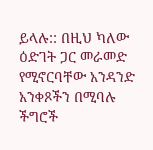ይላሉ:: በዚህ ካለው ዕድገት ጋር መራመድ የሚኖርባቸው አንዳንድ አንቀጾችን በሚባሉ ችግሮች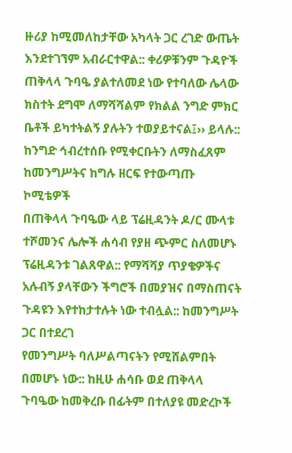ዙሪያ ከሚመለከታቸው አካላት ጋር ረገድ ውጤት እንደተገኘም አብራርተዋል:: ቀሪዎቹንም ጉዳዮች
ጠቅላላ ጉባዔ ያልተለመደ ነው የተባለው ሌላው ክስተት ደግሞ ለማሻሻልም የክልል ንግድ ምክር ቤቶች ይካተትልኝ ያሉትን ተወያይተናል፤›› ይላሉ:: ከንግድ ኅብረተሰቡ የሚቀርቡትን ለማስፈጸም ከመንግሥትና ከግሉ ዘርፍ የተውጣጡ ኮሚቴዎች
በጠቅላላ ጉባዔው ላይ ፕሬዚዳንት ዶ/ር ሙላቱ ተሾመንና ሌሎች ሐሳብ የያዘ ጭምር ስለመሆኑ ፕሬዚዳንቱ ገልጸዋል:: የማሻሻያ ጥያቄዎችና አሉብኝ ያላቸውን ችግሮች በመያዝና በማስጠናት ጉዳዩን እየተከታተሉት ነው ተብሏል:: ከመንግሥት ጋር በተደረገ
የመንግሥት ባለሥልጣናትን የሚሸልምበት በመሆኑ ነው:: ከዚሁ ሐሳቡ ወደ ጠቅላላ ጉባዔው ከመቅረቡ በፊትም በተለያዩ መድረኮች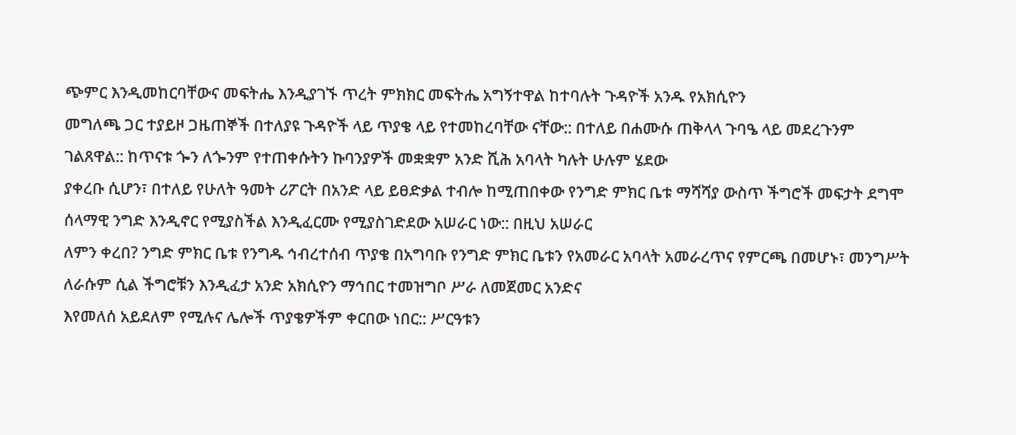ጭምር እንዲመከርባቸውና መፍትሔ እንዲያገኙ ጥረት ምክክር መፍትሔ አግኝተዋል ከተባሉት ጉዳዮች አንዱ የአክሲዮን
መግለጫ ጋር ተያይዞ ጋዜጠኞች በተለያዩ ጉዳዮች ላይ ጥያቄ ላይ የተመከረባቸው ናቸው:: በተለይ በሐሙሱ ጠቅላላ ጉባዔ ላይ መደረጉንም ገልጸዋል:: ከጥናቱ ጐን ለጐንም የተጠቀሱትን ኩባንያዎች መቋቋም አንድ ሺሕ አባላት ካሉት ሁሉም ሄደው
ያቀረቡ ሲሆን፣ በተለይ የሁለት ዓመት ሪፖርት በአንድ ላይ ይፀድቃል ተብሎ ከሚጠበቀው የንግድ ምክር ቤቱ ማሻሻያ ውስጥ ችግሮች መፍታት ደግሞ ሰላማዊ ንግድ እንዲኖር የሚያስችል እንዲፈርሙ የሚያስገድደው አሠራር ነው:: በዚህ አሠራር
ለምን ቀረበ? ንግድ ምክር ቤቱ የንግዱ ኅብረተሰብ ጥያቄ በአግባቡ የንግድ ምክር ቤቱን የአመራር አባላት አመራረጥና የምርጫ በመሆኑ፣ መንግሥት ለራሱም ሲል ችግሮቹን እንዲፈታ አንድ አክሲዮን ማኅበር ተመዝግቦ ሥራ ለመጀመር አንድና
እየመለሰ አይደለም የሚሉና ሌሎች ጥያቄዎችም ቀርበው ነበር:: ሥርዓቱን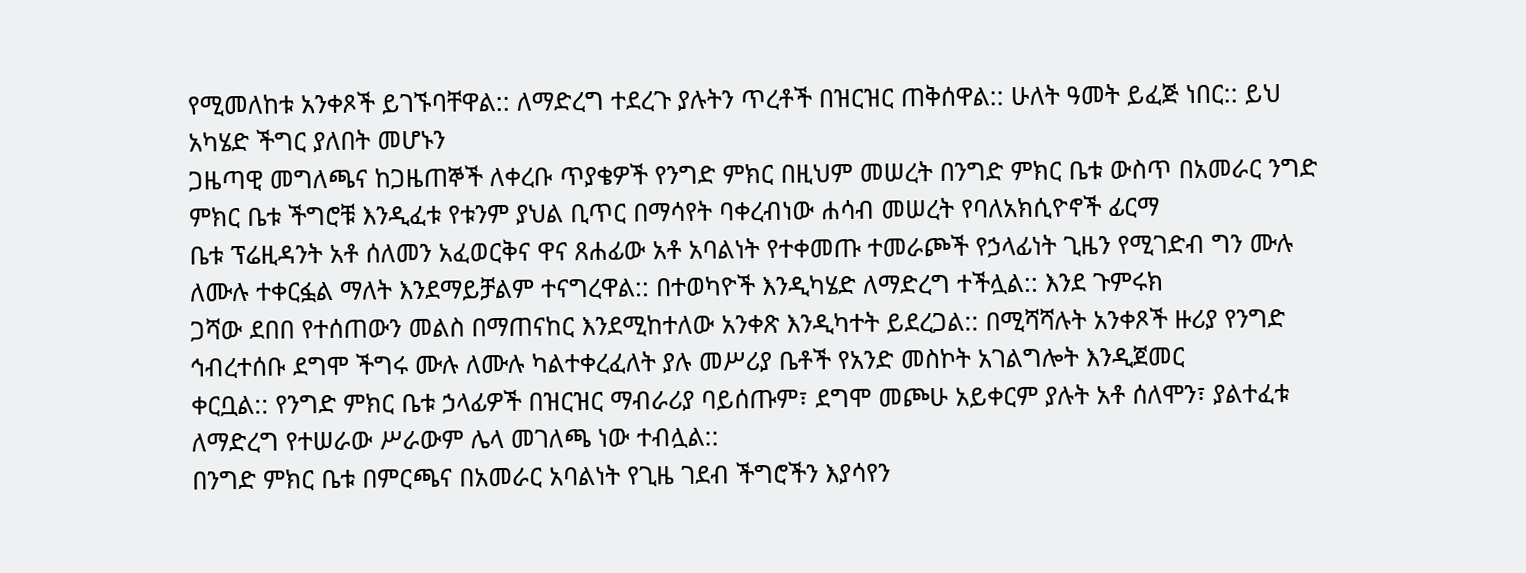የሚመለከቱ አንቀጾች ይገኙባቸዋል:: ለማድረግ ተደረጉ ያሉትን ጥረቶች በዝርዝር ጠቅሰዋል:: ሁለት ዓመት ይፈጅ ነበር:: ይህ አካሄድ ችግር ያለበት መሆኑን
ጋዜጣዊ መግለጫና ከጋዜጠኞች ለቀረቡ ጥያቄዎች የንግድ ምክር በዚህም መሠረት በንግድ ምክር ቤቱ ውስጥ በአመራር ንግድ ምክር ቤቱ ችግሮቹ እንዲፈቱ የቱንም ያህል ቢጥር በማሳየት ባቀረብነው ሐሳብ መሠረት የባለአክሲዮኖች ፊርማ
ቤቱ ፕሬዚዳንት አቶ ሰለመን አፈወርቅና ዋና ጸሐፊው አቶ አባልነት የተቀመጡ ተመራጮች የኃላፊነት ጊዜን የሚገድብ ግን ሙሉ ለሙሉ ተቀርፏል ማለት እንደማይቻልም ተናግረዋል:: በተወካዮች እንዲካሄድ ለማድረግ ተችሏል:: እንደ ጉምሩክ
ጋሻው ደበበ የተሰጠውን መልስ በማጠናከር እንደሚከተለው አንቀጽ እንዲካተት ይደረጋል:: በሚሻሻሉት አንቀጾች ዙሪያ የንግድ ኅብረተሰቡ ደግሞ ችግሩ ሙሉ ለሙሉ ካልተቀረፈለት ያሉ መሥሪያ ቤቶች የአንድ መስኮት አገልግሎት እንዲጀመር
ቀርቧል:: የንግድ ምክር ቤቱ ኃላፊዎች በዝርዝር ማብራሪያ ባይሰጡም፣ ደግሞ መጮሁ አይቀርም ያሉት አቶ ሰለሞን፣ ያልተፈቱ ለማድረግ የተሠራው ሥራውም ሌላ መገለጫ ነው ተብሏል::
በንግድ ምክር ቤቱ በምርጫና በአመራር አባልነት የጊዜ ገደብ ችግሮችን እያሳየን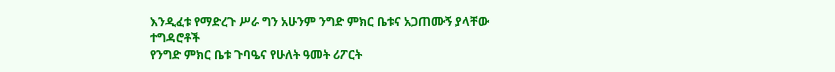እንዲፈቱ የማድረጉ ሥራ ግን አሁንም ንግድ ምክር ቤቱና አጋጠሙኝ ያላቸው ተግዳሮቶች
የንግድ ምክር ቤቱ ጉባዔና የሁለት ዓመት ሪፖርት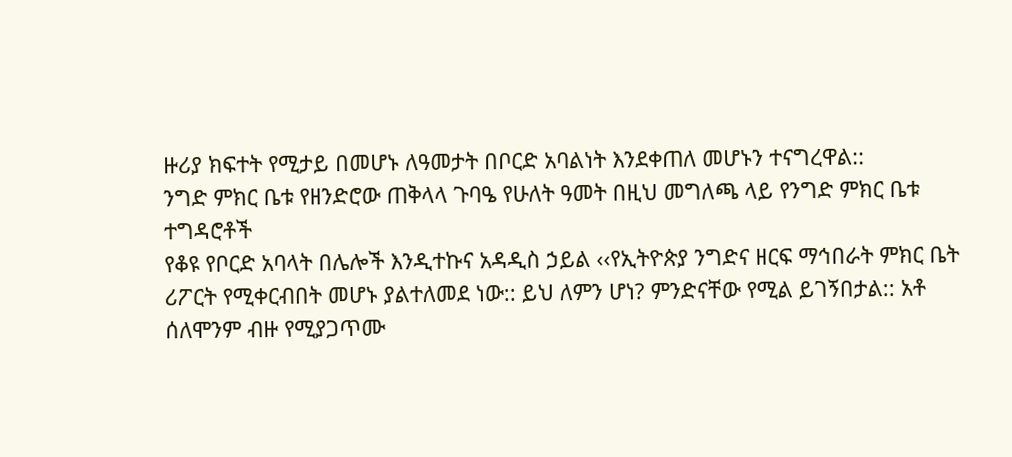ዙሪያ ክፍተት የሚታይ በመሆኑ ለዓመታት በቦርድ አባልነት እንደቀጠለ መሆኑን ተናግረዋል::
ንግድ ምክር ቤቱ የዘንድሮው ጠቅላላ ጉባዔ የሁለት ዓመት በዚህ መግለጫ ላይ የንግድ ምክር ቤቱ ተግዳሮቶች
የቆዩ የቦርድ አባላት በሌሎች እንዲተኩና አዳዲስ ኃይል ‹‹የኢትዮጵያ ንግድና ዘርፍ ማኅበራት ምክር ቤት
ሪፖርት የሚቀርብበት መሆኑ ያልተለመደ ነው:: ይህ ለምን ሆነ? ምንድናቸው የሚል ይገኝበታል:: አቶ ሰለሞንም ብዙ የሚያጋጥሙ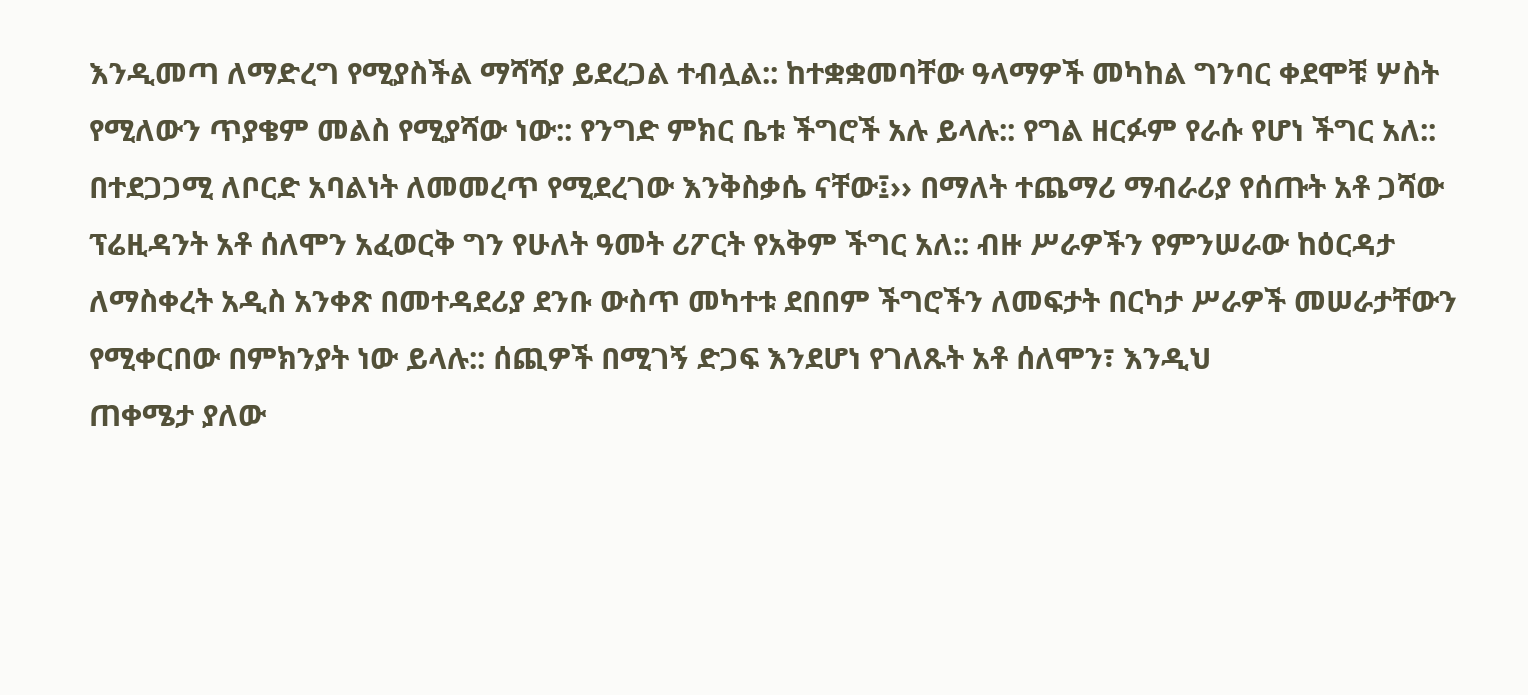እንዲመጣ ለማድረግ የሚያስችል ማሻሻያ ይደረጋል ተብሏል:: ከተቋቋመባቸው ዓላማዎች መካከል ግንባር ቀደሞቹ ሦስት
የሚለውን ጥያቄም መልስ የሚያሻው ነው:: የንግድ ምክር ቤቱ ችግሮች አሉ ይላሉ:: የግል ዘርፉም የራሱ የሆነ ችግር አለ::
በተደጋጋሚ ለቦርድ አባልነት ለመመረጥ የሚደረገው እንቅስቃሴ ናቸው፤›› በማለት ተጨማሪ ማብራሪያ የሰጡት አቶ ጋሻው
ፕሬዚዳንት አቶ ሰለሞን አፈወርቅ ግን የሁለት ዓመት ሪፖርት የአቅም ችግር አለ:: ብዙ ሥራዎችን የምንሠራው ከዕርዳታ
ለማስቀረት አዲስ አንቀጽ በመተዳደሪያ ደንቡ ውስጥ መካተቱ ደበበም ችግሮችን ለመፍታት በርካታ ሥራዎች መሠራታቸውን
የሚቀርበው በምክንያት ነው ይላሉ:: ሰጪዎች በሚገኝ ድጋፍ እንደሆነ የገለጹት አቶ ሰለሞን፣ እንዲህ
ጠቀሜታ ያለው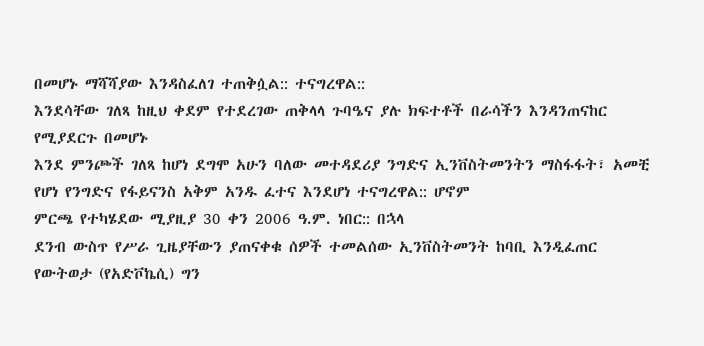በመሆኑ ማሻሻያው እንዳስፈለገ ተጠቅሷል:: ተናግረዋል::
እንደሳቸው ገለጻ ከዚህ ቀደም የተደረገው ጠቅላላ ጉባዔና ያሉ ክፍተቶች በራሳችን እንዳንጠናከር የሚያደርጉ በመሆኑ
እንደ ምንጮች ገለጻ ከሆነ ደግሞ አሁን ባለው መተዳደሪያ ንግድና ኢንቨስትመንትን ማስፋፋት፣ አመቺ የሆነ የንግድና የፋይናንስ አቅም አንዱ ፈተና እንደሆነ ተናግረዋል:: ሆኖም
ምርጫ የተካሄደው ሚያዚያ 30 ቀን 2006 ዓ.ም. ነበር:: በኋላ
ደንብ ውስጥ የሥራ ጊዜያቸውን ያጠናቀቁ ሰዎች ተመልሰው ኢንቨስትመንት ከባቢ እንዲፈጠር የውትወታ (የአድቮኬሲ) ግን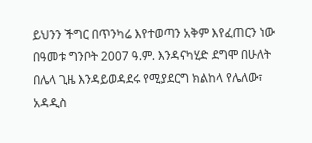ይህንን ችግር በጥንካሬ እየተወጣን አቅም እየፈጠርን ነው
በዓመቱ ግንቦት 2007 ዓ.ም. እንዳናካሂድ ደግሞ በሁለት
በሌላ ጊዜ እንዳይወዳደሩ የሚያደርግ ክልከላ የሌለው፣ አዳዲስ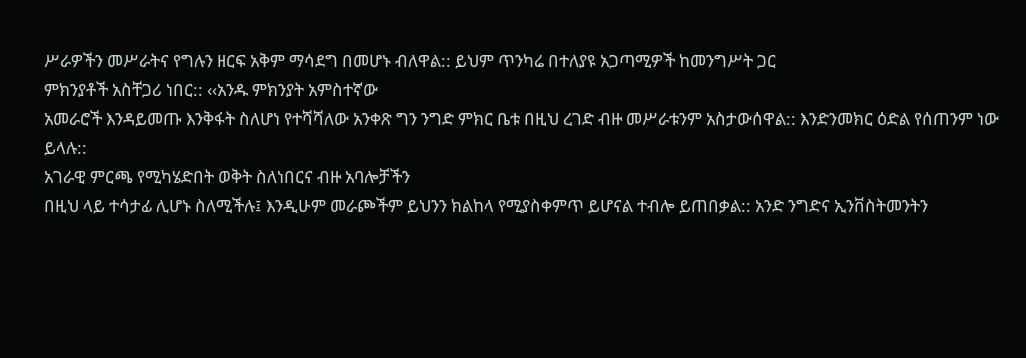ሥራዎችን መሥራትና የግሉን ዘርፍ አቅም ማሳደግ በመሆኑ ብለዋል:: ይህም ጥንካሬ በተለያዩ አጋጣሚዎች ከመንግሥት ጋር
ምክንያቶች አስቸጋሪ ነበር:: ‹‹አንዱ ምክንያት አምስተኛው
አመራሮች እንዳይመጡ እንቅፋት ስለሆነ የተሻሻለው አንቀጽ ግን ንግድ ምክር ቤቱ በዚህ ረገድ ብዙ መሥራቱንም አስታውሰዋል:: እንድንመክር ዕድል የሰጠንም ነው ይላሉ::
አገራዊ ምርጫ የሚካሄድበት ወቅት ስለነበርና ብዙ አባሎቻችን
በዚህ ላይ ተሳታፊ ሊሆኑ ስለሚችሉ፤ እንዲሁም መራጮችም ይህንን ክልከላ የሚያስቀምጥ ይሆናል ተብሎ ይጠበቃል:: አንድ ንግድና ኢንቨስትመንትን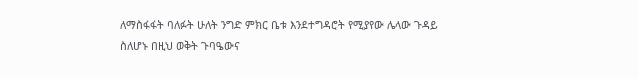ለማስፋፋት ባለፉት ሁለት ንግድ ምክር ቤቱ እንደተግዳሮት የሚያየው ሌላው ጉዳይ
ስለሆኑ በዚህ ወቅት ጉባዔውና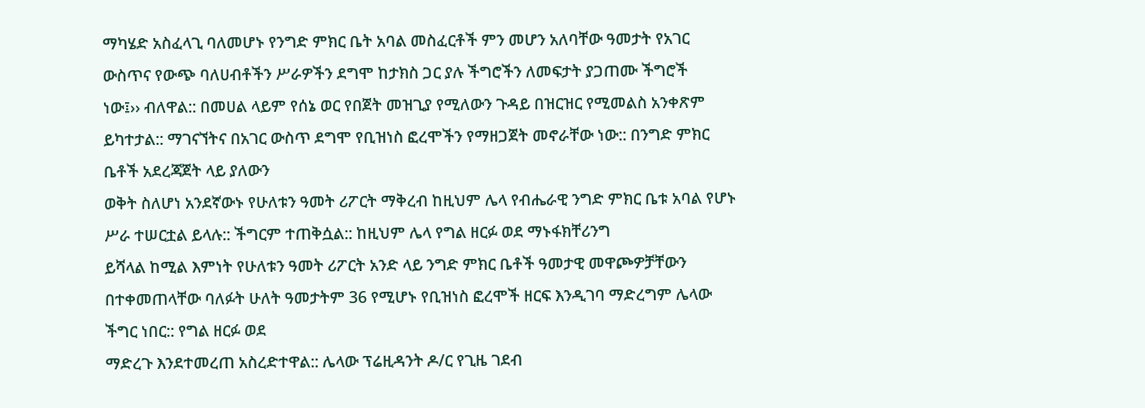ማካሄድ አስፈላጊ ባለመሆኑ የንግድ ምክር ቤት አባል መስፈርቶች ምን መሆን አለባቸው ዓመታት የአገር ውስጥና የውጭ ባለሀብቶችን ሥራዎችን ደግሞ ከታክስ ጋር ያሉ ችግሮችን ለመፍታት ያጋጠሙ ችግሮች
ነው፤›› ብለዋል:: በመሀል ላይም የሰኔ ወር የበጀት መዝጊያ የሚለውን ጉዳይ በዝርዝር የሚመልስ አንቀጽም ይካተታል:: ማገናኘትና በአገር ውስጥ ደግሞ የቢዝነስ ፎረሞችን የማዘጋጀት መኖራቸው ነው:: በንግድ ምክር ቤቶች አደረጃጀት ላይ ያለውን
ወቅት ስለሆነ አንደኛውኑ የሁለቱን ዓመት ሪፖርት ማቅረብ ከዚህም ሌላ የብሔራዊ ንግድ ምክር ቤቱ አባል የሆኑ ሥራ ተሠርቷል ይላሉ:: ችግርም ተጠቅሷል:: ከዚህም ሌላ የግል ዘርፉ ወደ ማኑፋክቸሪንግ
ይሻላል ከሚል እምነት የሁለቱን ዓመት ሪፖርት አንድ ላይ ንግድ ምክር ቤቶች ዓመታዊ መዋጮዎቻቸውን በተቀመጠላቸው ባለፉት ሁለት ዓመታትም 36 የሚሆኑ የቢዝነስ ፎረሞች ዘርፍ እንዲገባ ማድረግም ሌላው ችግር ነበር:: የግል ዘርፉ ወደ
ማድረጉ እንደተመረጠ አስረድተዋል:: ሌላው ፕሬዚዳንት ዶ/ር የጊዜ ገደብ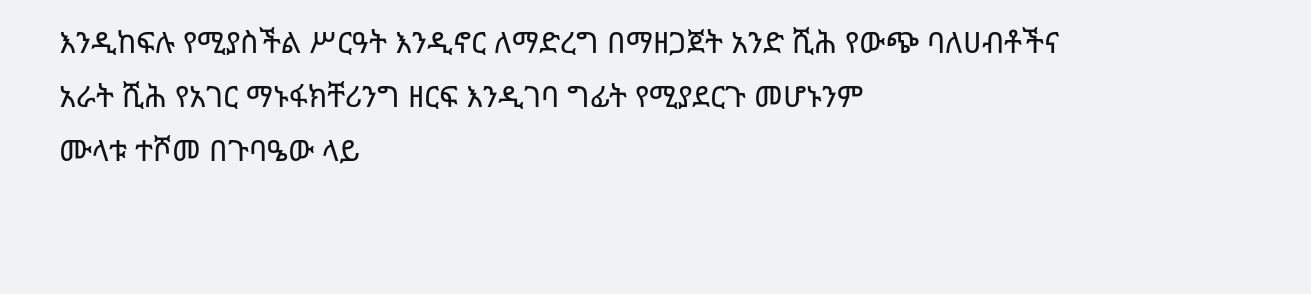እንዲከፍሉ የሚያስችል ሥርዓት እንዲኖር ለማድረግ በማዘጋጀት አንድ ሺሕ የውጭ ባለሀብቶችና አራት ሺሕ የአገር ማኑፋክቸሪንግ ዘርፍ እንዲገባ ግፊት የሚያደርጉ መሆኑንም
ሙላቱ ተሾመ በጉባዔው ላይ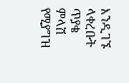እንዲገኙ ላቀረቡት ጥያቄ ምላሽ የሚያግዝ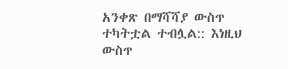አንቀጽ በማሻሻያ ውስጥ ተካትቷል ተብሏል:: እነዚህ ውስጥ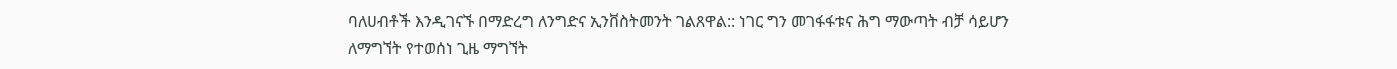ባለሀብቶች እንዲገናኙ በማድረግ ለንግድና ኢንቨስትመንት ገልጸዋል:: ነገር ግን መገፋፋቱና ሕግ ማውጣት ብቻ ሳይሆን
ለማግኘት የተወሰነ ጊዜ ማግኘት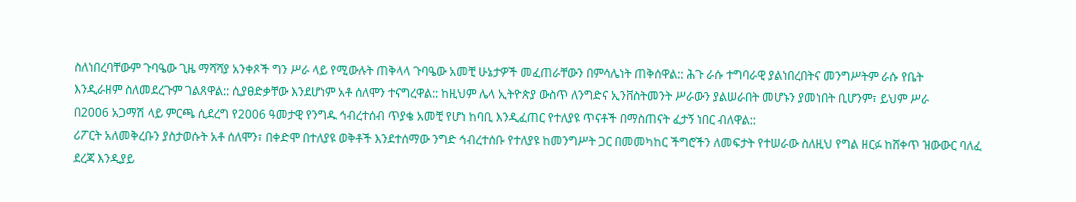ስለነበረባቸውም ጉባዔው ጊዜ ማሻሻያ አንቀጾች ግን ሥራ ላይ የሚውሉት ጠቅላላ ጉባዔው አመቺ ሁኔታዎች መፈጠራቸውን በምሳሌነት ጠቅሰዋል:: ሕጉ ራሱ ተግባራዊ ያልነበረበትና መንግሥትም ራሱ የቤት
እንዲራዘም ስለመደረጉም ገልጸዋል:: ሲያፀድቃቸው እንደሆነም አቶ ሰለሞን ተናግረዋል:: ከዚህም ሌላ ኢትዮጵያ ውስጥ ለንግድና ኢንቨስትመንት ሥራውን ያልሠራበት መሆኑን ያመነበት ቢሆንም፣ ይህም ሥራ
በ2006 አጋማሽ ላይ ምርጫ ሲደረግ የ2006 ዓመታዊ የንግዱ ኅብረተሰብ ጥያቄ አመቺ የሆነ ከባቢ እንዲፈጠር የተለያዩ ጥናቶች በማስጠናት ፈታኝ ነበር ብለዋል::
ሪፖርት አለመቅረቡን ያስታወሱት አቶ ሰለሞን፣ በቀድሞ በተለያዩ ወቅቶች እንደተሰማው ንግድ ኅብረተሰቡ የተለያዩ ከመንግሥት ጋር በመመካከር ችግሮችን ለመፍታት የተሠራው ስለዚህ የግል ዘርፉ ከሸቀጥ ዝውውር ባለፈ ደረጃ እንዲያይ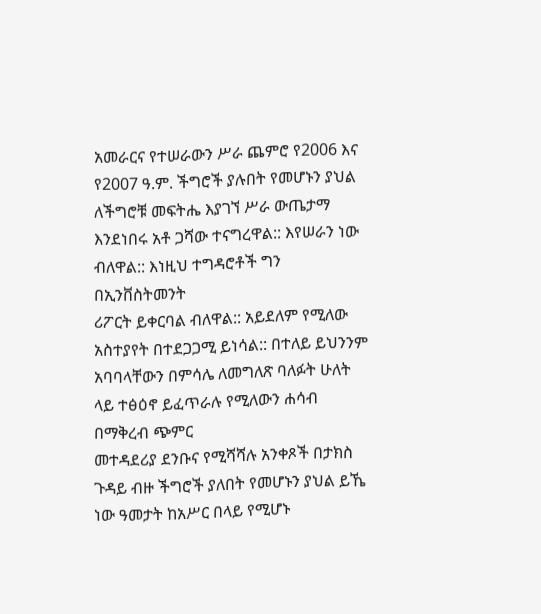አመራርና የተሠራውን ሥራ ጨምሮ የ2006 እና የ2007 ዓ.ም. ችግሮች ያሉበት የመሆኑን ያህል ለችግሮቹ መፍትሔ እያገኘ ሥራ ውጤታማ እንደነበሩ አቶ ጋሻው ተናግረዋል:: እየሠራን ነው ብለዋል:: እነዚህ ተግዳሮቶች ግን በኢንቨስትመንት
ሪፖርት ይቀርባል ብለዋል:: አይደለም የሚለው አስተያየት በተደጋጋሚ ይነሳል:: በተለይ ይህንንም አባባላቸውን በምሳሌ ለመግለጽ ባለፉት ሁለት ላይ ተፅዕኖ ይፈጥራሉ የሚለውን ሐሳብ በማቅረብ ጭምር
መተዳደሪያ ደንቡና የሚሻሻሉ አንቀጾች በታክስ ጉዳይ ብዙ ችግሮች ያለበት የመሆኑን ያህል ይኼ ነው ዓመታት ከአሥር በላይ የሚሆኑ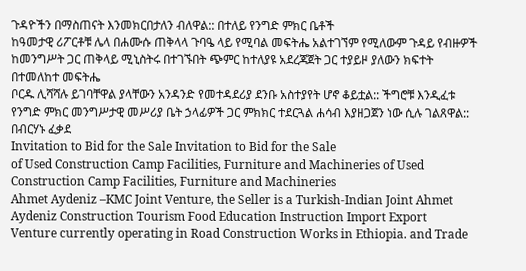ጉዳዮችን በማስጠናት እንመክርበታለን ብለዋል:: በተለይ የንግድ ምክር ቤቶች
ከዓመታዊ ሪፖርቶቹ ሌላ በሐሙሱ ጠቅላላ ጉባዔ ላይ የሚባል መፍትሔ አልተገኘም የሚለውም ጉዳይ የብዙዎች ከመንግሥት ጋር ጠቅላይ ሚኒስትሩ በተገኙበት ጭምር ከተለያዩ አደረጃጀት ጋር ተያይዞ ያለውን ክፍተት በተመለከተ መፍትሔ
ቦርዱ ሊሻሻሉ ይገባቸዋል ያላቸውን አንዳንድ የመተዳደሪያ ደንቡ አስተያየት ሆኖ ቆይቷል:: ችግሮቹ እንዲፈቱ የንግድ ምክር መንግሥታዊ መሥሪያ ቤት ኃላፊዎች ጋር ምክክር ተደርጓል ሐሳብ እያዘጋጀን ነው ሲሉ ገልጸዋል::
በብርሃኑ ፈቃደ
Invitation to Bid for the Sale Invitation to Bid for the Sale
of Used Construction Camp Facilities, Furniture and Machineries of Used Construction Camp Facilities, Furniture and Machineries
Ahmet Aydeniz –KMC Joint Venture, the Seller is a Turkish-Indian Joint Ahmet Aydeniz Construction Tourism Food Education Instruction Import Export
Venture currently operating in Road Construction Works in Ethiopia. and Trade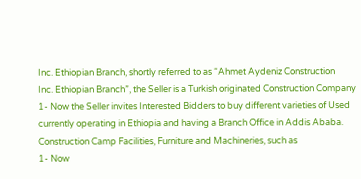Inc. Ethiopian Branch, shortly referred to as “Ahmet Aydeniz Construction
Inc. Ethiopian Branch”, the Seller is a Turkish originated Construction Company
1- Now the Seller invites Interested Bidders to buy different varieties of Used currently operating in Ethiopia and having a Branch Office in Addis Ababa.
Construction Camp Facilities, Furniture and Machineries, such as
1- Now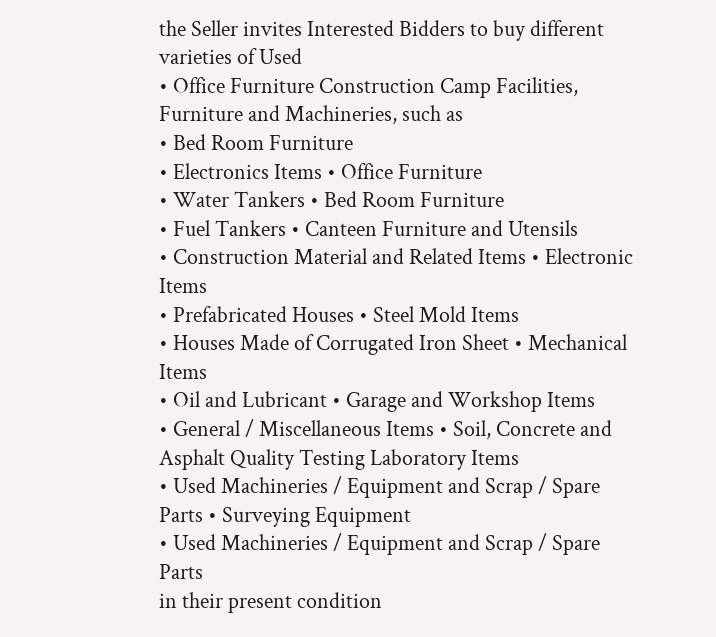the Seller invites Interested Bidders to buy different varieties of Used
• Office Furniture Construction Camp Facilities, Furniture and Machineries, such as
• Bed Room Furniture
• Electronics Items • Office Furniture
• Water Tankers • Bed Room Furniture
• Fuel Tankers • Canteen Furniture and Utensils
• Construction Material and Related Items • Electronic Items
• Prefabricated Houses • Steel Mold Items
• Houses Made of Corrugated Iron Sheet • Mechanical Items
• Oil and Lubricant • Garage and Workshop Items
• General / Miscellaneous Items • Soil, Concrete and Asphalt Quality Testing Laboratory Items
• Used Machineries / Equipment and Scrap / Spare Parts • Surveying Equipment
• Used Machineries / Equipment and Scrap / Spare Parts
in their present condition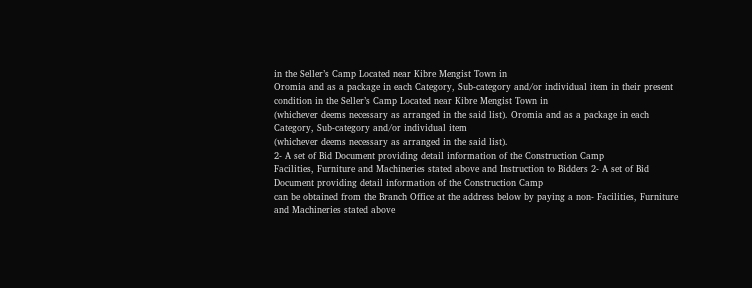in the Seller’s Camp Located near Kibre Mengist Town in
Oromia and as a package in each Category, Sub-category and/or individual item in their present condition in the Seller’s Camp Located near Kibre Mengist Town in
(whichever deems necessary as arranged in the said list). Oromia and as a package in each Category, Sub-category and/or individual item
(whichever deems necessary as arranged in the said list).
2- A set of Bid Document providing detail information of the Construction Camp
Facilities, Furniture and Machineries stated above and Instruction to Bidders 2- A set of Bid Document providing detail information of the Construction Camp
can be obtained from the Branch Office at the address below by paying a non- Facilities, Furniture and Machineries stated above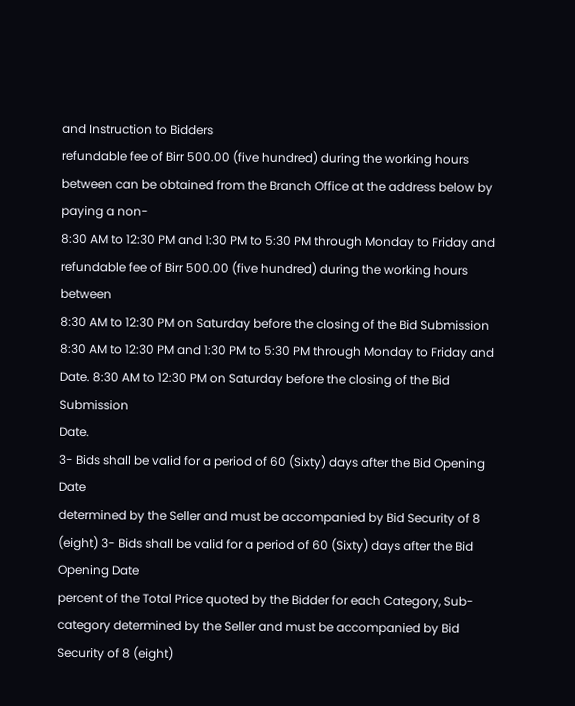and Instruction to Bidders
refundable fee of Birr 500.00 (five hundred) during the working hours between can be obtained from the Branch Office at the address below by paying a non-
8:30 AM to 12:30 PM and 1:30 PM to 5:30 PM through Monday to Friday and refundable fee of Birr 500.00 (five hundred) during the working hours between
8:30 AM to 12:30 PM on Saturday before the closing of the Bid Submission 8:30 AM to 12:30 PM and 1:30 PM to 5:30 PM through Monday to Friday and
Date. 8:30 AM to 12:30 PM on Saturday before the closing of the Bid Submission
Date.
3- Bids shall be valid for a period of 60 (Sixty) days after the Bid Opening Date
determined by the Seller and must be accompanied by Bid Security of 8 (eight) 3- Bids shall be valid for a period of 60 (Sixty) days after the Bid Opening Date
percent of the Total Price quoted by the Bidder for each Category, Sub-category determined by the Seller and must be accompanied by Bid Security of 8 (eight)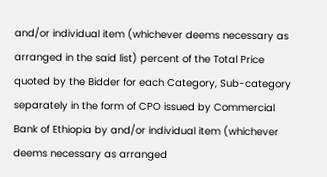and/or individual item (whichever deems necessary as arranged in the said list) percent of the Total Price quoted by the Bidder for each Category, Sub-category
separately in the form of CPO issued by Commercial Bank of Ethiopia by and/or individual item (whichever deems necessary as arranged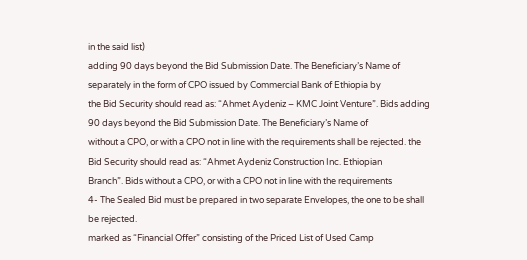in the said list)
adding 90 days beyond the Bid Submission Date. The Beneficiary’s Name of separately in the form of CPO issued by Commercial Bank of Ethiopia by
the Bid Security should read as: “Ahmet Aydeniz – KMC Joint Venture”. Bids adding 90 days beyond the Bid Submission Date. The Beneficiary’s Name of
without a CPO, or with a CPO not in line with the requirements shall be rejected. the Bid Security should read as: “Ahmet Aydeniz Construction Inc. Ethiopian
Branch”. Bids without a CPO, or with a CPO not in line with the requirements
4- The Sealed Bid must be prepared in two separate Envelopes, the one to be shall be rejected.
marked as “Financial Offer” consisting of the Priced List of Used Camp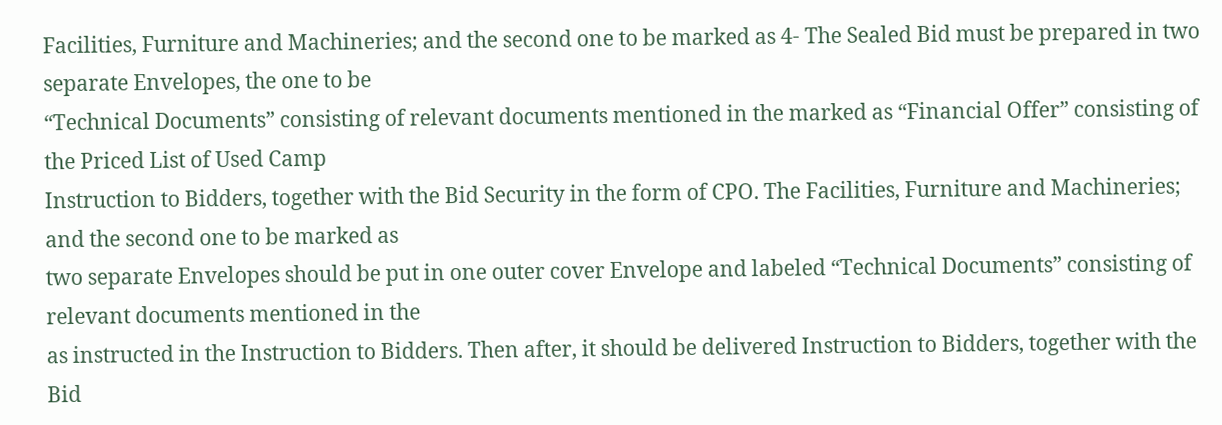Facilities, Furniture and Machineries; and the second one to be marked as 4- The Sealed Bid must be prepared in two separate Envelopes, the one to be
“Technical Documents” consisting of relevant documents mentioned in the marked as “Financial Offer” consisting of the Priced List of Used Camp
Instruction to Bidders, together with the Bid Security in the form of CPO. The Facilities, Furniture and Machineries; and the second one to be marked as
two separate Envelopes should be put in one outer cover Envelope and labeled “Technical Documents” consisting of relevant documents mentioned in the
as instructed in the Instruction to Bidders. Then after, it should be delivered Instruction to Bidders, together with the Bid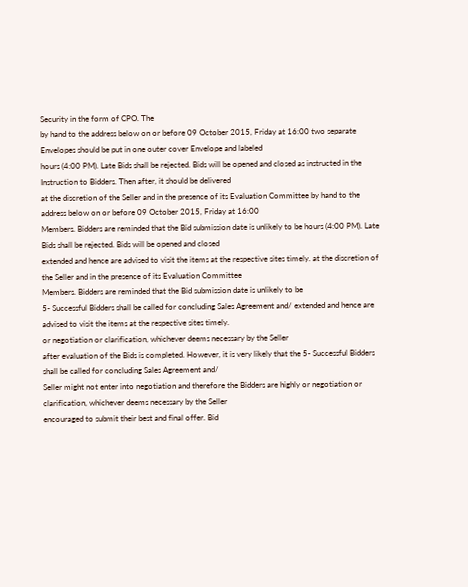Security in the form of CPO. The
by hand to the address below on or before 09 October 2015, Friday at 16:00 two separate Envelopes should be put in one outer cover Envelope and labeled
hours (4:00 PM). Late Bids shall be rejected. Bids will be opened and closed as instructed in the Instruction to Bidders. Then after, it should be delivered
at the discretion of the Seller and in the presence of its Evaluation Committee by hand to the address below on or before 09 October 2015, Friday at 16:00
Members. Bidders are reminded that the Bid submission date is unlikely to be hours (4:00 PM). Late Bids shall be rejected. Bids will be opened and closed
extended and hence are advised to visit the items at the respective sites timely. at the discretion of the Seller and in the presence of its Evaluation Committee
Members. Bidders are reminded that the Bid submission date is unlikely to be
5- Successful Bidders shall be called for concluding Sales Agreement and/ extended and hence are advised to visit the items at the respective sites timely.
or negotiation or clarification, whichever deems necessary by the Seller
after evaluation of the Bids is completed. However, it is very likely that the 5- Successful Bidders shall be called for concluding Sales Agreement and/
Seller might not enter into negotiation and therefore the Bidders are highly or negotiation or clarification, whichever deems necessary by the Seller
encouraged to submit their best and final offer. Bid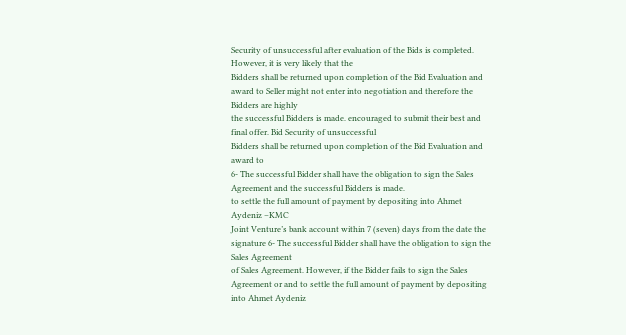Security of unsuccessful after evaluation of the Bids is completed. However, it is very likely that the
Bidders shall be returned upon completion of the Bid Evaluation and award to Seller might not enter into negotiation and therefore the Bidders are highly
the successful Bidders is made. encouraged to submit their best and final offer. Bid Security of unsuccessful
Bidders shall be returned upon completion of the Bid Evaluation and award to
6- The successful Bidder shall have the obligation to sign the Sales Agreement and the successful Bidders is made.
to settle the full amount of payment by depositing into Ahmet Aydeniz –KMC
Joint Venture’s bank account within 7 (seven) days from the date the signature 6- The successful Bidder shall have the obligation to sign the Sales Agreement
of Sales Agreement. However, if the Bidder fails to sign the Sales Agreement or and to settle the full amount of payment by depositing into Ahmet Aydeniz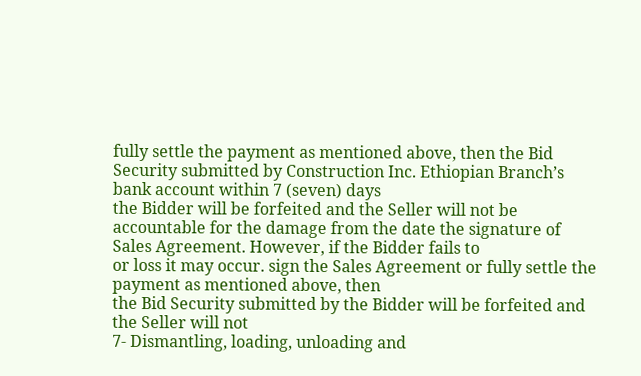fully settle the payment as mentioned above, then the Bid Security submitted by Construction Inc. Ethiopian Branch’s bank account within 7 (seven) days
the Bidder will be forfeited and the Seller will not be accountable for the damage from the date the signature of Sales Agreement. However, if the Bidder fails to
or loss it may occur. sign the Sales Agreement or fully settle the payment as mentioned above, then
the Bid Security submitted by the Bidder will be forfeited and the Seller will not
7- Dismantling, loading, unloading and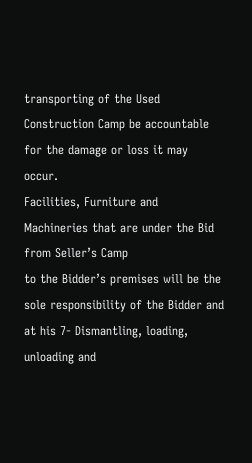transporting of the Used Construction Camp be accountable for the damage or loss it may occur.
Facilities, Furniture and Machineries that are under the Bid from Seller’s Camp
to the Bidder’s premises will be the sole responsibility of the Bidder and at his 7- Dismantling, loading, unloading and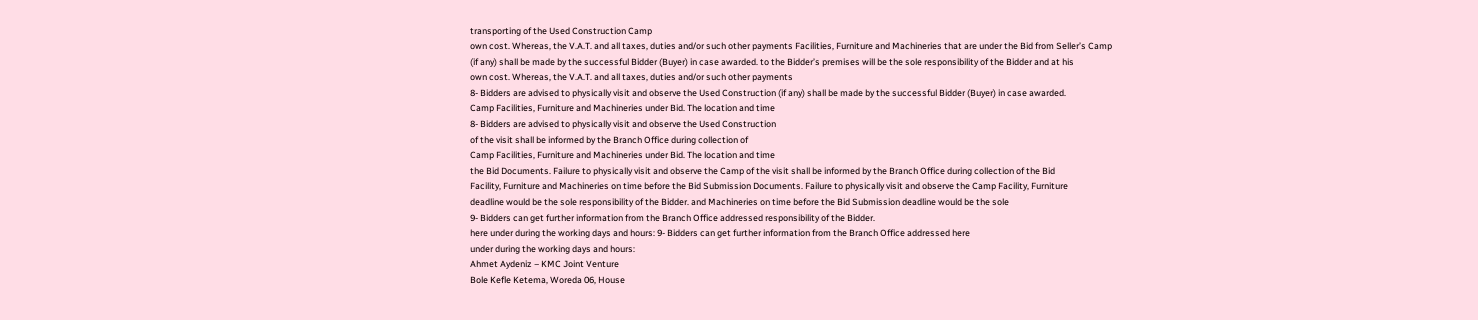transporting of the Used Construction Camp
own cost. Whereas, the V.A.T. and all taxes, duties and/or such other payments Facilities, Furniture and Machineries that are under the Bid from Seller’s Camp
(if any) shall be made by the successful Bidder (Buyer) in case awarded. to the Bidder’s premises will be the sole responsibility of the Bidder and at his
own cost. Whereas, the V.A.T. and all taxes, duties and/or such other payments
8- Bidders are advised to physically visit and observe the Used Construction (if any) shall be made by the successful Bidder (Buyer) in case awarded.
Camp Facilities, Furniture and Machineries under Bid. The location and time
8- Bidders are advised to physically visit and observe the Used Construction
of the visit shall be informed by the Branch Office during collection of
Camp Facilities, Furniture and Machineries under Bid. The location and time
the Bid Documents. Failure to physically visit and observe the Camp of the visit shall be informed by the Branch Office during collection of the Bid
Facility, Furniture and Machineries on time before the Bid Submission Documents. Failure to physically visit and observe the Camp Facility, Furniture
deadline would be the sole responsibility of the Bidder. and Machineries on time before the Bid Submission deadline would be the sole
9- Bidders can get further information from the Branch Office addressed responsibility of the Bidder.
here under during the working days and hours: 9- Bidders can get further information from the Branch Office addressed here
under during the working days and hours:
Ahmet Aydeniz – KMC Joint Venture
Bole Kefle Ketema, Woreda 06, House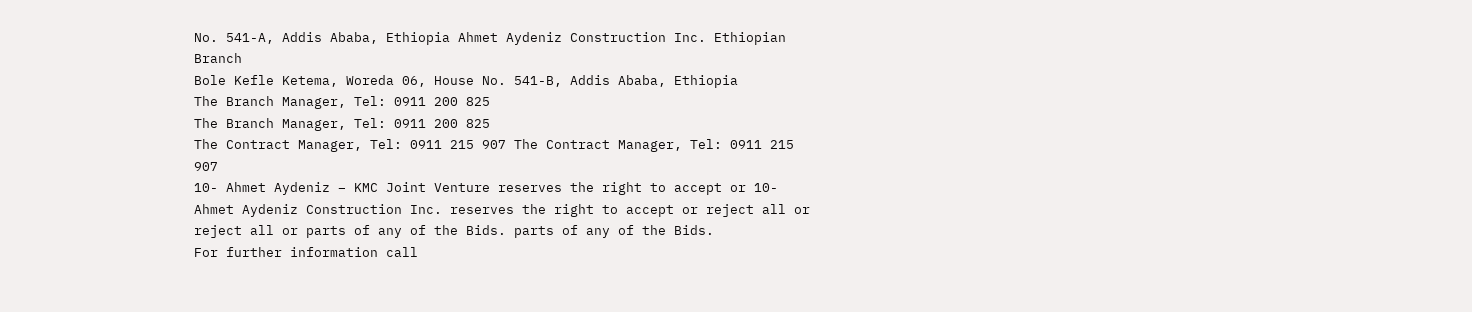No. 541-A, Addis Ababa, Ethiopia Ahmet Aydeniz Construction Inc. Ethiopian Branch
Bole Kefle Ketema, Woreda 06, House No. 541-B, Addis Ababa, Ethiopia
The Branch Manager, Tel: 0911 200 825
The Branch Manager, Tel: 0911 200 825
The Contract Manager, Tel: 0911 215 907 The Contract Manager, Tel: 0911 215 907
10- Ahmet Aydeniz – KMC Joint Venture reserves the right to accept or 10- Ahmet Aydeniz Construction Inc. reserves the right to accept or reject all or
reject all or parts of any of the Bids. parts of any of the Bids.
For further information call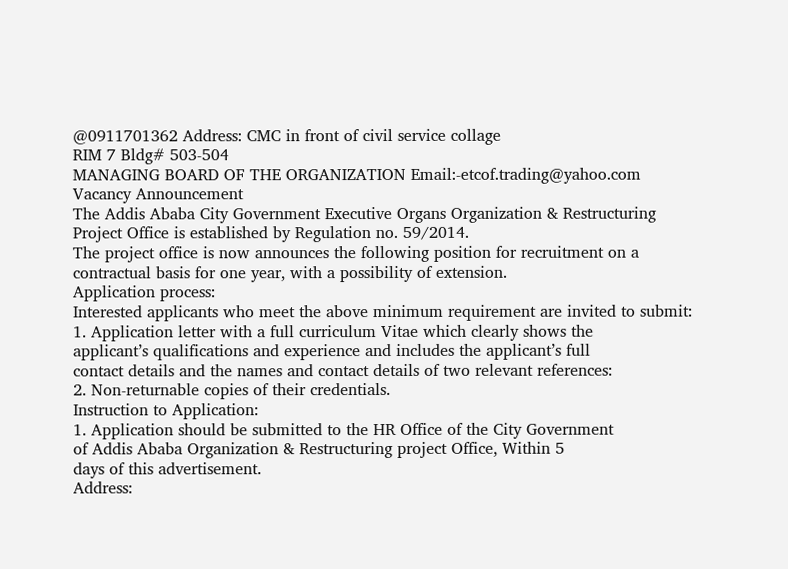@0911701362 Address: CMC in front of civil service collage
RIM 7 Bldg# 503-504
MANAGING BOARD OF THE ORGANIZATION Email:-etcof.trading@yahoo.com
Vacancy Announcement
The Addis Ababa City Government Executive Organs Organization & Restructuring
Project Office is established by Regulation no. 59/2014.
The project office is now announces the following position for recruitment on a
contractual basis for one year, with a possibility of extension.
Application process:
Interested applicants who meet the above minimum requirement are invited to submit:
1. Application letter with a full curriculum Vitae which clearly shows the
applicant’s qualifications and experience and includes the applicant’s full
contact details and the names and contact details of two relevant references:
2. Non-returnable copies of their credentials.
Instruction to Application:
1. Application should be submitted to the HR Office of the City Government
of Addis Ababa Organization & Restructuring project Office, Within 5
days of this advertisement.
Address: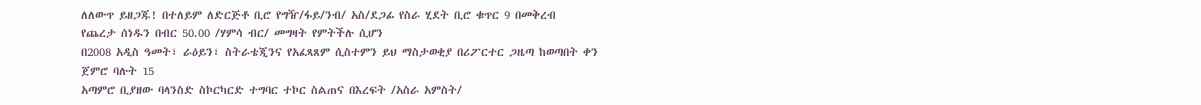ለለውጥ ይዘጋጁ! በተለይም ለድርጅቶ ቢሮ የግዥ/ፋይ/ንብ/ አስ/ደጋፊ የስራ ሂደት ቢሮ ቁጥር 9 በመቅረብ
የጨረታ ሰነዱን በብር 50.00 /ሃምሳ ብር/ መግዛት የምትችሉ ሲሆን
በ2008 አዲስ ዓመት፣ ራዕይን፣ ስትራቴጂንና የአፈጻጸም ሲስተምን ይህ ማስታወቂያ በሪፖርተር ጋዜጣ ከወጣበት ቀን ጀምሮ ባሉት 15
አጣምሮ ቢያዘው ባላንስድ ስኮርካርድ ተግባር ተኮር ስልጠና በእረፍት /አስራ አምስት/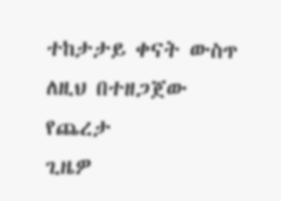ተከታታይ ቀናት ውስጥ ለዚህ በተዘጋጀው የጨረታ
ጊዜዎ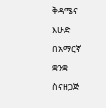ቅዳሜና እሁድ በአማርኛ ቋንቋ ስናዘጋጅ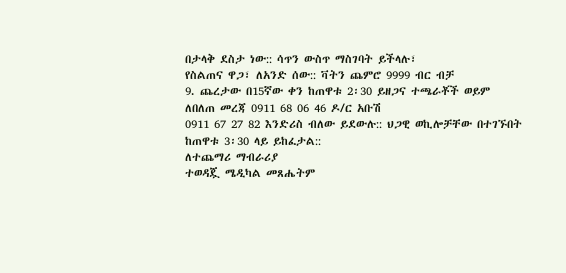በታላቅ ደስታ ነው:: ሳጥን ውስጥ ማስገባት ይችላሉ፣
የስልጠና ዋጋ፣ ለአንድ ሰው:: ቫትን ጨምሮ 9999 ብር ብቻ
9. ጨረታው በ15ኛው ቀን ከጠዋቱ 2፡30 ይዘጋና ተጫራቾች ወይም
ለበለጠ መረጃ 0911 68 06 46 ዶ/ር አቡሽ
0911 67 27 82 እንድሪስ ብለው ይደውሉ:: ህጋዊ ወኪሎቻቸው በተገኙበት ከጠዋቱ 3፡30 ላይ ይከፈታል::
ለተጨማሪ ማብራሪያ
ተወዳጇ ሜዲካል መጸሔትም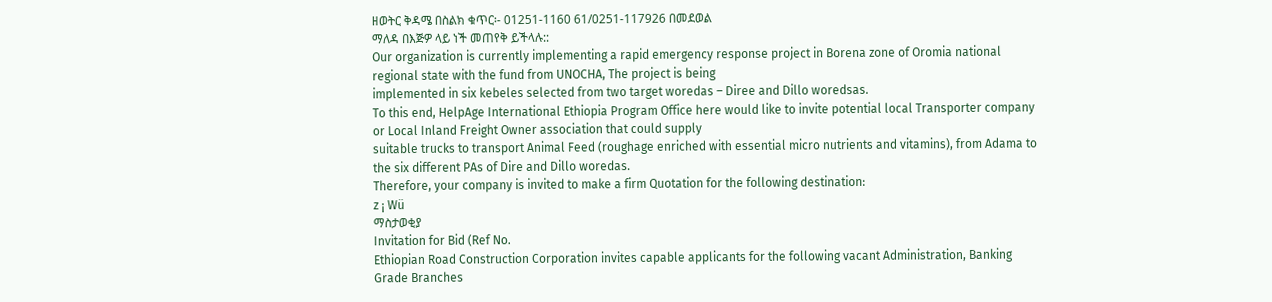ዘወትር ቅዳሜ በስልክ ቁጥር፡- 01251-1160 61/0251-117926 በመደወል
ማለዳ በእጅዎ ላይ ነች መጠየቅ ይችላሉ::
Our organization is currently implementing a rapid emergency response project in Borena zone of Oromia national regional state with the fund from UNOCHA, The project is being
implemented in six kebeles selected from two target woredas – Diree and Dillo woredsas.
To this end, HelpAge International Ethiopia Program Office here would like to invite potential local Transporter company or Local Inland Freight Owner association that could supply
suitable trucks to transport Animal Feed (roughage enriched with essential micro nutrients and vitamins), from Adama to the six different PAs of Dire and Dillo woredas.
Therefore, your company is invited to make a firm Quotation for the following destination:
z ¡ Wü
ማስታወቂያ
Invitation for Bid (Ref No.
Ethiopian Road Construction Corporation invites capable applicants for the following vacant Administration, Banking Grade Branches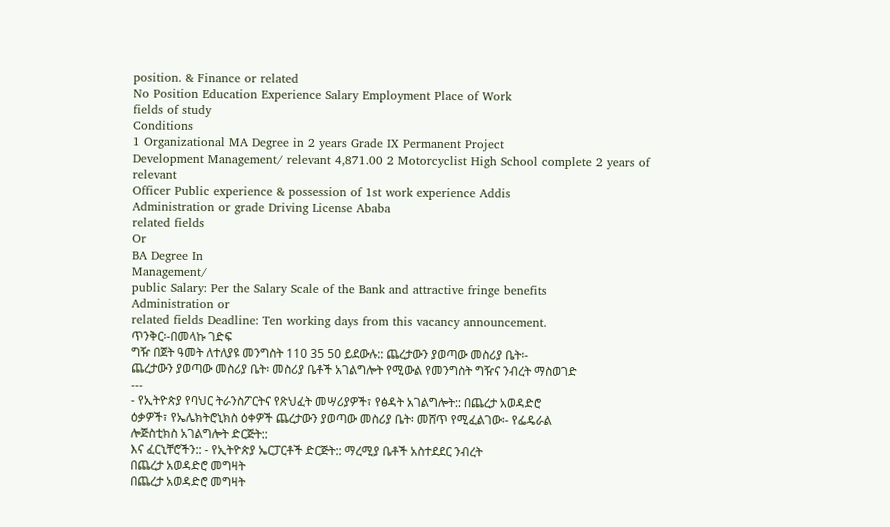position. & Finance or related
No Position Education Experience Salary Employment Place of Work
fields of study
Conditions
1 Organizational MA Degree in 2 years Grade IX Permanent Project
Development Management/ relevant 4,871.00 2 Motorcyclist High School complete 2 years of relevant
Officer Public experience & possession of 1st work experience Addis
Administration or grade Driving License Ababa
related fields
Or
BA Degree In
Management/
public Salary: Per the Salary Scale of the Bank and attractive fringe benefits
Administration or
related fields Deadline: Ten working days from this vacancy announcement.
ጥንቅር፡-በመላኩ ገድፍ
ግዥ በጀት ዓመት ለተለያዩ መንግስት 110 35 50 ይደውሉ:: ጨረታውን ያወጣው መስሪያ ቤት፡-
ጨረታውን ያወጣው መስሪያ ቤት፡ መስሪያ ቤቶች አገልግሎት የሚውል የመንግስት ግዥና ንብረት ማስወገድ
---
- የኢትዮጵያ የባህር ትራንስፖርትና የጽህፈት መሣሪያዎች፣ የፅዳት አገልግሎት:: በጨረታ አወዳድሮ
ዕቃዎች፣ የኤሌክትሮኒክስ ዕቀዎች ጨረታውን ያወጣው መስሪያ ቤት፡ መሸጥ የሚፈልገው፡- የፌዴራል
ሎጅስቲክስ አገልግሎት ድርጅት::
እና ፈርኒቸሮችን:: - የኢትዮጵያ ኤርፓርቶች ድርጅት:: ማረሚያ ቤቶች አስተደደር ንብረት
በጨረታ አወዳድሮ መግዛት
በጨረታ አወዳድሮ መግዛት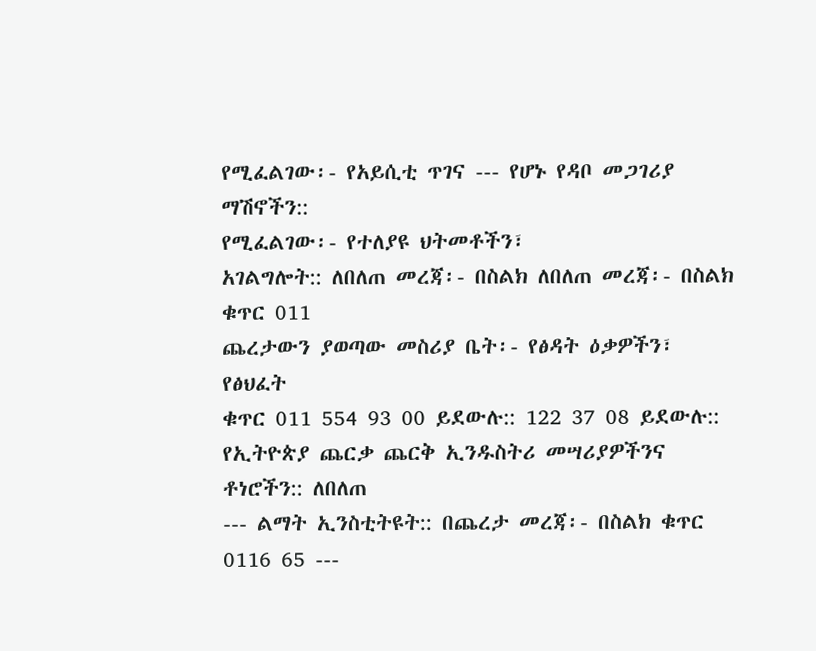የሚፈልገው፡- የአይሲቲ ጥገና --- የሆኑ የዳቦ መጋገሪያ ማሽኖችን::
የሚፈልገው፡- የተለያዩ ህትመቶችን፣
አገልግሎት:: ለበለጠ መረጃ፡- በስልክ ለበለጠ መረጃ፡- በስልክ ቁጥር 011
ጨረታውን ያወጣው መስሪያ ቤት፡- የፅዳት ዕቃዎችን፣ የፅህፈት
ቁጥር 011 554 93 00 ይደውሉ:: 122 37 08 ይደውሉ::
የኢትዮጵያ ጨርቃ ጨርቅ ኢንዱስትሪ መሣሪያዎችንና ቶነሮችን:: ለበለጠ
--- ልማት ኢንስቲትዩት:: በጨረታ መረጃ፡- በስልክ ቁጥር 0116 65 ---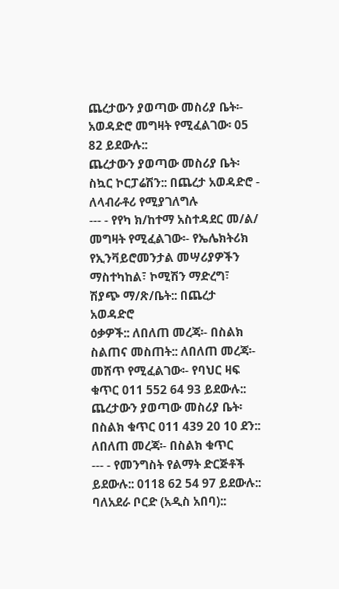ጨረታውን ያወጣው መስሪያ ቤት፡- አወዳድሮ መግዛት የሚፈልገው፡ 05 82 ይደውሉ::
ጨረታውን ያወጣው መስሪያ ቤት፡
ስኳር ኮርፓሬሽን:: በጨረታ አወዳድሮ - ለላብራቶሪ የሚያገለግሉ
--- - የየካ ክ/ከተማ አስተዳደር መ/ል/
መግዛት የሚፈልገው፡- የኤሌክትሪክ የኢንቫይሮመንታል መሣሪያዎችን
ማስተካከል፣ ኮሚሽን ማድረግ፣ ሽያጭ ማ/ጽ/ቤት:: በጨረታ አወዳድሮ
ዕቃዎች:: ለበለጠ መረጃ፡- በስልክ
ስልጠና መስጠት:: ለበለጠ መረጃ፡- መሸጥ የሚፈልገው፡- የባህር ዛፍ
ቁጥር 011 552 64 93 ይደውሉ:: ጨረታውን ያወጣው መስሪያ ቤት፡
በስልክ ቁጥር 011 439 20 10 ደን:: ለበለጠ መረጃ፡- በስልክ ቁጥር
--- - የመንግስት የልማት ድርጅቶች
ይደውሉ:: 0118 62 54 97 ይደውሉ::
ባለአደራ ቦርድ (አዲስ አበባ)::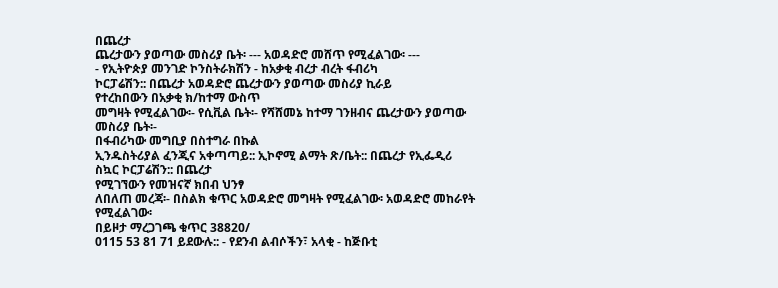በጨረታ
ጨረታውን ያወጣው መስሪያ ቤት፡ --- አወዳድሮ መሸጥ የሚፈልገው፡ ---
- የኢትዮጵያ መንገድ ኮንስትራክሽን - ከአቃቂ ብረታ ብረት ፋብሪካ
ኮርፓሬሽን:: በጨረታ አወዳድሮ ጨረታውን ያወጣው መስሪያ ኪራይ
የተረከበውን በአቃቂ ክ/ከተማ ውስጥ
መግዛት የሚፈልገው፡- የሲቪል ቤት፡- የሻሸመኔ ከተማ ገንዘብና ጨረታውን ያወጣው መስሪያ ቤት፡-
በፋብሪካው መግቢያ በስተግራ በኩል
ኢንዱስትሪያል ፈንጂና አቀጣጣይ:: ኢኮኖሚ ልማት ጽ/ቤት:: በጨረታ የኢፌዲሪ ስኳር ኮርፓሬሽን:: በጨረታ
የሚገኘውን የመዝናኛ ክበብ ህንፃ
ለበለጠ መረጃ፡- በስልክ ቁጥር አወዳድሮ መግዛት የሚፈልገው፡ አወዳድሮ መከራየት የሚፈልገው፡
በይዞታ ማረጋገጫ ቁጥር 38820/
0115 53 81 71 ይደውሉ:: - የደንብ ልብሶችን፣ አላቂ - ከጅቡቲ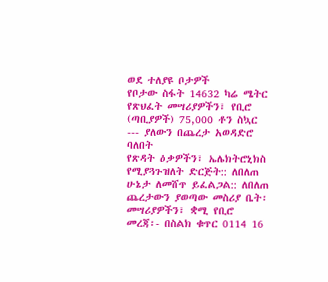ወደ ተለያዩ ቦታዎች
የቦታው ስፋት 14632 ካሬ ሜትር
የጽህፈት መሣሪያዎችን፣ የቢሮ (ጣቢያዎች) 75,000 ቶን ስኳር
--- ያለውን በጨረታ አወዳድሮ ባለበት
የጽዳት ዕቃዎችን፣ ኤሌክትሮኒክስ የሚያጓጉዝለት ድርጅት:: ለበለጠ
ሁኔታ ለመሸጥ ይፈልጋል:: ለበለጠ
ጨረታውን ያወጣው መስሪያ ቤት፡ መሣሪያዎችን፣ ቋሚ የቢሮ
መረጃ፡- በስልክ ቁጥር 0114 16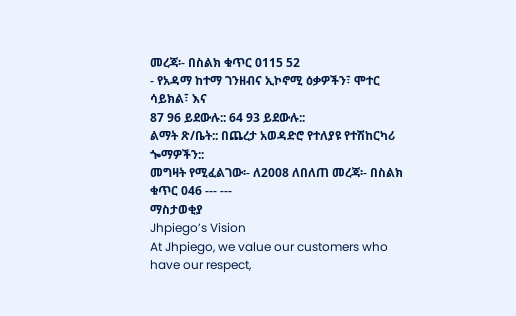መረጃ፡- በስልክ ቁጥር 0115 52
- የአዳማ ከተማ ገንዘብና ኢኮኖሚ ዕቃዎችን፣ ሞተር ሳይክል፣ እና
87 96 ይደውሉ:: 64 93 ይደውሉ::
ልማት ጽ/ቤት:: በጨረታ አወዳድሮ የተለያዩ የተሽከርካሪ ጐማዎችን::
መግዛት የሚፈልገው፡- ለ2008 ለበለጠ መረጃ፡- በስልክ ቁጥር 046 --- ---
ማስታወቂያ
Jhpiego’s Vision
At Jhpiego, we value our customers who have our respect,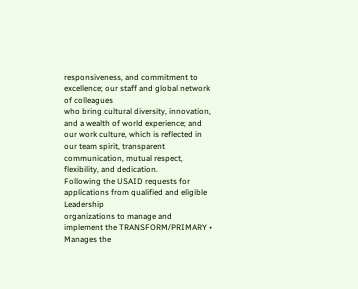responsiveness, and commitment to excellence; our staff and global network of colleagues
who bring cultural diversity, innovation, and a wealth of world experience; and our work culture, which is reflected in our team spirit, transparent
communication, mutual respect, flexibility, and dedication.
Following the USAID requests for applications from qualified and eligible Leadership
organizations to manage and implement the TRANSFORM/PRIMARY • Manages the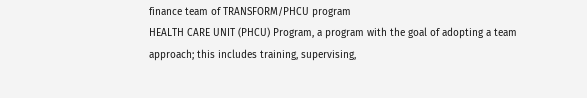finance team of TRANSFORM/PHCU program
HEALTH CARE UNIT (PHCU) Program, a program with the goal of adopting a team approach; this includes training, supervising,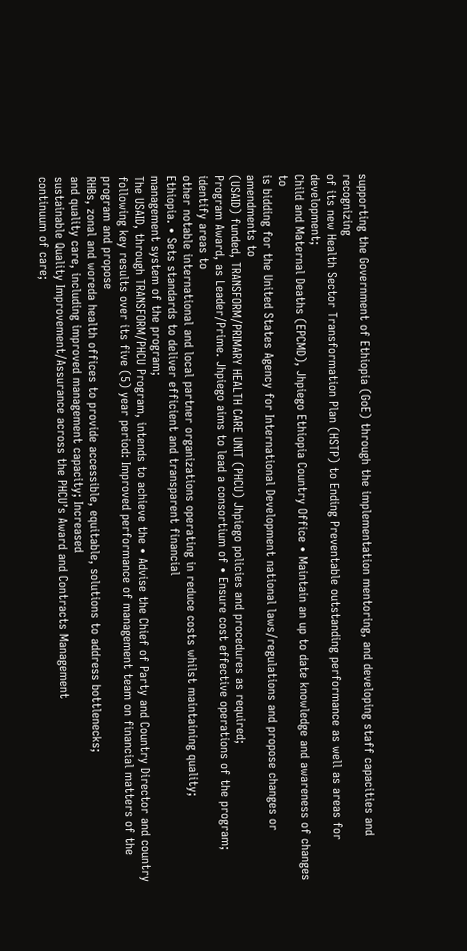supporting the Government of Ethiopia (GoE) through the implementation mentoring, and developing staff capacities and recognizing
of its new Health Sector Transformation Plan (HSTP) to Ending Preventable outstanding performance as well as areas for development;
Child and Maternal Deaths (EPCMD), Jhpiego Ethiopia Country Office • Maintain an up to date knowledge and awareness of changes to
is bidding for the United States Agency for International Development national laws/regulations and propose changes or amendments to
(USAID) funded, TRANSFORM/PRIMARY HEALTH CARE UNIT (PHCU) Jhpiego policies and procedures as required;
Program Award, as Leader/Prime. Jhpiego aims to lead a consortium of • Ensure cost effective operations of the program; identify areas to
other notable international and local partner organizations operating in reduce costs whilst maintaining quality;
Ethiopia. • Sets standards to deliver efficient and transparent financial
management system of the program;
The USAID, through TRANSFORM/PHCU Program, intends to achieve the • Advise the Chief of Party and Country Director and country
following key results over its five (5) year period: Improved performance of management team on financial matters of the program and propose
RHBs, zonal and woreda health offices to provide accessible, equitable, solutions to address bottlenecks;
and quality care, including improved management capacity; Increased
sustainable Quality Improvement/Assurance across the PHCU’s Award and Contracts Management
continuum of care;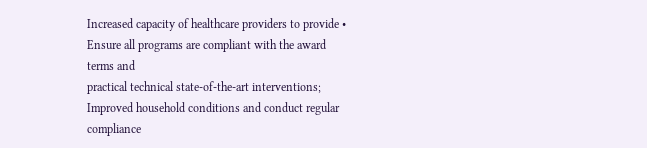Increased capacity of healthcare providers to provide • Ensure all programs are compliant with the award terms and
practical technical state-of-the-art interventions; Improved household conditions and conduct regular compliance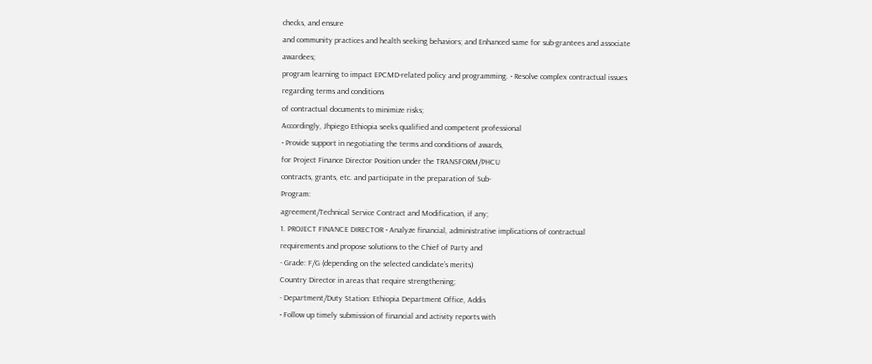checks, and ensure
and community practices and health seeking behaviors; and Enhanced same for sub-grantees and associate awardees;
program learning to impact EPCMD-related policy and programming. • Resolve complex contractual issues regarding terms and conditions
of contractual documents to minimize risks;
Accordingly, Jhpiego Ethiopia seeks qualified and competent professional
• Provide support in negotiating the terms and conditions of awards,
for Project Finance Director Position under the TRANSFORM/PHCU
contracts, grants, etc. and participate in the preparation of Sub-
Program:
agreement/Technical Service Contract and Modification, if any;
1. PROJECT FINANCE DIRECTOR • Analyze financial, administrative implications of contractual
requirements and propose solutions to the Chief of Party and
- Grade: F/G (depending on the selected candidate’s merits)
Country Director in areas that require strengthening;
- Department/Duty Station: Ethiopia Department Office, Addis
• Follow up timely submission of financial and activity reports with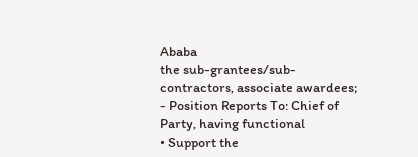Ababa
the sub-grantees/sub-contractors, associate awardees;
- Position Reports To: Chief of Party, having functional
• Support the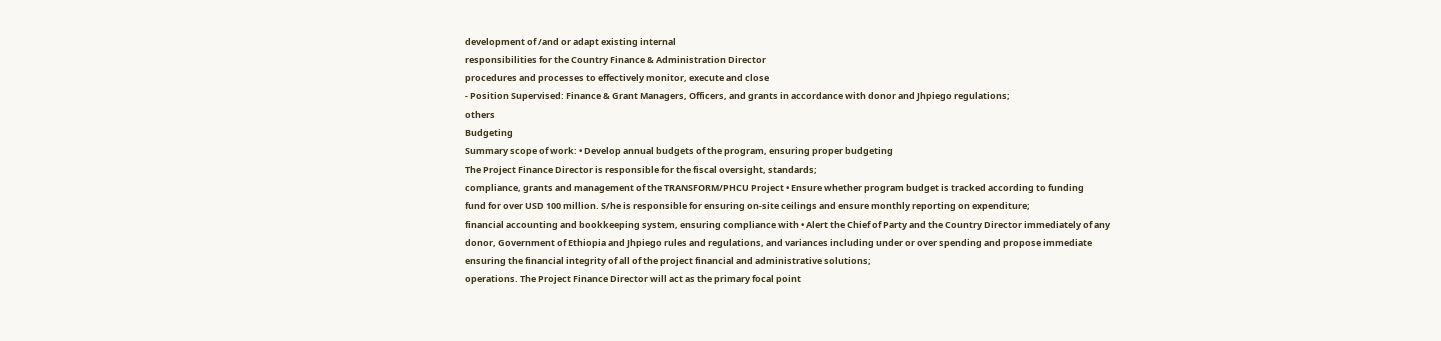development of /and or adapt existing internal
responsibilities for the Country Finance & Administration Director
procedures and processes to effectively monitor, execute and close
- Position Supervised: Finance & Grant Managers, Officers, and grants in accordance with donor and Jhpiego regulations;
others
Budgeting
Summary scope of work: • Develop annual budgets of the program, ensuring proper budgeting
The Project Finance Director is responsible for the fiscal oversight, standards;
compliance, grants and management of the TRANSFORM/PHCU Project • Ensure whether program budget is tracked according to funding
fund for over USD 100 million. S/he is responsible for ensuring on-site ceilings and ensure monthly reporting on expenditure;
financial accounting and bookkeeping system, ensuring compliance with • Alert the Chief of Party and the Country Director immediately of any
donor, Government of Ethiopia and Jhpiego rules and regulations, and variances including under or over spending and propose immediate
ensuring the financial integrity of all of the project financial and administrative solutions;
operations. The Project Finance Director will act as the primary focal point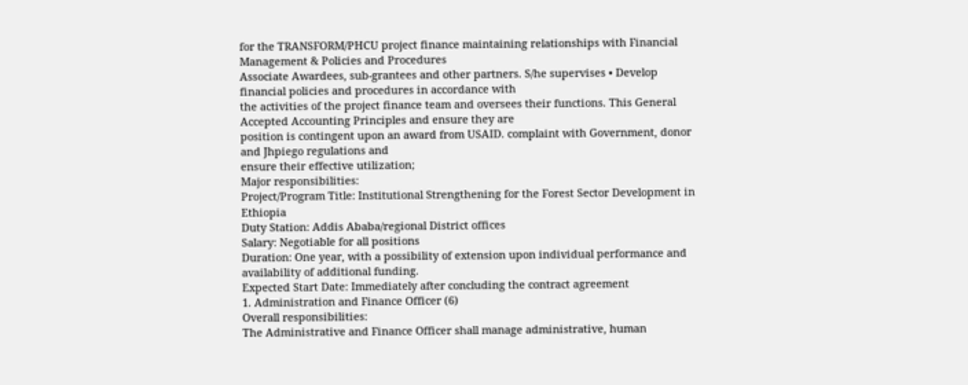for the TRANSFORM/PHCU project finance maintaining relationships with Financial Management & Policies and Procedures
Associate Awardees, sub-grantees and other partners. S/he supervises • Develop financial policies and procedures in accordance with
the activities of the project finance team and oversees their functions. This General Accepted Accounting Principles and ensure they are
position is contingent upon an award from USAID. complaint with Government, donor and Jhpiego regulations and
ensure their effective utilization;
Major responsibilities:
Project/Program Title: Institutional Strengthening for the Forest Sector Development in Ethiopia
Duty Station: Addis Ababa/regional District offices
Salary: Negotiable for all positions
Duration: One year, with a possibility of extension upon individual performance and availability of additional funding.
Expected Start Date: Immediately after concluding the contract agreement
1. Administration and Finance Officer (6)
Overall responsibilities:
The Administrative and Finance Officer shall manage administrative, human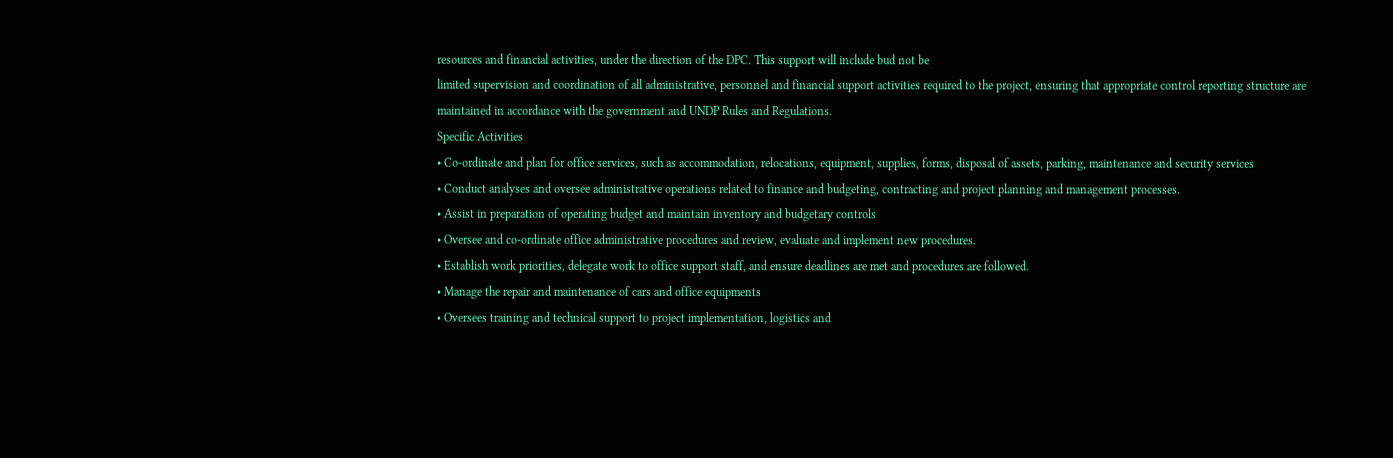resources and financial activities, under the direction of the DPC. This support will include bud not be
limited supervision and coordination of all administrative, personnel and financial support activities required to the project, ensuring that appropriate control reporting structure are
maintained in accordance with the government and UNDP Rules and Regulations.
Specific Activities
• Co-ordinate and plan for office services, such as accommodation, relocations, equipment, supplies, forms, disposal of assets, parking, maintenance and security services
• Conduct analyses and oversee administrative operations related to finance and budgeting, contracting and project planning and management processes.
• Assist in preparation of operating budget and maintain inventory and budgetary controls
• Oversee and co-ordinate office administrative procedures and review, evaluate and implement new procedures.
• Establish work priorities, delegate work to office support staff, and ensure deadlines are met and procedures are followed.
• Manage the repair and maintenance of cars and office equipments
• Oversees training and technical support to project implementation, logistics and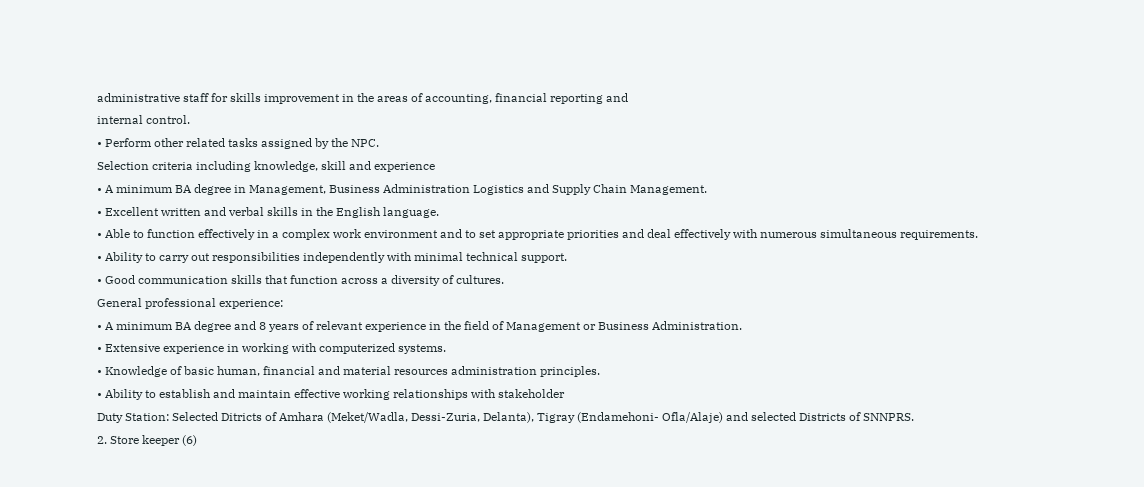administrative staff for skills improvement in the areas of accounting, financial reporting and
internal control.
• Perform other related tasks assigned by the NPC.
Selection criteria including knowledge, skill and experience
• A minimum BA degree in Management, Business Administration Logistics and Supply Chain Management.
• Excellent written and verbal skills in the English language.
• Able to function effectively in a complex work environment and to set appropriate priorities and deal effectively with numerous simultaneous requirements.
• Ability to carry out responsibilities independently with minimal technical support.
• Good communication skills that function across a diversity of cultures.
General professional experience:
• A minimum BA degree and 8 years of relevant experience in the field of Management or Business Administration.
• Extensive experience in working with computerized systems.
• Knowledge of basic human, financial and material resources administration principles.
• Ability to establish and maintain effective working relationships with stakeholder
Duty Station: Selected Ditricts of Amhara (Meket/Wadla, Dessi-Zuria, Delanta), Tigray (Endamehoni- Ofla/Alaje) and selected Districts of SNNPRS.
2. Store keeper (6)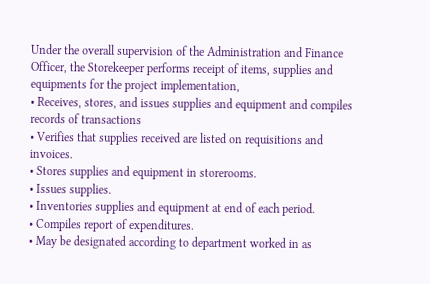Under the overall supervision of the Administration and Finance Officer, the Storekeeper performs receipt of items, supplies and equipments for the project implementation,
• Receives, stores, and issues supplies and equipment and compiles records of transactions
• Verifies that supplies received are listed on requisitions and invoices.
• Stores supplies and equipment in storerooms.
• Issues supplies.
• Inventories supplies and equipment at end of each period.
• Compiles report of expenditures.
• May be designated according to department worked in as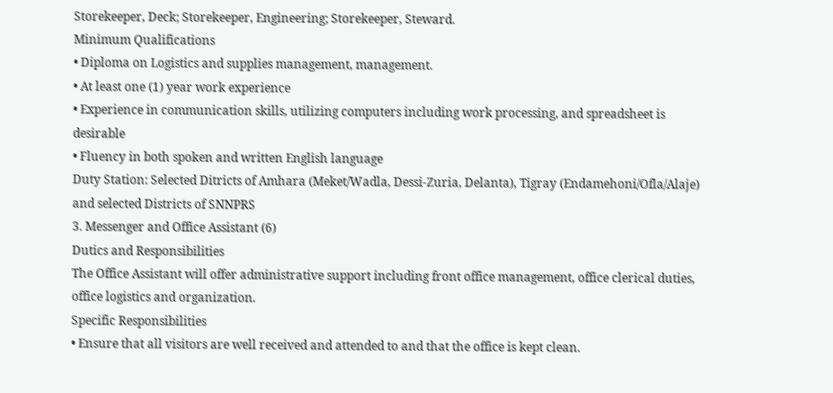Storekeeper, Deck; Storekeeper, Engineering; Storekeeper, Steward.
Minimum Qualifications
• Diploma on Logistics and supplies management, management.
• At least one (1) year work experience
• Experience in communication skills, utilizing computers including work processing, and spreadsheet is desirable
• Fluency in both spoken and written English language
Duty Station: Selected Ditricts of Amhara (Meket/Wadla, Dessi-Zuria, Delanta), Tigray (Endamehoni/Ofla/Alaje) and selected Districts of SNNPRS
3. Messenger and Office Assistant (6)
Dutics and Responsibilities
The Office Assistant will offer administrative support including front office management, office clerical duties, office logistics and organization.
Specific Responsibilities
• Ensure that all visitors are well received and attended to and that the office is kept clean.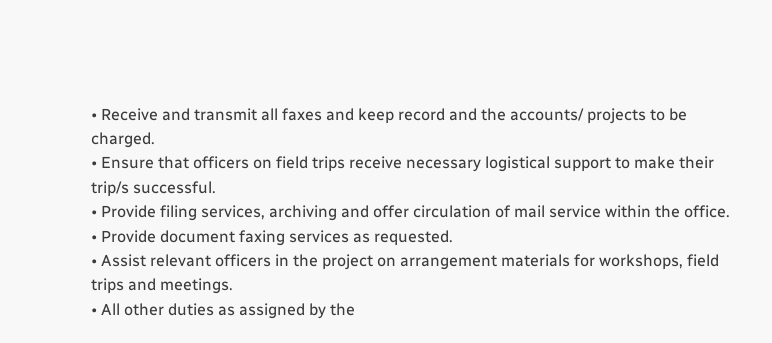• Receive and transmit all faxes and keep record and the accounts/ projects to be charged.
• Ensure that officers on field trips receive necessary logistical support to make their trip/s successful.
• Provide filing services, archiving and offer circulation of mail service within the office.
• Provide document faxing services as requested.
• Assist relevant officers in the project on arrangement materials for workshops, field trips and meetings.
• All other duties as assigned by the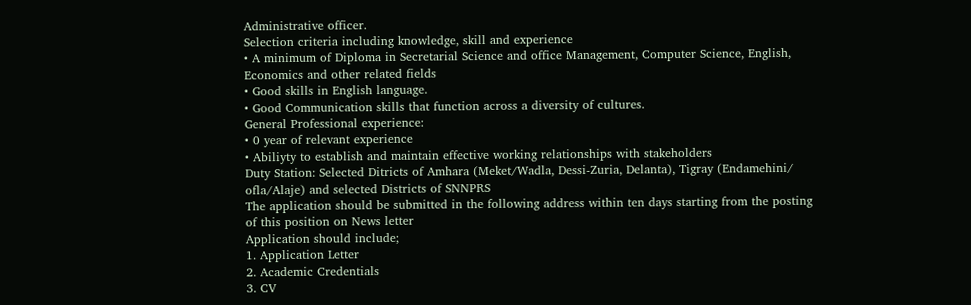Administrative officer.
Selection criteria including knowledge, skill and experience
• A minimum of Diploma in Secretarial Science and office Management, Computer Science, English, Economics and other related fields
• Good skills in English language.
• Good Communication skills that function across a diversity of cultures.
General Professional experience:
• 0 year of relevant experience
• Abiliyty to establish and maintain effective working relationships with stakeholders
Duty Station: Selected Ditricts of Amhara (Meket/Wadla, Dessi-Zuria, Delanta), Tigray (Endamehini/ ofla/Alaje) and selected Districts of SNNPRS
The application should be submitted in the following address within ten days starting from the posting of this position on News letter
Application should include;
1. Application Letter
2. Academic Credentials
3. CV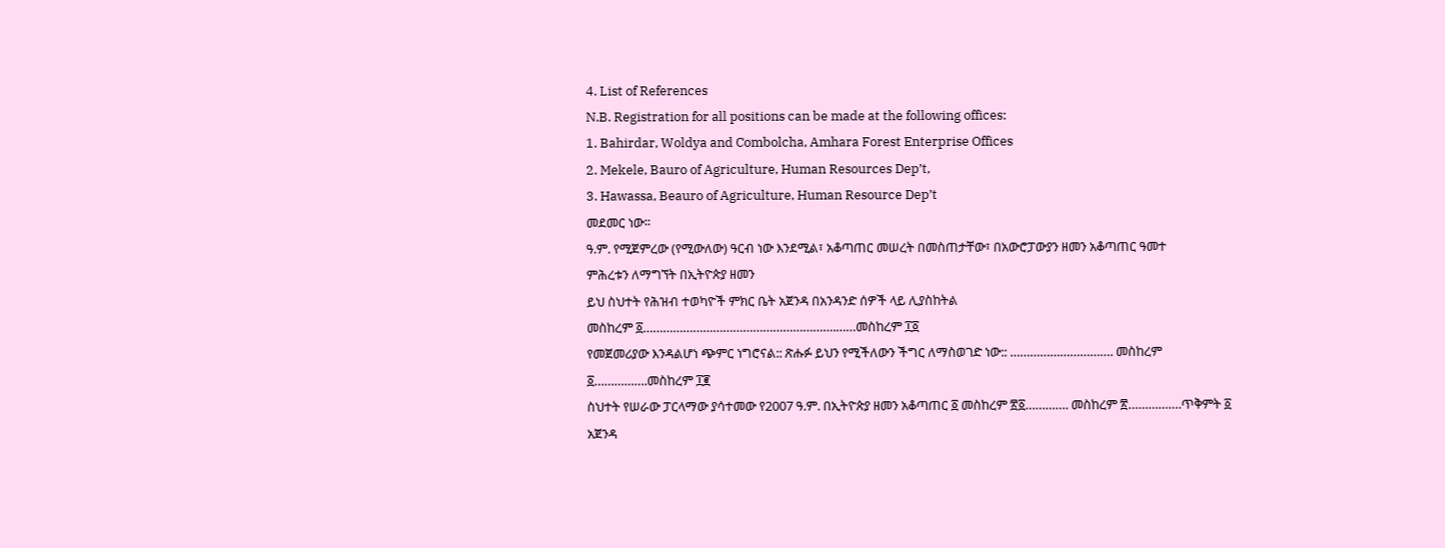4. List of References
N.B. Registration for all positions can be made at the following offices:
1. Bahirdar, Woldya and Combolcha, Amhara Forest Enterprise Offices
2. Mekele, Bauro of Agriculture, Human Resources Dep’t,
3. Hawassa, Beauro of Agriculture, Human Resource Dep’t
መደመር ነው፡፡
ዓ.ም. የሚጀምረው (የሚውለው) ዓርብ ነው እንደሚል፣ አቆጣጠር መሠረት በመስጠታቸው፣ በአውሮፓውያን ዘመን አቆጣጠር ዓመተ
ምሕረቱን ለማግኘት በኢትዮጵያ ዘመን
ይህ ስህተት የሕዝብ ተወካዮች ምክር ቤት አጀንዳ በአንዳንድ ሰዎች ላይ ሊያስከትል
መስከረም ፩………………………………………………….……መስከረም ፲፩
የመጀመሪያው እንዳልሆነ ጭምር ነግሮናል:: ጽሑፉ ይህን የሚችለውን ችግር ለማስወገድ ነው:: …………………………. መስከረም ፩…………….መስከረም ፲፪
ስህተት የሠራው ፓርላማው ያሳተመው የ2007 ዓ.ም. በኢትዮጵያ ዘመን አቆጣጠር ፩ መስከረም ፳፩…………. መስከረም ፳…………….ጥቅምት ፩
አጀንዳ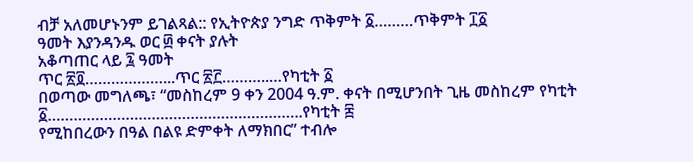ብቻ አለመሆኑንም ይገልጻል:: የኢትዮጵያ ንግድ ጥቅምት ፩………ጥቅምት ፲፩
ዓመት እያንዳንዱ ወር ፴ ቀናት ያሉት
አቆጣጠር ላይ ፯ ዓመት
ጥር ፳፬………………...ጥር ፳፫………..…የካቲት ፩
በወጣው መግለጫ፣ “መስከረም 9 ቀን 2004 ዓ.ም. ቀናት በሚሆንበት ጊዜ መስከረም የካቲት ፩…………………………………………………..የካቲት ፰
የሚከበረውን በዓል በልዩ ድምቀት ለማክበር” ተብሎ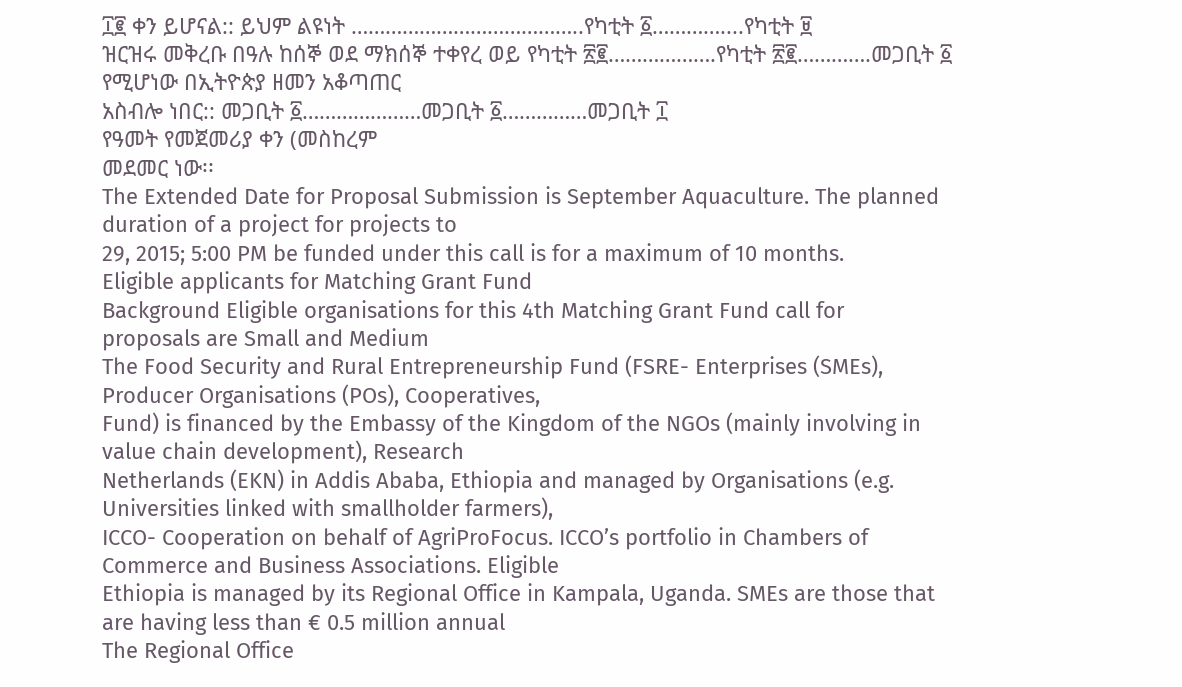፲፪ ቀን ይሆናል:: ይህም ልዩነት …………………………………..የካቲት ፩…………....የካቲት ፱
ዝርዝሩ መቅረቡ በዓሉ ከሰኞ ወደ ማክሰኞ ተቀየረ ወይ የካቲት ፳፪……………….የካቲት ፳፪………….መጋቢት ፩
የሚሆነው በኢትዮጵያ ዘመን አቆጣጠር
አስብሎ ነበር:: መጋቢት ፩…………………መጋቢት ፩……………መጋቢት ፲
የዓመት የመጀመሪያ ቀን (መስከረም
መደመር ነው፡፡
The Extended Date for Proposal Submission is September Aquaculture. The planned duration of a project for projects to
29, 2015; 5:00 PM be funded under this call is for a maximum of 10 months.
Eligible applicants for Matching Grant Fund
Background Eligible organisations for this 4th Matching Grant Fund call for
proposals are Small and Medium
The Food Security and Rural Entrepreneurship Fund (FSRE- Enterprises (SMEs), Producer Organisations (POs), Cooperatives,
Fund) is financed by the Embassy of the Kingdom of the NGOs (mainly involving in value chain development), Research
Netherlands (EKN) in Addis Ababa, Ethiopia and managed by Organisations (e.g. Universities linked with smallholder farmers),
ICCO- Cooperation on behalf of AgriProFocus. ICCO’s portfolio in Chambers of Commerce and Business Associations. Eligible
Ethiopia is managed by its Regional Office in Kampala, Uganda. SMEs are those that are having less than € 0.5 million annual
The Regional Office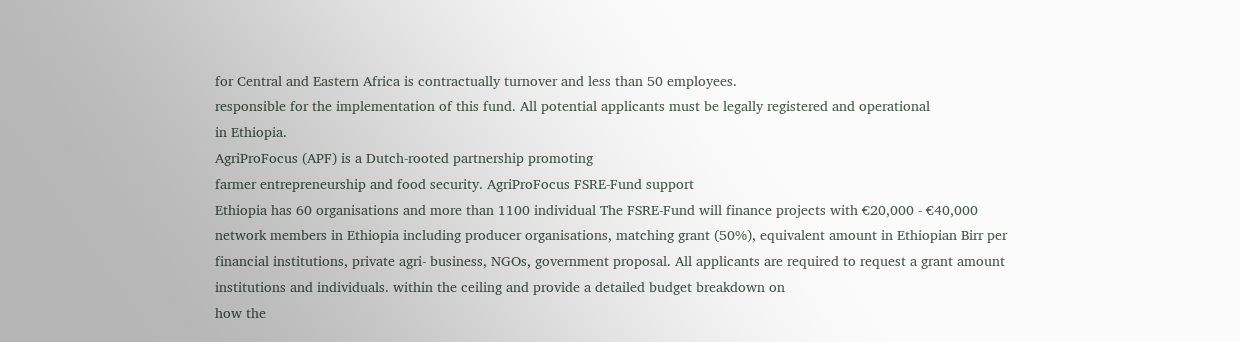for Central and Eastern Africa is contractually turnover and less than 50 employees.
responsible for the implementation of this fund. All potential applicants must be legally registered and operational
in Ethiopia.
AgriProFocus (APF) is a Dutch-rooted partnership promoting
farmer entrepreneurship and food security. AgriProFocus FSRE-Fund support
Ethiopia has 60 organisations and more than 1100 individual The FSRE-Fund will finance projects with €20,000 - €40,000
network members in Ethiopia including producer organisations, matching grant (50%), equivalent amount in Ethiopian Birr per
financial institutions, private agri- business, NGOs, government proposal. All applicants are required to request a grant amount
institutions and individuals. within the ceiling and provide a detailed budget breakdown on
how the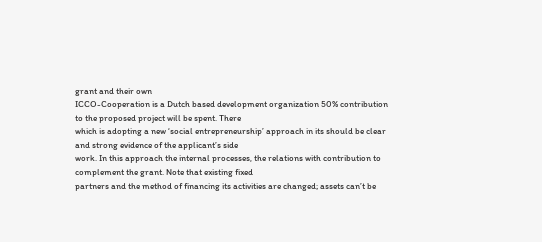grant and their own
ICCO-Cooperation is a Dutch based development organization 50% contribution to the proposed project will be spent. There
which is adopting a new ‘social entrepreneurship’ approach in its should be clear and strong evidence of the applicant’s side
work. In this approach the internal processes, the relations with contribution to complement the grant. Note that existing fixed
partners and the method of financing its activities are changed; assets can’t be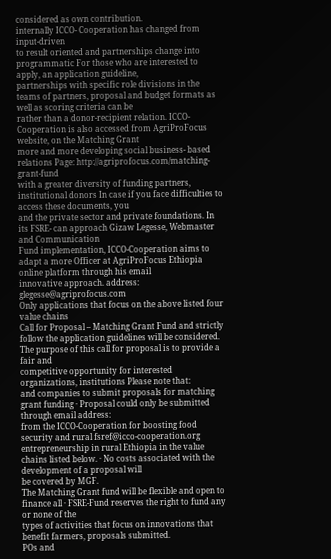considered as own contribution.
internally ICCO- Cooperation has changed from input-driven
to result oriented and partnerships change into programmatic For those who are interested to apply, an application guideline,
partnerships with specific role divisions in the teams of partners, proposal and budget formats as well as scoring criteria can be
rather than a donor-recipient relation. ICCO-Cooperation is also accessed from AgriProFocus website, on the Matching Grant
more and more developing social business- based relations Page: http://agriprofocus.com/matching-grant-fund
with a greater diversity of funding partners, institutional donors In case if you face difficulties to access these documents, you
and the private sector and private foundations. In its FSRE- can approach Gizaw Legesse, Webmaster and Communication
Fund implementation, ICCO-Cooperation aims to adapt a more Officer at AgriProFocus Ethiopia online platform through his email
innovative approach. address: glegesse@agriprofocus.com
Only applications that focus on the above listed four value chains
Call for Proposal – Matching Grant Fund and strictly follow the application guidelines will be considered.
The purpose of this call for proposal is to provide a fair and
competitive opportunity for interested organizations, institutions Please note that:
and companies to submit proposals for matching grant funding · Proposal could only be submitted through email address:
from the ICCO-Cooperation for boosting food security and rural fsref@icco-cooperation.org
entrepreneurship in rural Ethiopia in the value chains listed below. · No costs associated with the development of a proposal will
be covered by MGF.
The Matching Grant fund will be flexible and open to finance all · FSRE-Fund reserves the right to fund any or none of the
types of activities that focus on innovations that benefit farmers, proposals submitted.
POs and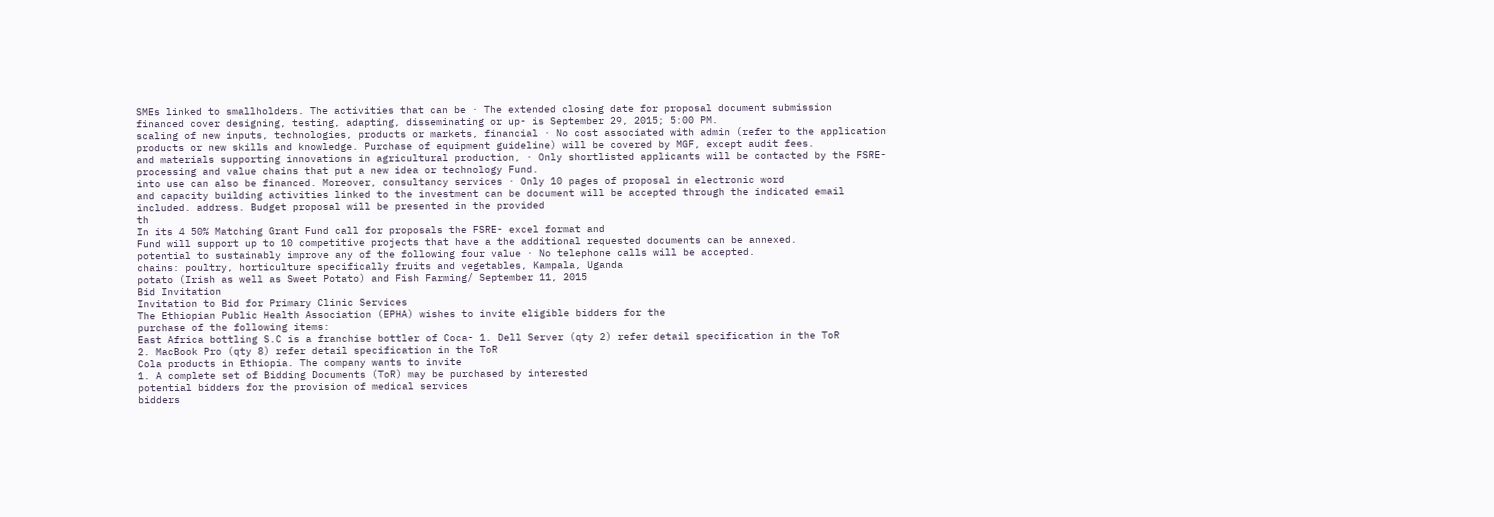SMEs linked to smallholders. The activities that can be · The extended closing date for proposal document submission
financed cover designing, testing, adapting, disseminating or up- is September 29, 2015; 5:00 PM.
scaling of new inputs, technologies, products or markets, financial · No cost associated with admin (refer to the application
products or new skills and knowledge. Purchase of equipment guideline) will be covered by MGF, except audit fees.
and materials supporting innovations in agricultural production, · Only shortlisted applicants will be contacted by the FSRE-
processing and value chains that put a new idea or technology Fund.
into use can also be financed. Moreover, consultancy services · Only 10 pages of proposal in electronic word
and capacity building activities linked to the investment can be document will be accepted through the indicated email
included. address. Budget proposal will be presented in the provided
th
In its 4 50% Matching Grant Fund call for proposals the FSRE- excel format and
Fund will support up to 10 competitive projects that have a the additional requested documents can be annexed.
potential to sustainably improve any of the following four value · No telephone calls will be accepted.
chains: poultry, horticulture specifically fruits and vegetables, Kampala, Uganda
potato (Irish as well as Sweet Potato) and Fish Farming/ September 11, 2015
Bid Invitation
Invitation to Bid for Primary Clinic Services
The Ethiopian Public Health Association (EPHA) wishes to invite eligible bidders for the
purchase of the following items:
East Africa bottling S.C is a franchise bottler of Coca- 1. Dell Server (qty 2) refer detail specification in the ToR
2. MacBook Pro (qty 8) refer detail specification in the ToR
Cola products in Ethiopia. The company wants to invite
1. A complete set of Bidding Documents (ToR) may be purchased by interested
potential bidders for the provision of medical services
bidders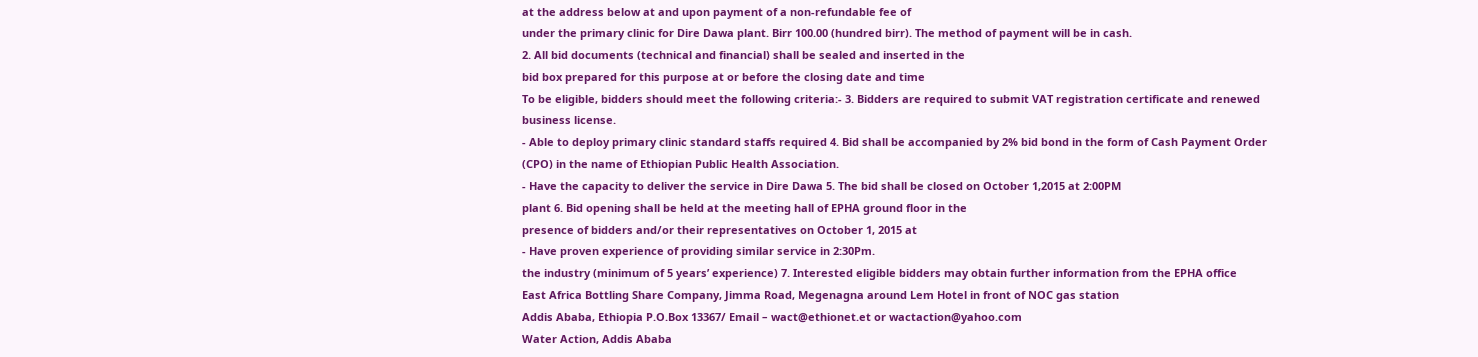at the address below at and upon payment of a non-refundable fee of
under the primary clinic for Dire Dawa plant. Birr 100.00 (hundred birr). The method of payment will be in cash.
2. All bid documents (technical and financial) shall be sealed and inserted in the
bid box prepared for this purpose at or before the closing date and time
To be eligible, bidders should meet the following criteria:- 3. Bidders are required to submit VAT registration certificate and renewed
business license.
- Able to deploy primary clinic standard staffs required 4. Bid shall be accompanied by 2% bid bond in the form of Cash Payment Order
(CPO) in the name of Ethiopian Public Health Association.
- Have the capacity to deliver the service in Dire Dawa 5. The bid shall be closed on October 1,2015 at 2:00PM
plant 6. Bid opening shall be held at the meeting hall of EPHA ground floor in the
presence of bidders and/or their representatives on October 1, 2015 at
- Have proven experience of providing similar service in 2:30Pm.
the industry (minimum of 5 years’ experience) 7. Interested eligible bidders may obtain further information from the EPHA office
East Africa Bottling Share Company, Jimma Road, Megenagna around Lem Hotel in front of NOC gas station
Addis Ababa, Ethiopia P.O.Box 13367/ Email – wact@ethionet.et or wactaction@yahoo.com
Water Action, Addis Ababa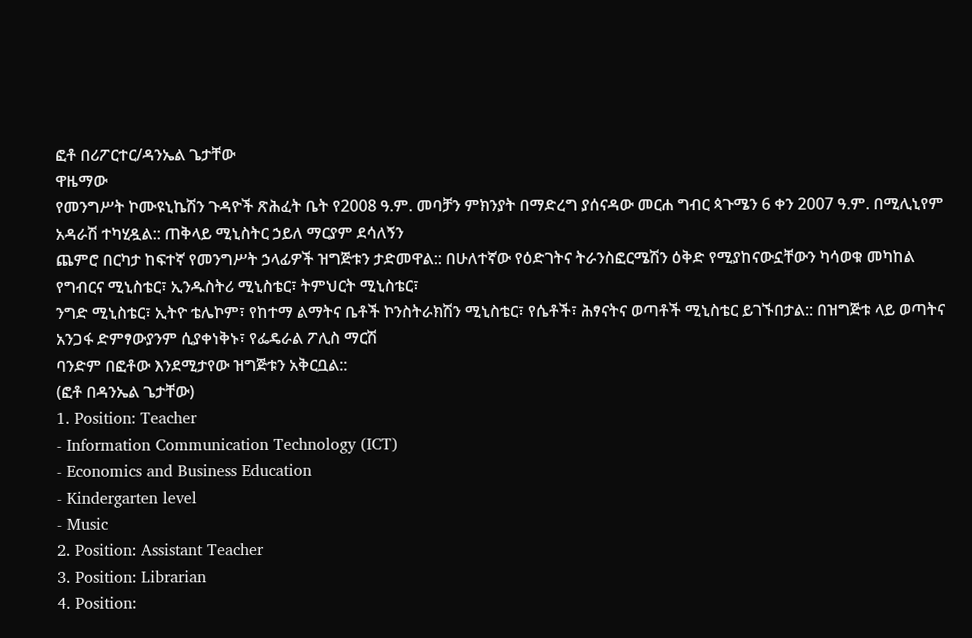ፎቶ በሪፖርተር/ዳንኤል ጌታቸው
ዋዜማው
የመንግሥት ኮሙዩኒኬሽን ጉዳዮች ጽሕፈት ቤት የ2008 ዓ.ም. መባቻን ምክንያት በማድረግ ያሰናዳው መርሐ ግብር ጳጉሜን 6 ቀን 2007 ዓ.ም. በሚሊኒየም አዳራሽ ተካሂዷል:: ጠቅላይ ሚኒስትር ኃይለ ማርያም ደሳለኝን
ጨምሮ በርካታ ከፍተኛ የመንግሥት ኃላፊዎች ዝግጅቱን ታድመዋል:: በሁለተኛው የዕድገትና ትራንስፎርሜሽን ዕቅድ የሚያከናውኗቸውን ካሳወቁ መካከል የግብርና ሚኒስቴር፣ ኢንዱስትሪ ሚኒስቴር፣ ትምህርት ሚኒስቴር፣
ንግድ ሚኒስቴር፣ ኢትዮ ቴሌኮም፣ የከተማ ልማትና ቤቶች ኮንስትራክሽን ሚኒስቴር፣ የሴቶች፣ ሕፃናትና ወጣቶች ሚኒስቴር ይገኙበታል:: በዝግጅቱ ላይ ወጣትና አንጋፋ ድምፃውያንም ሲያቀነቅኑ፣ የፌዴራል ፖሊስ ማርሽ
ባንድም በፎቶው እንደሚታየው ዝግጅቱን አቅርቧል::
(ፎቶ በዳንኤል ጌታቸው)
1. Position: Teacher
- Information Communication Technology (ICT)
- Economics and Business Education
- Kindergarten level
- Music
2. Position: Assistant Teacher
3. Position: Librarian
4. Position: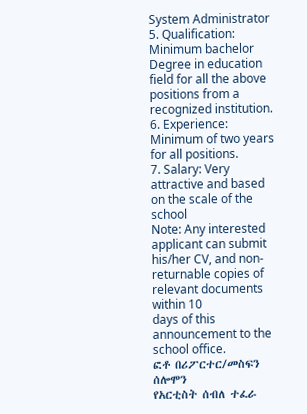System Administrator
5. Qualification: Minimum bachelor Degree in education field for all the above positions from a recognized institution.
6. Experience: Minimum of two years for all positions.
7. Salary: Very attractive and based on the scale of the school
Note: Any interested applicant can submit his/her CV, and non-returnable copies of relevant documents within 10
days of this announcement to the school office.
ፎቶ በሪፖርተር/መስፍን ሰሎሞን
የአርቲስት ሰብለ ተፈራ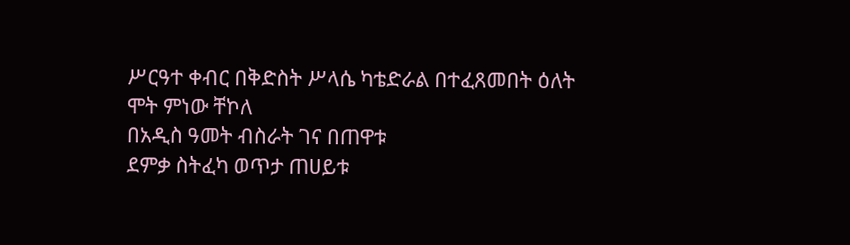ሥርዓተ ቀብር በቅድስት ሥላሴ ካቴድራል በተፈጸመበት ዕለት
ሞት ምነው ቸኮለ
በአዲስ ዓመት ብስራት ገና በጠዋቱ
ደምቃ ስትፈካ ወጥታ ጠሀይቱ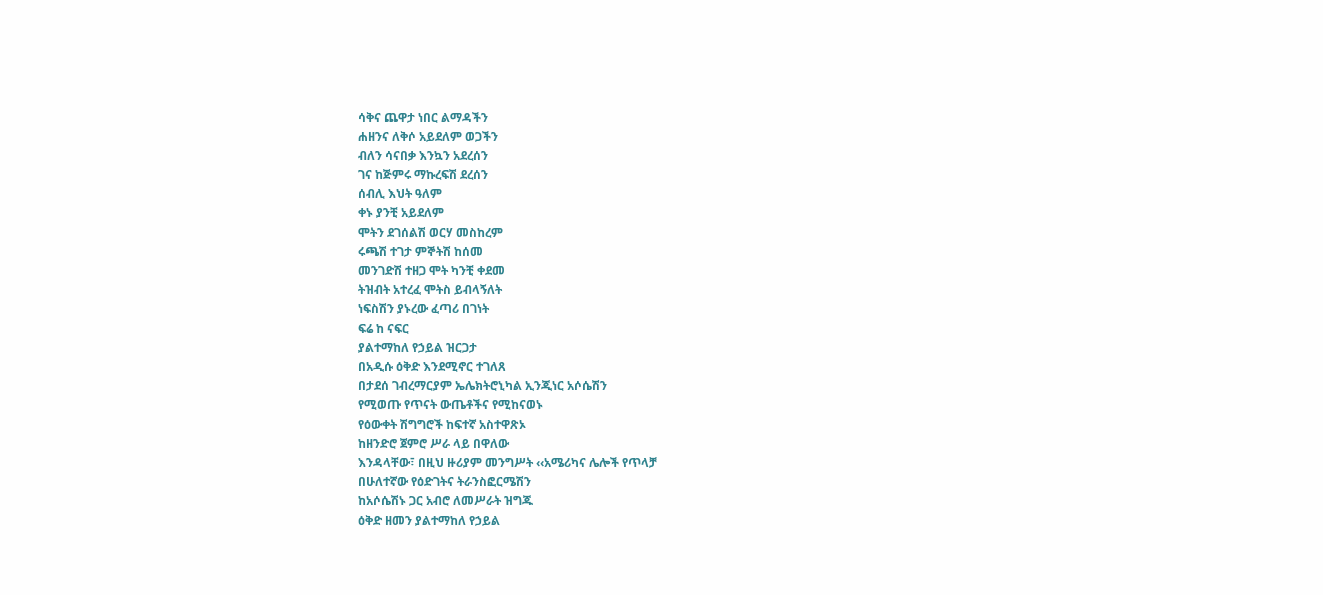ሳቅና ጨዋታ ነበር ልማዳችን
ሐዘንና ለቅሶ አይደለም ወጋችን
ብለን ሳናበቃ እንኳን አደረሰን
ገና ከጅምሩ ማኩረፍሽ ደረሰን
ሰብሊ እህት ዓለም
ቀኑ ያንቺ አይደለም
ሞትን ደገሰልሽ ወርሃ መስከረም
ሩጫሽ ተገታ ምኞትሽ ከሰመ
መንገድሽ ተዘጋ ሞት ካንቺ ቀደመ
ትዝብት አተረፈ ሞትስ ይብላኝለት
ነፍስሽን ያኑረው ፈጣሪ በገነት
ፍሬ ከ ናፍር
ያልተማከለ የኃይል ዝርጋታ
በአዲሱ ዕቅድ እንደሚኖር ተገለጸ
በታደሰ ገብረማርያም ኤሌክትሮኒካል ኢንጂነር አሶሴሽን
የሚወጡ የጥናት ውጤቶችና የሚከናወኑ
የዕውቀት ሽግግሮች ከፍተኛ አስተዋጽኦ
ከዘንድሮ ጀምሮ ሥራ ላይ በዋለው
እንዳላቸው፣ በዚህ ዙሪያም መንግሥት ‹‹አሜሪካና ሌሎች የጥላቻ
በሁለተኛው የዕድገትና ትራንስፎርሜሽን
ከአሶሴሽኑ ጋር አብሮ ለመሥራት ዝግጁ
ዕቅድ ዘመን ያልተማከለ የኃይል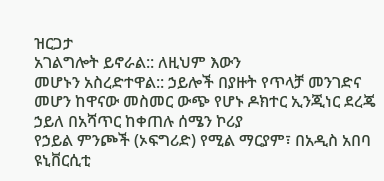ዝርጋታ
አገልግሎት ይኖራል:: ለዚህም እውን
መሆኑን አስረድተዋል:: ኃይሎች በያዙት የጥላቻ መንገድና
መሆን ከዋናው መስመር ውጭ የሆኑ ዶክተር ኢንጂነር ደረጄ ኃይለ በአሻጥር ከቀጠሉ ሰሜን ኮሪያ
የኃይል ምንጮች (ኦፍግሪድ) የሚል ማርያም፣ በአዲስ አበባ ዩኒቨርሲቲ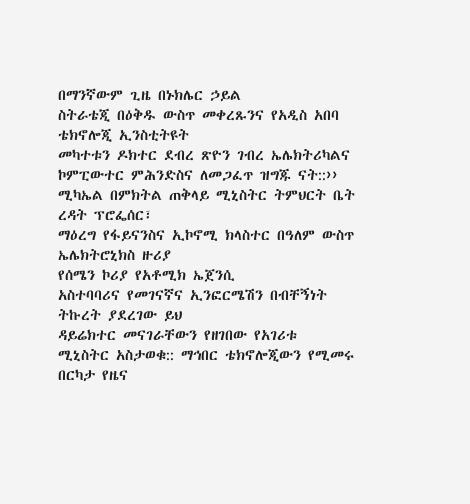በማንኛውም ጊዜ በኑክሌር ኃይል
ስትራቴጂ በዕቅዱ ውስጥ መቀረጹንና የአዲስ አበባ ቴክኖሎጂ ኢንስቲትዩት
መካተቱን ዶክተር ደብረ ጽዮን ገብረ ኤሌክትሪካልና ኮምፒውተር ምሕንድስና ለመጋፈጥ ዝግጁ ናት::››
ሚካኤል በምክትል ጠቅላይ ሚኒስትር ትምህርት ቤት ረዳት ፕሮፌሰር፣
ማዕረግ የፋይናንስና ኢኮኖሚ ክላስተር በዓለም ውስጥ ኤሌክትሮኒክስ ዙሪያ
የሰሜን ኮሪያ የአቶሚክ ኤጀንሲ
አስተባባሪና የመገናኛና ኢንፎርሜሽን በብቸኝነት ትኩረት ያደረገው ይህ
ዳይሬክተር መናገራቸውን የዘገበው የአገሪቱ
ሚኒስትር አስታወቁ:: ማኅበር ቴክኖሎጂውን የሚመሩ በርካታ የዜና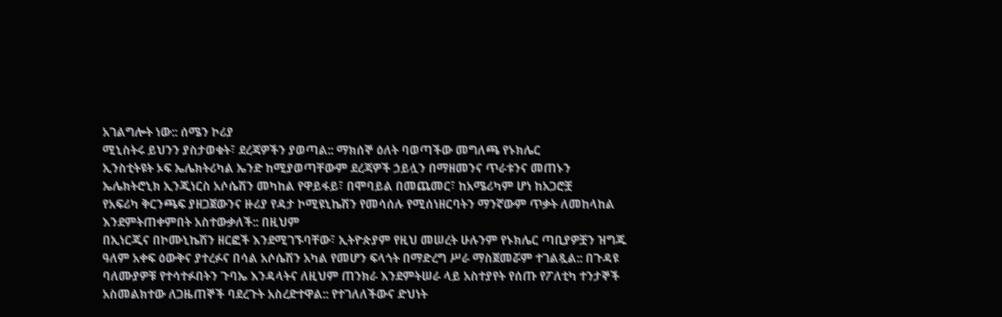አገልግሎት ነው:: ሰሜን ኮሪያ
ሚኒስትሩ ይህንን ያስታወቁት፣ ደረጃዎችን ያወጣል:: ማክሰኞ ዕለት ባወጣችው መግለጫ የኑክሌር
ኢንስቲትዩት ኦፍ ኤሌክትሪካል ኤንድ ከሚያወጣቸውም ደረጃዎች ኃይሏን በማዘመንና ጥራቱንና መጠኑን
ኤሌክትሮኒክ ኢንጂነርስ አሶሴሽን መካከል የዋይፋይ፣ በሞባይል በመጨመር፣ ከአሜሪካም ሆነ ከአጋሮቿ
የአፍሪካ ቅርንጫፍ ያዘጋጀውንና ዙሪያ የዳታ ኮሚዩኒኬሽን የመሳሰሉ የሚሰነዘርባትን ማንኛውም ጥቃት ለመከላከል
እንደምትጠቀምበት አስተውቃለች:: በዚህም
በኢነርጂና በኮሙኒኬሽን ዘርፎች እንደሚገኙባቸው፣ ኢትዮጵያም የዚህ መሠረት ሁሉንም የኑክሌር ጣቢያዎቿን ዝግጁ
ዓለም አቀፍ ዕውቅና ያተረፉና በሳል አሶሴሽን አካል የመሆን ፍላጎት በማድረግ ሥራ ማስጀመሯም ተገልጿል:: በጉዳዩ
ባለሙያዎቹ የተሳተፉበትን ጉባኤ እንዳላትና ለዚህም ጠንክራ እንደምትሠራ ላይ አስተያየት የሰጡ የፖለቲካ ተንታኞች
አስመልክተው ለጋዜጠኞች ባደረጉት አስረድተዋል:: የተገለለችውና ድህነት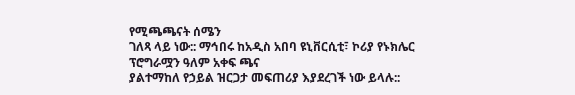የሚጫጫናት ሰሜን
ገለጻ ላይ ነው:: ማኅበሩ ከአዲስ አበባ ዩኒቨርሲቲ፣ ኮሪያ የኑክሌር ፕሮግራሟን ዓለም አቀፍ ጫና
ያልተማከለ የኃይል ዝርጋታ መፍጠሪያ እያደረገች ነው ይላሉ::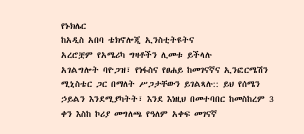የኑክሌር
ከአዲስ አበባ ቴክኖሎጂ ኢንስቲትዩትና
አረሮቿም የአሜሪካ ግዛቶችን ሊመቱ ይችላሉ
አገልግሎት ባዮጋዝ፣ የነፋስና የፀሐይ ከመገናኛና ኢንፎርሜሽን ሚኒስቴር ጋር በማለት ሥጋታቸውን ይገልጻሉ:: ይህ የሰሜን
ኃይልን እንደሚያካትት፣ እንደ እነዚህ በመተባበር ከመስከረም 3 ቀን እስከ ኮሪያ መግለጫ የዓለም አቀፍ መገናኛ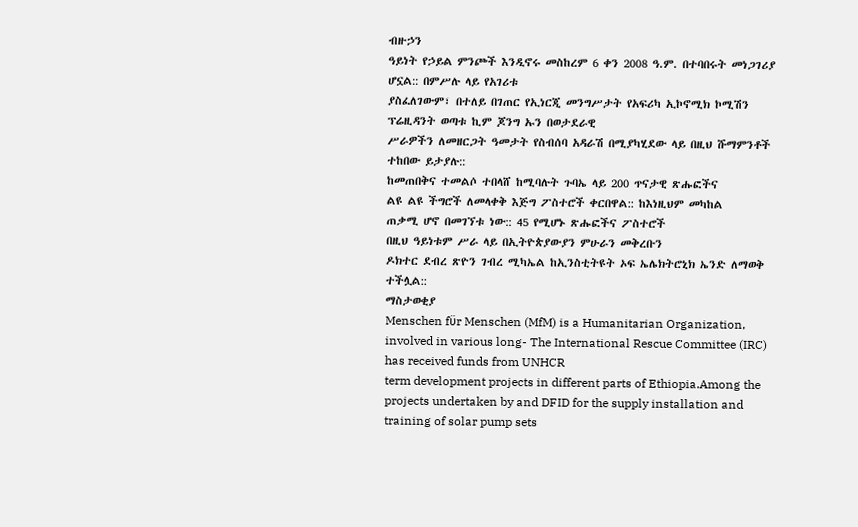ብዙኃን
ዓይነት የኃይል ምንጮች እንዲኖሩ መስከረም 6 ቀን 2008 ዓ.ም. በተባበሩት መነጋገሪያ ሆኗል:: በምሥሉ ላይ የአገሪቱ
ያስፈለገውም፣ በተለይ በገጠር የኢነርጂ መንግሥታት የአፍሪካ ኢኮኖሚክ ኮሚሽን ፕሬዚዳንት ወጣቱ ኪም ጆንግ ኡን በወታደራዊ
ሥራዎችን ለመዘርጋት ዓመታት የስብሰባ አዳራሽ በሚያካሂደው ላይ በዚህ ሹማምንቶች ተከበው ይታያሉ::
ከመጠበቅና ተመልሶ ተበላሸ ከሚባሉት ጉባኤ ላይ 200 ጥናታዊ ጽሑፎችና
ልዩ ልዩ ችግሮች ለመላቀቅ እጅግ ፖስተሮች ቀርበዋል:: ከእነዚህም መካከል
ጠቃሚ ሆኖ በመገኘቱ ነው:: 45 የሚሆኑ ጽሑፎችና ፖስተሮች
በዚህ ዓይነቱም ሥራ ላይ በኢትዮጵያውያን ምሁራን መቅረቡን
ዶክተር ደብረ ጽዮን ገብረ ሚካኤል ከኢንስቲትዩት ኦፍ ኤሌክትሮኒክ ኤንድ ለማወቅ ተችሏል::
ማስታወቂያ
Menschen fϋr Menschen (MfM) is a Humanitarian Organization, involved in various long- The International Rescue Committee (IRC) has received funds from UNHCR
term development projects in different parts of Ethiopia.Among the projects undertaken by and DFID for the supply installation and training of solar pump sets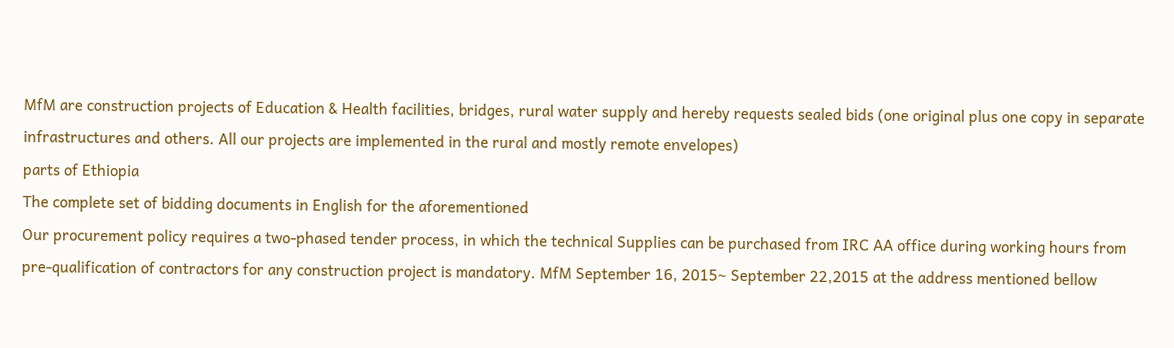MfM are construction projects of Education & Health facilities, bridges, rural water supply and hereby requests sealed bids (one original plus one copy in separate
infrastructures and others. All our projects are implemented in the rural and mostly remote envelopes)
parts of Ethiopia
The complete set of bidding documents in English for the aforementioned
Our procurement policy requires a two-phased tender process, in which the technical Supplies can be purchased from IRC AA office during working hours from
pre-qualification of contractors for any construction project is mandatory. MfM September 16, 2015~ September 22,2015 at the address mentioned bellow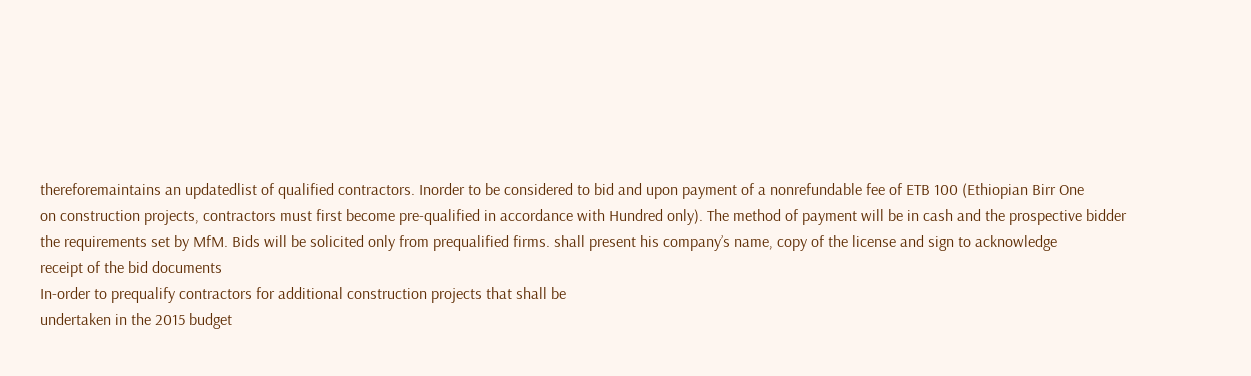thereforemaintains an updatedlist of qualified contractors. Inorder to be considered to bid and upon payment of a nonrefundable fee of ETB 100 (Ethiopian Birr One
on construction projects, contractors must first become pre-qualified in accordance with Hundred only). The method of payment will be in cash and the prospective bidder
the requirements set by MfM. Bids will be solicited only from prequalified firms. shall present his company’s name, copy of the license and sign to acknowledge
receipt of the bid documents
In-order to prequalify contractors for additional construction projects that shall be
undertaken in the 2015 budget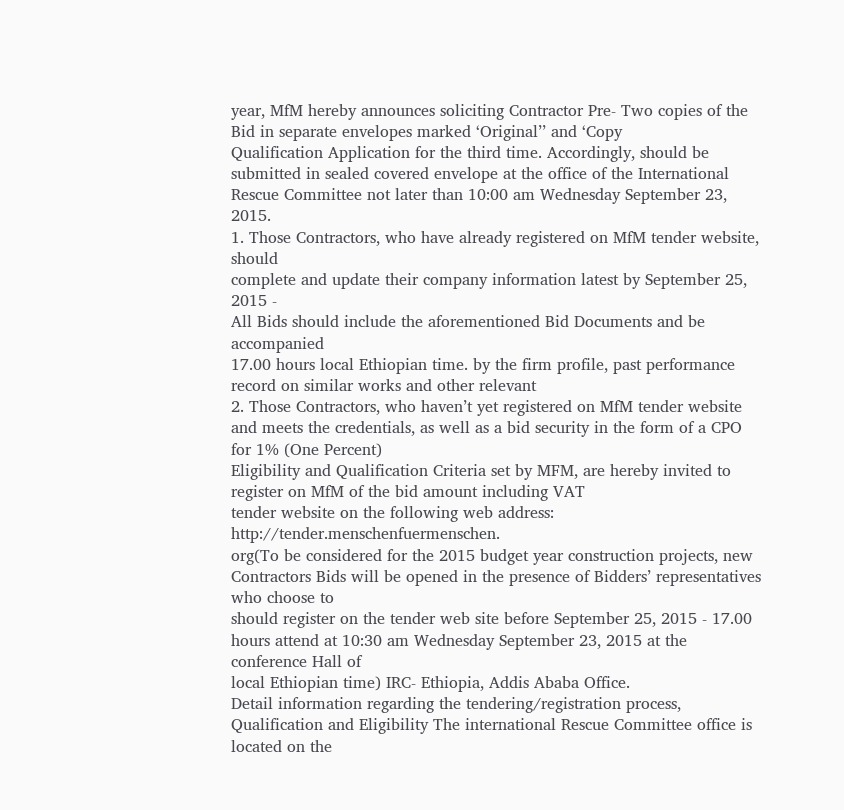year, MfM hereby announces soliciting Contractor Pre- Two copies of the Bid in separate envelopes marked ‘Original’’ and ‘Copy
Qualification Application for the third time. Accordingly, should be submitted in sealed covered envelope at the office of the International
Rescue Committee not later than 10:00 am Wednesday September 23, 2015.
1. Those Contractors, who have already registered on MfM tender website, should
complete and update their company information latest by September 25, 2015 -
All Bids should include the aforementioned Bid Documents and be accompanied
17.00 hours local Ethiopian time. by the firm profile, past performance record on similar works and other relevant
2. Those Contractors, who haven’t yet registered on MfM tender website and meets the credentials, as well as a bid security in the form of a CPO for 1% (One Percent)
Eligibility and Qualification Criteria set by MFM, are hereby invited to register on MfM of the bid amount including VAT
tender website on the following web address: http://tender.menschenfuermenschen.
org(To be considered for the 2015 budget year construction projects, new Contractors Bids will be opened in the presence of Bidders’ representatives who choose to
should register on the tender web site before September 25, 2015 - 17.00 hours attend at 10:30 am Wednesday September 23, 2015 at the conference Hall of
local Ethiopian time) IRC- Ethiopia, Addis Ababa Office.
Detail information regarding the tendering/registration process, Qualification and Eligibility The international Rescue Committee office is located on the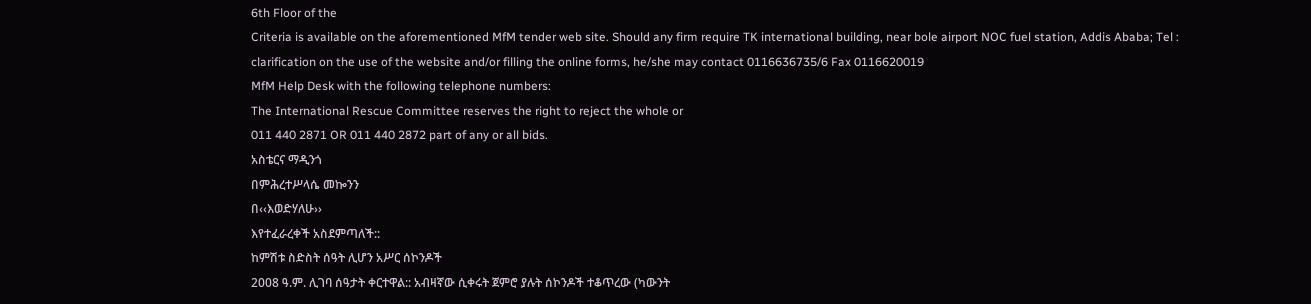6th Floor of the
Criteria is available on the aforementioned MfM tender web site. Should any firm require TK international building, near bole airport NOC fuel station, Addis Ababa; Tel :
clarification on the use of the website and/or filling the online forms, he/she may contact 0116636735/6 Fax 0116620019
MfM Help Desk with the following telephone numbers:
The International Rescue Committee reserves the right to reject the whole or
011 440 2871 OR 011 440 2872 part of any or all bids.
አስቴርና ማዲንጎ
በምሕረተሥላሴ መኰንን
በ‹‹እወድሃለሁ››
እየተፈራረቀች አስደምጣለች::
ከምሽቱ ስድስት ሰዓት ሊሆን አሥር ሰኮንዶች
2008 ዓ.ም. ሊገባ ሰዓታት ቀርተዋል:: አብዛኛው ሲቀሩት ጀምሮ ያሉት ሰኮንዶች ተቆጥረው (ካውንት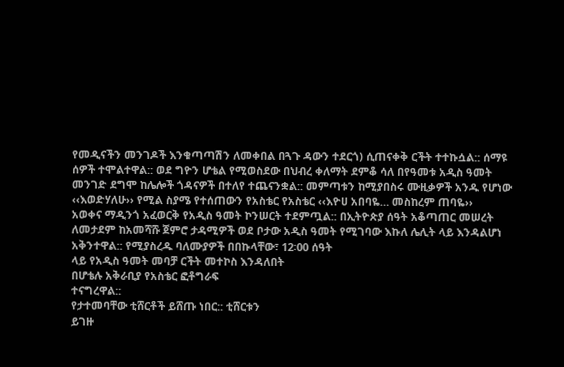የመዲናችን መንገዶች እንቁጣጣሽን ለመቀበል በጓጉ ዳውን ተደርጎ) ሲጠናቀቅ ርችት ተተኩሷል:: ሰማዩ
ሰዎች ተሞልተዋል:: ወደ ግዮን ሆቴል የሚወስደው በህብረ ቀለማት ደምቆ ሳለ በየዓመቱ አዲስ ዓመት
መንገድ ደግሞ ከሌሎች ጎዳናዎች በተለየ ተጨናንቋል:: መምጣቱን ከሚያበስሩ ሙዚቃዎች አንዱ የሆነው
‹‹እወድሃለሁ›› የሚል ስያሜ የተሰጠውን የአስቴር የአስቴር ‹‹እዮሀ አበባዬ… መስከረም ጠባዬ››
አወቀና ማዲንጎ አፈወርቅ የአዲስ ዓመት ኮንሠርት ተደምጧል:: በኢትዮጵያ ሰዓት አቆጣጠር መሠረት
ለመታደም ከአመሻሹ ጀምሮ ታዳሚዎች ወደ ቦታው አዲስ ዓመት የሚገባው እኩለ ሌሊት ላይ እንዳልሆነ
አቅንተዋል:: የሚያስረዱ ባለሙያዎች በበኩላቸው፣ 12፡00 ሰዓት
ላይ የአዲስ ዓመት መባቻ ርችት መተኮስ እንዳለበት
በሆቴሉ አቅራቢያ የአስቴር ፎቶግራፍ
ተናግረዋል::
የታተመባቸው ቲሸርቶች ይሸጡ ነበር:: ቲሸርቱን
ይገዙ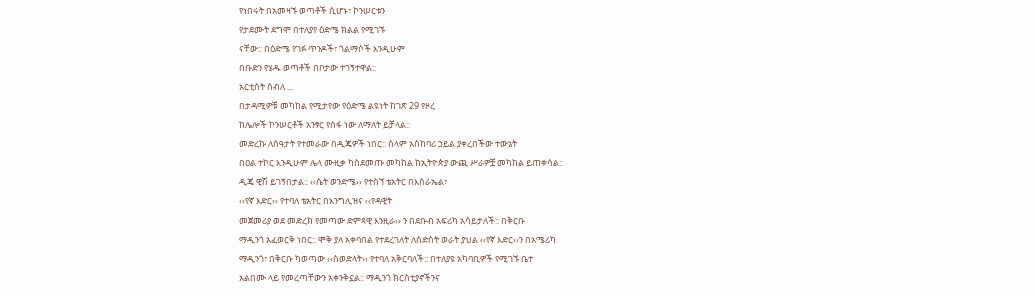የነበሩት በአመዛኙ ወጣቶች ሲሆኑ፣ ኮንሠርቱን
የታደሙት ደግሞ በተለያየ ዕድሜ ክልል የሚገኙ
ናቸው:: በዕድሜ የገፉ ጥንዶች፣ ጎልማሶች እንዲሁም
በቡድን የሄዱ ወጣቶች በቦታው ተገኝተዋል::
አርቲስት ሰብለ ...
በታዳሚዎቹ መካከል የሚታየው የዕድሜ ልዩነት ከገጽ 29 የዞረ
ከሌሎች ኮንሠርቶች አንፃር የሰፋ ነው ለማለት ይቻላል::
መድረኩ ለሰዓታት የተመራው በዲጄዎች ነበር:: ሰላም አስከባሪ ኃይል ያቀረበችው ተውኔት
በዐል ተኮር እንዲሁም ሌላ ሙዚቃ ካስደመጡ መካከል ከኢትዮጵያ ውጪ ሥራዎቿ መካከል ይጠቀሳል::
ዲጄ ዊሽ ይገኝበታል:: ‹‹ሴት ወንድሜ›› የተሰኘ ቴአትር በእስራኤል፣
‹‹የኛ እድር›› የተባለ ቴአትር በእንግሊዝና ‹‹የዳዊት
መጀመሪያ ወደ መድረክ የመጣው ድምጻዊ እንዚራ›› ን በደቡብ አፍሪካ አሳይታለች:: በቅርቡ
ማዲንጎ አፈወርቅ ነበር:: ሞቅ ያለ አቀባበል የተደረገለት ለስድስት ወራት ያህል ‹‹የኛ እድር››ን በአሜሪካ
ማዲንጎ፣ በቅርቡ ካወጣው ‹‹ስወድላት›› የተባለ አቅርባለች:: በተለያዩ አካባቢዎች የሚገኙ ቤተ
አልበሙ ላይ የመረጣቸውን አቀንቅኗል:: ማዲንጎ ክርስቲያኖችንና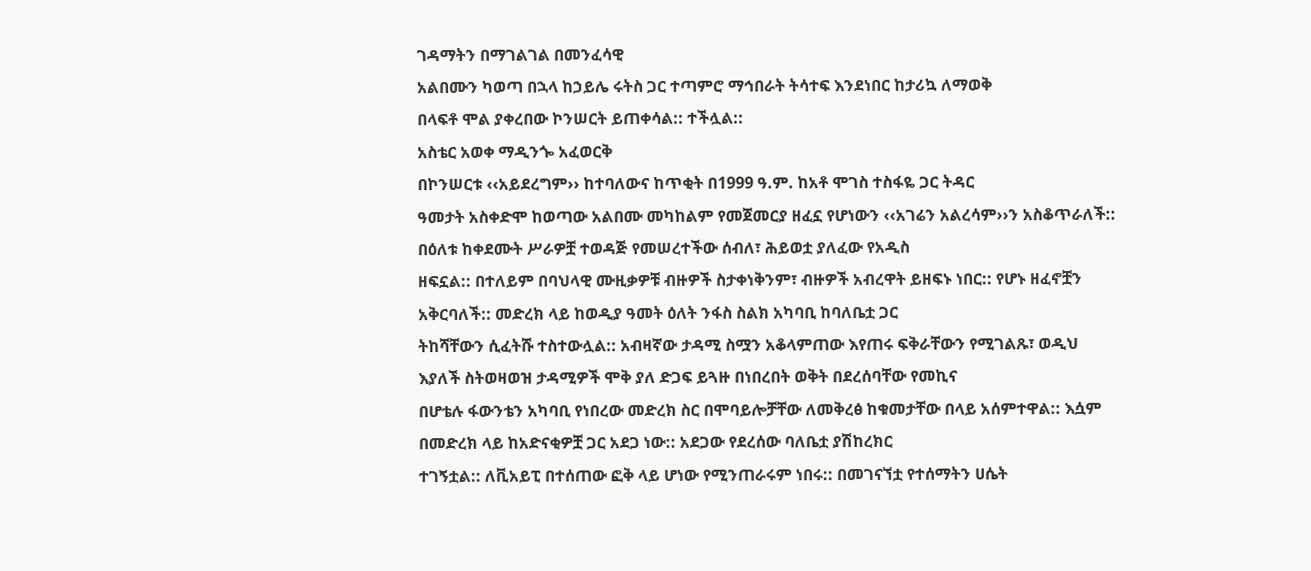ገዳማትን በማገልገል በመንፈሳዊ
አልበሙን ካወጣ በኋላ ከኃይሌ ሩትስ ጋር ተጣምሮ ማኅበራት ትሳተፍ እንደነበር ከታሪኳ ለማወቅ
በላፍቶ ሞል ያቀረበው ኮንሠርት ይጠቀሳል:: ተችሏል::
አስቴር አወቀ ማዲንጐ አፈወርቅ
በኮንሠርቱ ‹‹አይደረግም›› ከተባለውና ከጥቂት በ1999 ዓ.ም. ከአቶ ሞገስ ተስፋዬ ጋር ትዳር
ዓመታት አስቀድሞ ከወጣው አልበሙ መካከልም የመጀመርያ ዘፈኗ የሆነውን ‹‹አገሬን አልረሳም››ን አስቆጥራለች:: በዕለቱ ከቀደሙት ሥራዎቿ ተወዳጅ የመሠረተችው ሰብለ፣ ሕይወቷ ያለፈው የአዲስ
ዘፍኗል:: በተለይም በባህላዊ ሙዚቃዎቹ ብዙዎች ስታቀነቅንም፣ ብዙዎች አብረዋት ይዘፍኑ ነበር:: የሆኑ ዘፈኖቿን አቅርባለች:: መድረክ ላይ ከወዲያ ዓመት ዕለት ንፋስ ስልክ አካባቢ ከባለቤቷ ጋር
ትከሻቸውን ሲፈትሹ ተስተውሏል:: አብዛኛው ታዳሚ ስሟን አቆላምጠው እየጠሩ ፍቅራቸውን የሚገልጹ፣ ወዲህ እያለች ስትወዛወዝ ታዳሚዎች ሞቅ ያለ ድጋፍ ይጓዙ በነበረበት ወቅት በደረሰባቸው የመኪና
በሆቴሉ ፋውንቴን አካባቢ የነበረው መድረክ ስር በሞባይሎቻቸው ለመቅረፅ ከቁመታቸው በላይ አሰምተዋል:: እሷም በመድረክ ላይ ከአድናቂዎቿ ጋር አደጋ ነው:: አደጋው የደረሰው ባለቤቷ ያሽከረክር
ተገኝቷል:: ለቪአይፒ በተሰጠው ፎቅ ላይ ሆነው የሚንጠራሩም ነበሩ:: በመገናኘቷ የተሰማትን ሀሴት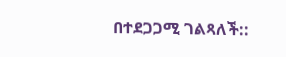በተደጋጋሚ ገልጻለች::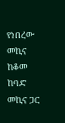የነበረው መኪና ከቆመ ከባድ መኪና ጋር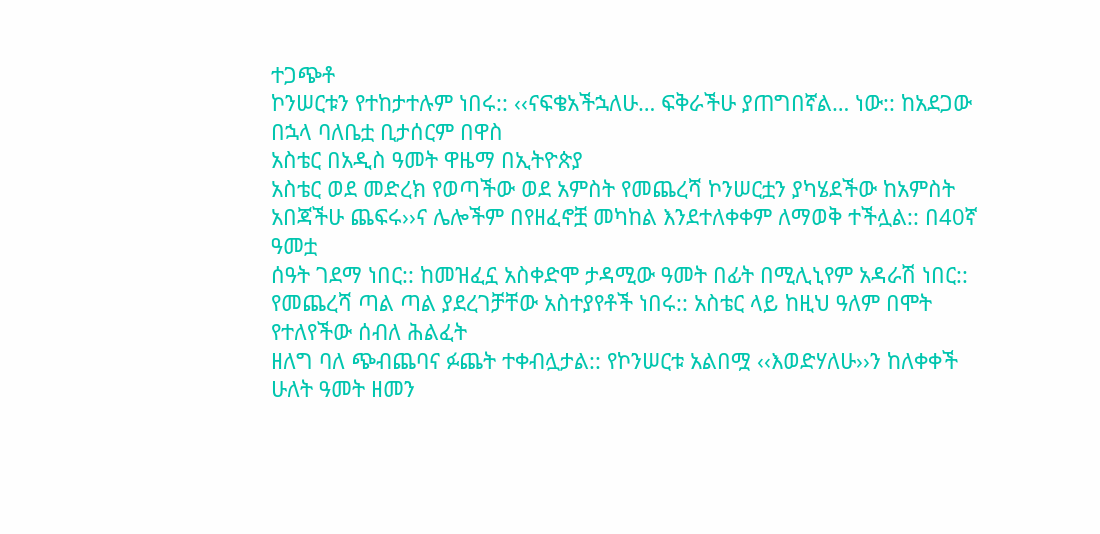ተጋጭቶ
ኮንሠርቱን የተከታተሉም ነበሩ:: ‹‹ናፍቄአችኋለሁ… ፍቅራችሁ ያጠግበኛል… ነው:: ከአደጋው በኋላ ባለቤቷ ቢታሰርም በዋስ
አስቴር በአዲስ ዓመት ዋዜማ በኢትዮጵያ
አስቴር ወደ መድረክ የወጣችው ወደ አምስት የመጨረሻ ኮንሠርቷን ያካሄደችው ከአምስት አበጃችሁ ጨፍሩ››ና ሌሎችም በየዘፈኖቿ መካከል እንደተለቀቀም ለማወቅ ተችሏል:: በ40ኛ ዓመቷ
ሰዓት ገደማ ነበር:: ከመዝፈኗ አስቀድሞ ታዳሚው ዓመት በፊት በሚሊኒየም አዳራሽ ነበር:: የመጨረሻ ጣል ጣል ያደረገቻቸው አስተያየቶች ነበሩ:: አስቴር ላይ ከዚህ ዓለም በሞት የተለየችው ሰብለ ሕልፈት
ዘለግ ባለ ጭብጨባና ፉጨት ተቀብሏታል:: የኮንሠርቱ አልበሟ ‹‹እወድሃለሁ››ን ከለቀቀች ሁለት ዓመት ዘመን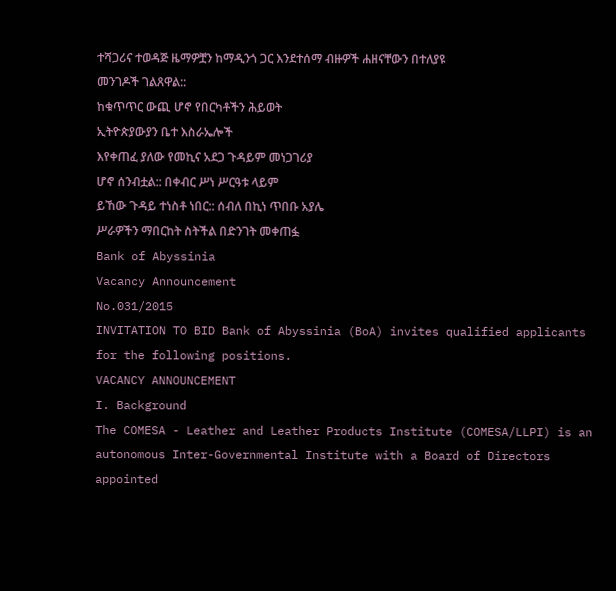ተሻጋሪና ተወዳጅ ዜማዎቿን ከማዲንጎ ጋር እንደተሰማ ብዙዎች ሐዘናቸውን በተለያዩ
መንገዶች ገልጸዋል::
ከቁጥጥር ውጪ ሆኖ የበርካቶችን ሕይወት
ኢትዮጵያውያን ቤተ እስራኤሎች
እየቀጠፈ ያለው የመኪና አደጋ ጉዳይም መነጋገሪያ
ሆኖ ሰንብቷል:: በቀብር ሥነ ሥርዓቱ ላይም
ይኸው ጉዳይ ተነስቶ ነበር:: ሰብለ በኪነ ጥበቡ አያሌ
ሥራዎችን ማበርከት ስትችል በድንገት መቀጠፏ
Bank of Abyssinia
Vacancy Announcement
No.031/2015
INVITATION TO BID Bank of Abyssinia (BoA) invites qualified applicants for the following positions.
VACANCY ANNOUNCEMENT
I. Background
The COMESA - Leather and Leather Products Institute (COMESA/LLPI) is an autonomous Inter-Governmental Institute with a Board of Directors appointed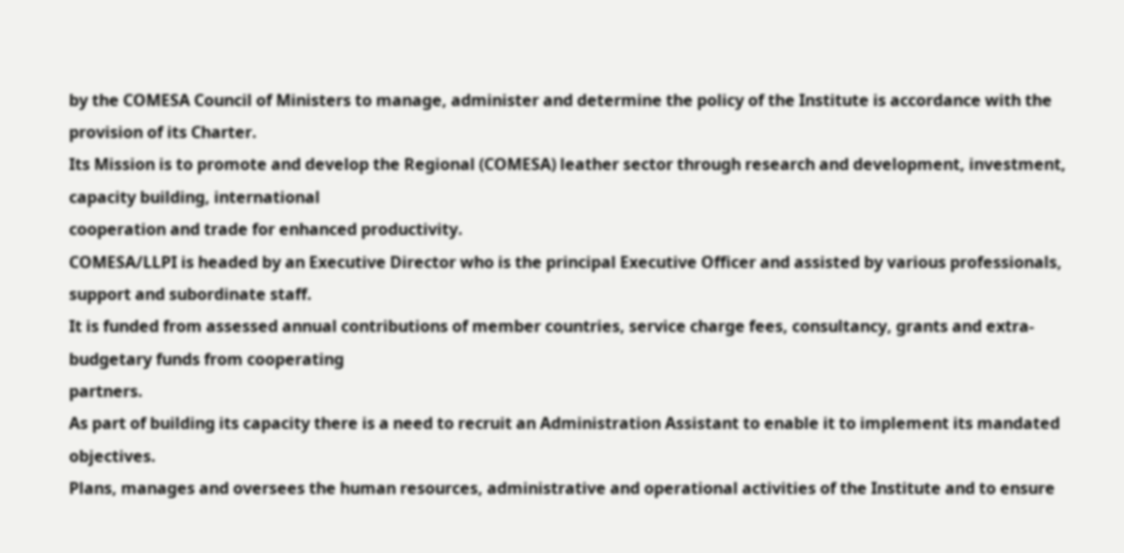by the COMESA Council of Ministers to manage, administer and determine the policy of the Institute is accordance with the provision of its Charter.
Its Mission is to promote and develop the Regional (COMESA) leather sector through research and development, investment, capacity building, international
cooperation and trade for enhanced productivity.
COMESA/LLPI is headed by an Executive Director who is the principal Executive Officer and assisted by various professionals, support and subordinate staff.
It is funded from assessed annual contributions of member countries, service charge fees, consultancy, grants and extra-budgetary funds from cooperating
partners.
As part of building its capacity there is a need to recruit an Administration Assistant to enable it to implement its mandated objectives.
Plans, manages and oversees the human resources, administrative and operational activities of the Institute and to ensure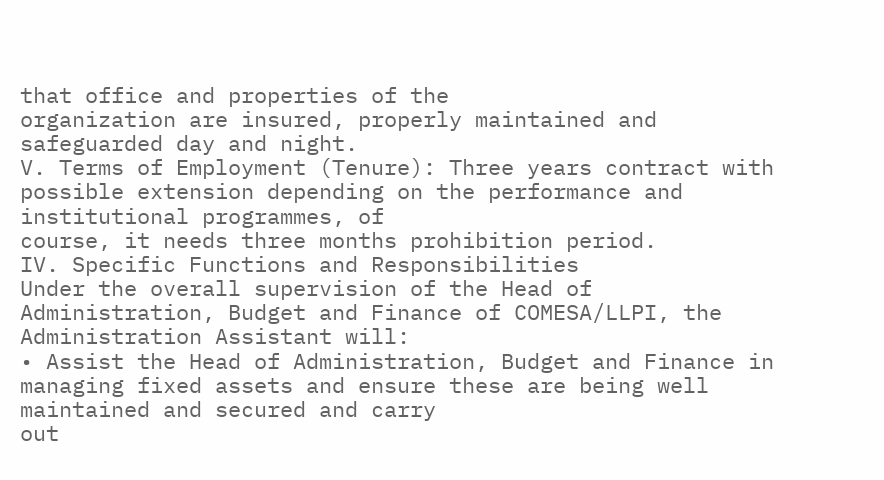that office and properties of the
organization are insured, properly maintained and safeguarded day and night.
V. Terms of Employment (Tenure): Three years contract with possible extension depending on the performance and institutional programmes, of
course, it needs three months prohibition period.
IV. Specific Functions and Responsibilities
Under the overall supervision of the Head of Administration, Budget and Finance of COMESA/LLPI, the Administration Assistant will:
• Assist the Head of Administration, Budget and Finance in managing fixed assets and ensure these are being well maintained and secured and carry
out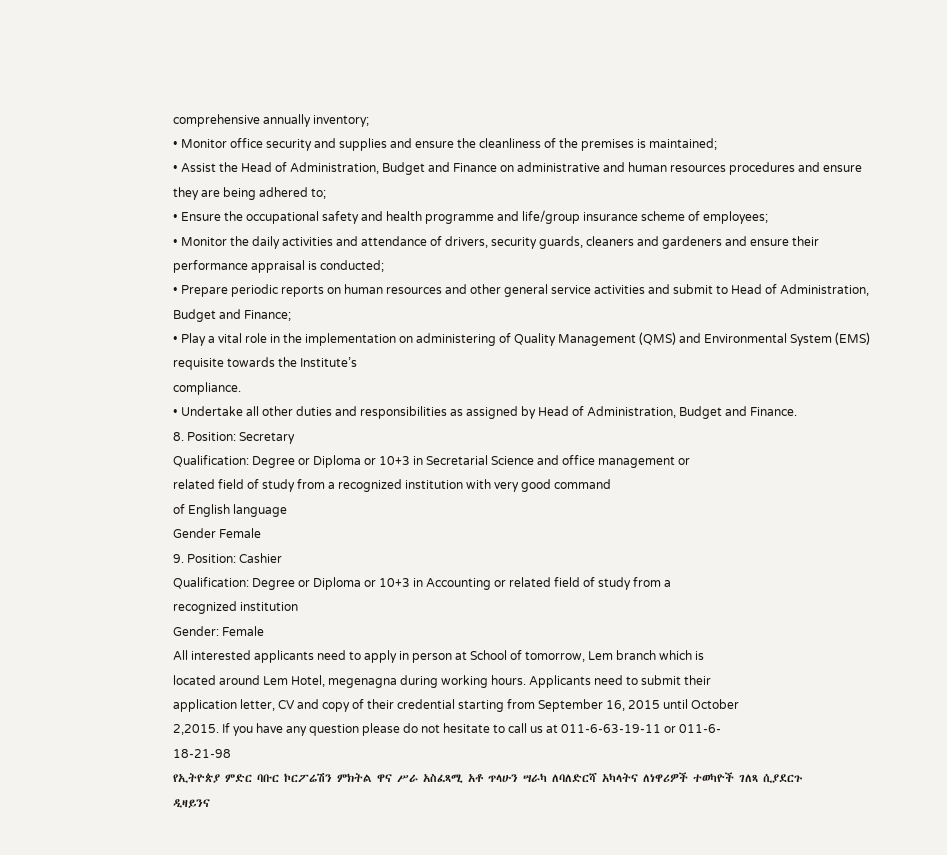comprehensive annually inventory;
• Monitor office security and supplies and ensure the cleanliness of the premises is maintained;
• Assist the Head of Administration, Budget and Finance on administrative and human resources procedures and ensure they are being adhered to;
• Ensure the occupational safety and health programme and life/group insurance scheme of employees;
• Monitor the daily activities and attendance of drivers, security guards, cleaners and gardeners and ensure their performance appraisal is conducted;
• Prepare periodic reports on human resources and other general service activities and submit to Head of Administration, Budget and Finance;
• Play a vital role in the implementation on administering of Quality Management (QMS) and Environmental System (EMS) requisite towards the Institute’s
compliance.
• Undertake all other duties and responsibilities as assigned by Head of Administration, Budget and Finance.
8. Position: Secretary
Qualification: Degree or Diploma or 10+3 in Secretarial Science and office management or
related field of study from a recognized institution with very good command
of English language
Gender Female
9. Position: Cashier
Qualification: Degree or Diploma or 10+3 in Accounting or related field of study from a
recognized institution
Gender: Female
All interested applicants need to apply in person at School of tomorrow, Lem branch which is
located around Lem Hotel, megenagna during working hours. Applicants need to submit their
application letter, CV and copy of their credential starting from September 16, 2015 until October
2,2015. If you have any question please do not hesitate to call us at 011-6-63-19-11 or 011-6-
18-21-98
የኢትዮጵያ ምድር ባቡር ኮርፖሬሽን ምክትል ዋና ሥራ አስፈጻሚ አቶ ጥላሁን ሣራካ ለባለድርሻ አካላትና ለነዋሪዎች ተወካዮች ገለጻ ሲያደርጉ
ዲዛይንና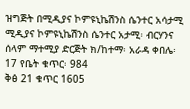ዝግጅት በሚዲያና ኮምዩኒኬሽንስ ሴንተር አሳታሚ ሚዲያና ኮምዩኒኬሽንስ ሴንተር አታሚ፡ ብርሃንና ሰላም ማተሚያ ድርጅት ክ/ከተማ፡ አራዳ ቀበሌ፡ 17 የቤት ቁጥር፡ 984
ቅፅ 21 ቁጥር 1605